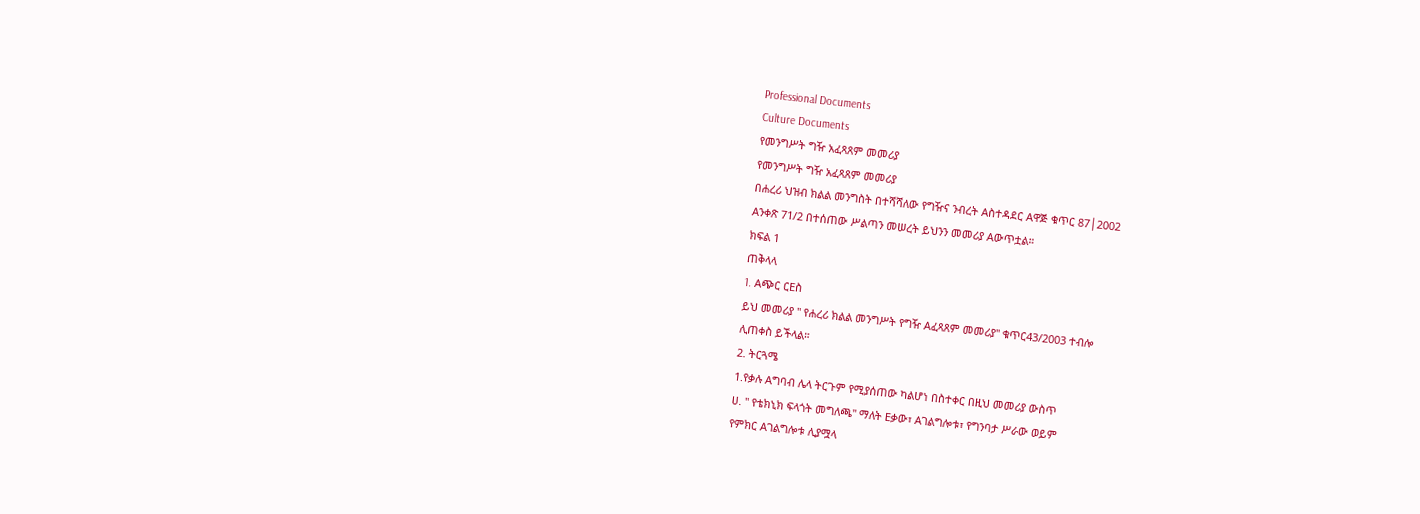Professional Documents
Culture Documents
የመንግሥት ግዥ አፈጻጸም መመሪያ
የመንግሥት ግዥ አፈጻጸም መመሪያ
በሐረሪ ህዝብ ክልል መንግስት በተሻሻለው የግዥና ንብረት Aስተዳደር Aዋጅ ቁጥር 87│2002
Aንቀጽ 71/2 በተሰጠው ሥልጣን መሠረት ይህንን መመሪያ Aውጥቷል።
ክፍል 1
ጠቅላላ
1. Aጭር ርEስ
ይህ መመሪያ '' የሐረሪ ክልል መንግሥት የግዥ Aፈጻጸም መመሪያ'' ቁጥር43/2003 ተብሎ
ሊጠቀስ ይችላል።
2. ትርጓሜ
1.የቃሉ Aግባብ ሌላ ትርጉም የሚያሰጠው ካልሆነ በስተቀር በዚህ መመሪያ ውስጥ
ሀ. '' የቴክኒክ ፍላጎት መግለጫ'' ማለት Eቃው፣ Aገልግሎቱ፣ የግንባታ ሥራው ወይም
የምክር Aገልግሎቱ ሊያሟላ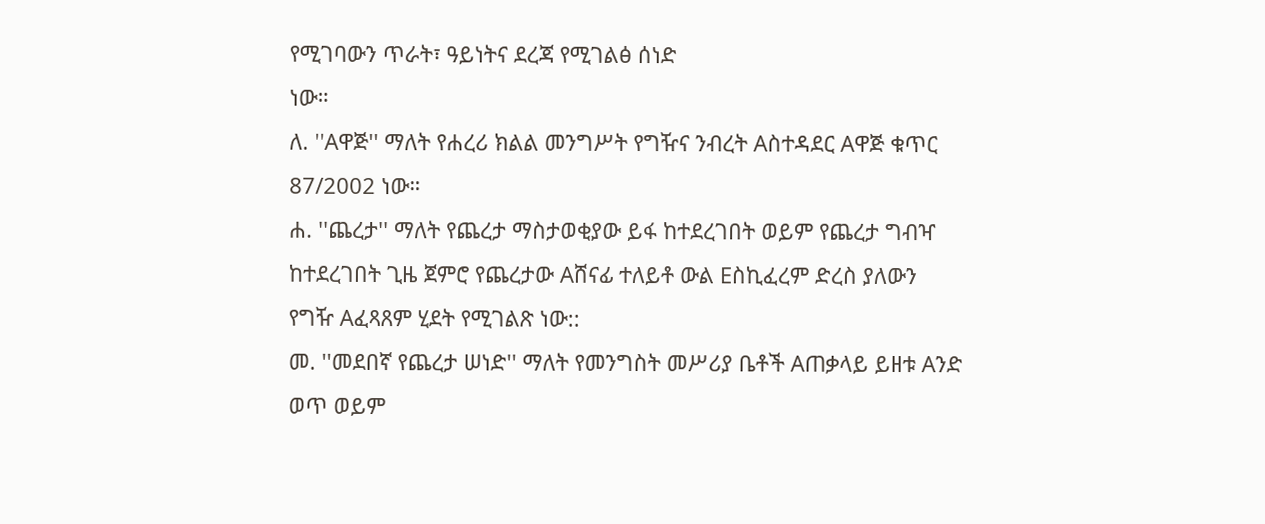የሚገባውን ጥራት፣ ዓይነትና ደረጃ የሚገልፅ ሰነድ
ነው።
ለ. ''Aዋጅ'' ማለት የሐረሪ ክልል መንግሥት የግዥና ንብረት Aስተዳደር Aዋጅ ቁጥር
87/2002 ነው።
ሐ. ''ጨረታ'' ማለት የጨረታ ማስታወቂያው ይፋ ከተደረገበት ወይም የጨረታ ግብዣ
ከተደረገበት ጊዜ ጀምሮ የጨረታው Aሸናፊ ተለይቶ ውል Eስኪፈረም ድረስ ያለውን
የግዥ Aፈጻጸም ሂደት የሚገልጽ ነው::
መ. ''መደበኛ የጨረታ ሠነድ'' ማለት የመንግስት መሥሪያ ቤቶች Aጠቃላይ ይዘቱ Aንድ
ወጥ ወይም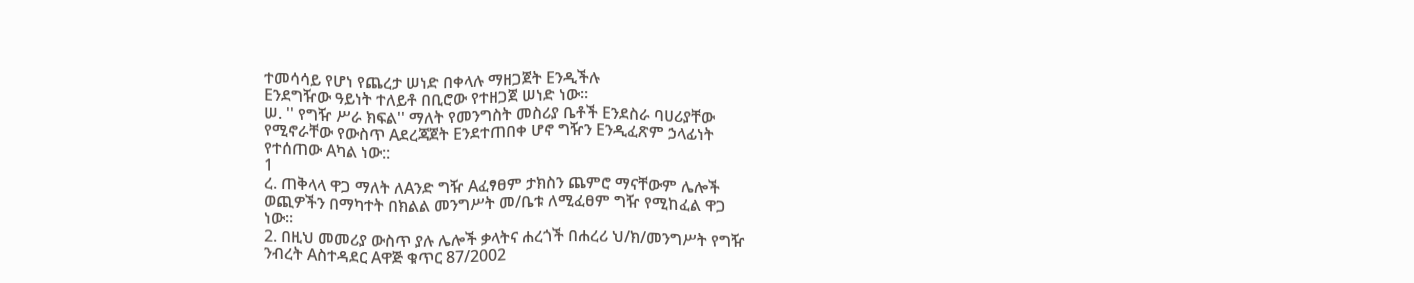ተመሳሳይ የሆነ የጨረታ ሠነድ በቀላሉ ማዘጋጀት Eንዲችሉ
Eንደግዥው ዓይነት ተለይቶ በቢሮው የተዘጋጀ ሠነድ ነው።
ሠ. '' የግዥ ሥራ ክፍል'' ማለት የመንግስት መስሪያ ቤቶች Eንደስራ ባሀሪያቸው
የሚኖራቸው የውስጥ Aደረጃጀት Eንደተጠበቀ ሆኖ ግዥን Eንዲፈጽም ኃላፊነት
የተሰጠው Aካል ነው::
1
ረ. ጠቅላላ ዋጋ ማለት ለAንድ ግዥ Aፈፃፀም ታክስን ጨምሮ ማናቸውም ሌሎች
ወጪዎችን በማካተት በክልል መንግሥት መ/ቤቱ ለሚፈፀም ግዥ የሚከፈል ዋጋ
ነው፡፡
2. በዚህ መመሪያ ውስጥ ያሉ ሌሎች ቃላትና ሐረጎች በሐረሪ ህ/ክ/መንግሥት የግዥ
ንብረት Aስተዳደር Aዋጅ ቁጥር 87/2002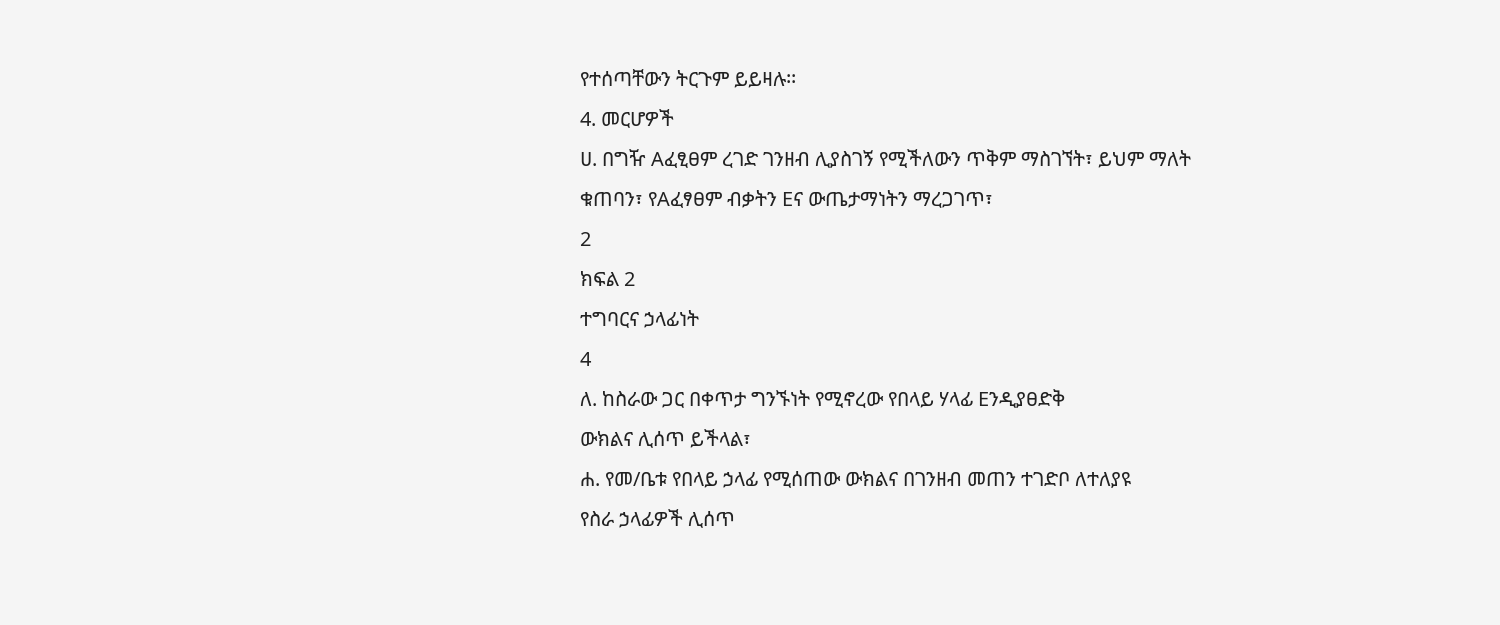የተሰጣቸውን ትርጉም ይይዛሉ፡፡
4. መርሆዎች
ሀ. በግዥ Aፈፂፀም ረገድ ገንዘብ ሊያስገኝ የሚችለውን ጥቅም ማስገኘት፣ ይህም ማለት
ቁጠባን፣ የAፈፃፀም ብቃትን Eና ውጤታማነትን ማረጋገጥ፣
2
ክፍል 2
ተግባርና ኃላፊነት
4
ለ. ከስራው ጋር በቀጥታ ግንኙነት የሚኖረው የበላይ ሃላፊ Eንዲያፀድቅ
ውክልና ሊሰጥ ይችላል፣
ሐ. የመ/ቤቱ የበላይ ኃላፊ የሚሰጠው ውክልና በገንዘብ መጠን ተገድቦ ለተለያዩ
የስራ ኃላፊዎች ሊሰጥ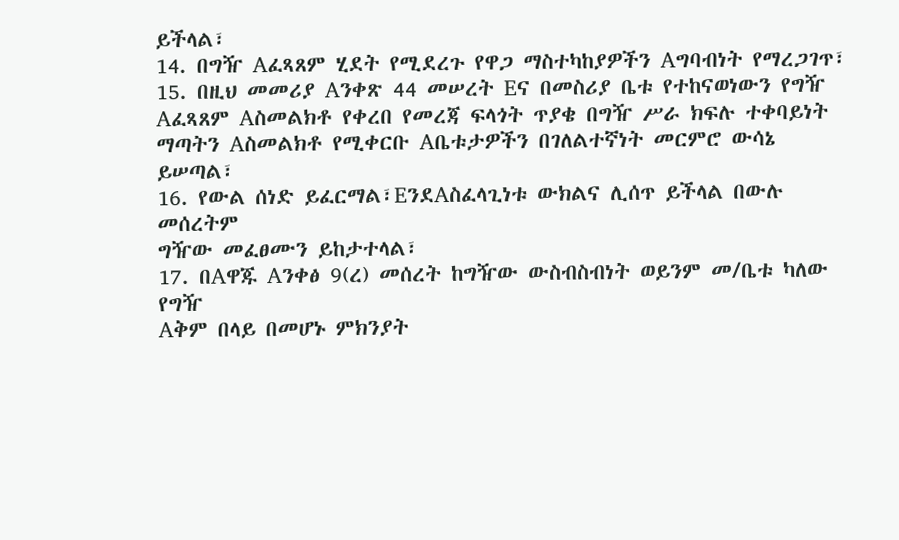ይችላል፣
14. በግዥ Aፈጻጸም ሂደት የሚደረጉ የዋጋ ማስተካከያዎችን Aግባብነት የማረጋገጥ፣
15. በዚህ መመሪያ Aንቀጽ 44 መሠረት Eና በመስሪያ ቤቱ የተከናወነውን የግዥ
Aፈጻጸም Aስመልክቶ የቀረበ የመረጃ ፍላጎት ጥያቄ በግዥ ሥራ ክፍሉ ተቀባይነት
ማጣትን Aስመልክቶ የሚቀርቡ Aቤቱታዎችን በገለልተኛነት መርምሮ ውሳኔ
ይሠጣል፣
16. የውል ሰነድ ይፈርማል፣EንደAስፈላጊነቱ ውክልና ሊሰጥ ይችላል በውሉ መሰረትም
ግዥው መፈፀሙን ይከታተላል፣
17. በAዋጁ Aንቀፅ 9(ረ) መሰረት ከግዥው ውስብስብነት ወይንም መ/ቤቱ ካለው የግዥ
Aቅም በላይ በመሆኑ ምክንያት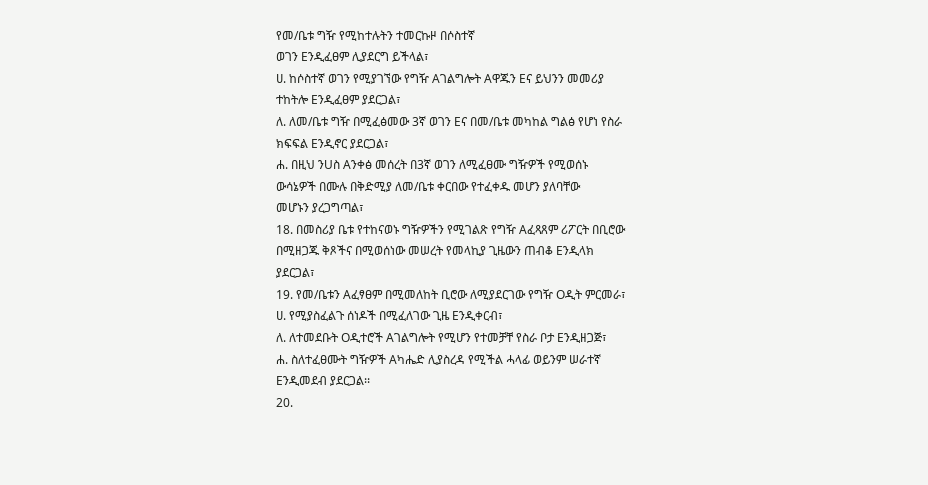የመ/ቤቱ ግዥ የሚከተሉትን ተመርኩዞ በሶስተኛ
ወገን Eንዲፈፀም ሊያደርግ ይችላል፣
ሀ. ከሶስተኛ ወገን የሚያገኘው የግዥ Aገልግሎት Aዋጁን Eና ይህንን መመሪያ
ተከትሎ Eንዲፈፀም ያደርጋል፣
ለ. ለመ/ቤቱ ግዥ በሚፈፅመው 3ኛ ወገን Eና በመ/ቤቱ መካከል ግልፅ የሆነ የስራ
ክፍፍል Eንዲኖር ያደርጋል፣
ሐ. በዚህ ንUስ Aንቀፅ መሰረት በ3ኛ ወገን ለሚፈፀሙ ግዥዎች የሚወሰኑ
ውሳኔዎች በሙሉ በቅድሚያ ለመ/ቤቱ ቀርበው የተፈቀዱ መሆን ያለባቸው
መሆኑን ያረጋግጣል፣
18. በመስሪያ ቤቱ የተከናወኑ ግዥዎችን የሚገልጽ የግዥ Aፈጻጸም ሪፖርት በቢሮው
በሚዘጋጁ ቅጾችና በሚወሰነው መሠረት የመላኪያ ጊዜውን ጠብቆ Eንዲላክ
ያደርጋል፣
19. የመ/ቤቱን Aፈፃፀም በሚመለከት ቢሮው ለሚያደርገው የግዥ Oዲት ምርመራ፣
ሀ. የሚያስፈልጉ ሰነዶች በሚፈለገው ጊዜ Eንዲቀርብ፣
ለ. ለተመደቡት Oዲተሮች Aገልግሎት የሚሆን የተመቻቸ የስራ ቦታ Eንዲዘጋጅ፣
ሐ. ስለተፈፀሙት ግዥዎች Aካሔድ ሊያስረዳ የሚችል ሓላፊ ወይንም ሠራተኛ
Eንዲመደብ ያደርጋል፡፡
20.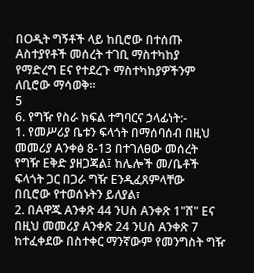በOዲት ግኝቶች ላይ ከቢሮው በተሰጡ Aስተያየቶች መሰረት ተገቢ ማስተካከያ
የማድረግ Eና የተደረጉ ማስተካከያዎችንም ለቢሮው ማሳወቅ፡፡
5
6. የግዥ የስራ ክፍል ተግባርና ኃላፊነት:-
1. የመሥሪያ ቤቱን ፍላጎት በማሰባሰብ በዚህ መመሪያ Aንቀፅ 8-13 በተገለፀው መሰረት
የግዥ Eቅድ ያዘጋጃል፤ ከሌሎች መ/ቤቶች ፍላጎት ጋር በጋራ ግዥ Eንዲፈጸምላቸው
በቢሮው የተወሰኑትን ይለያል፣
2. በAዋጁ Aንቀጽ 44 ንUስ Aንቀጽ 1"ሸ" Eና በዚህ መመሪያ Aንቀጽ 24 ንUስ Aንቀጽ 7
ከተፈቀደው በስተቀር ማንኛውም የመንግስት ግዥ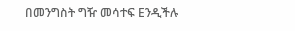በመንግስት ግዥ መሳተፍ Eንዲችሉ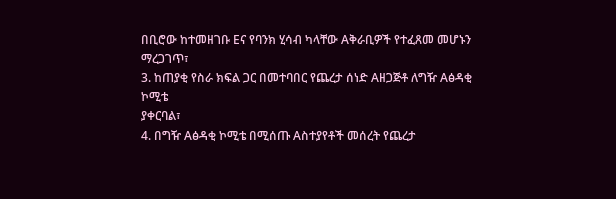በቢሮው ከተመዘገቡ Eና የባንክ ሂሳብ ካላቸው Aቅራቢዎች የተፈጸመ መሆኑን
ማረጋገጥ፣
3. ከጠያቂ የስራ ክፍል ጋር በመተባበር የጨረታ ሰነድ Aዘጋጅቶ ለግዥ Aፅዳቂ ኮሚቴ
ያቀርባል፣
4. በግዥ Aፅዳቂ ኮሚቴ በሚሰጡ Aስተያየቶች መሰረት የጨረታ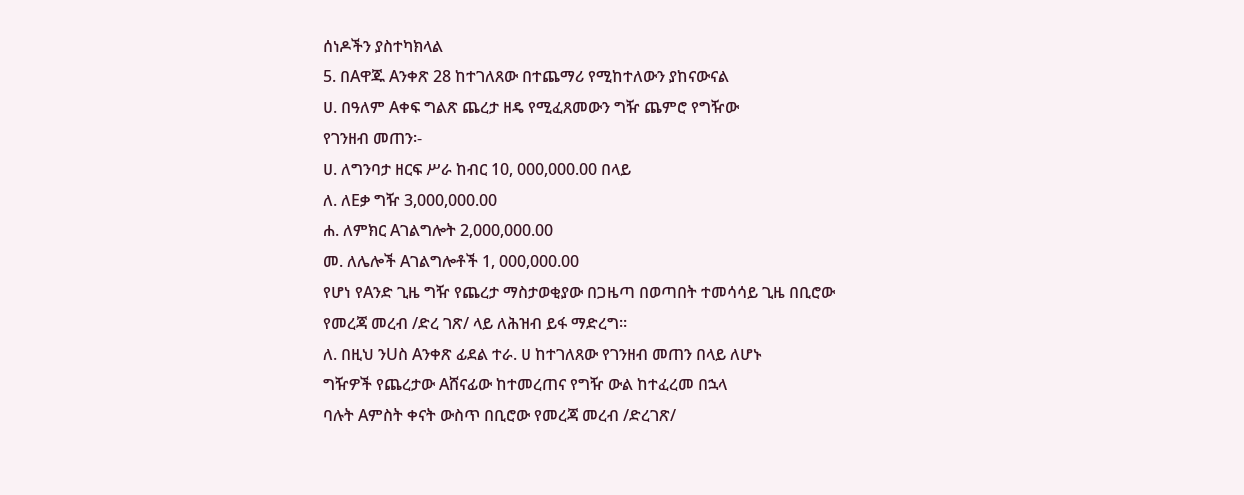ሰነዶችን ያስተካክላል
5. በAዋጁ Aንቀጽ 28 ከተገለጸው በተጨማሪ የሚከተለውን ያከናውናል
ሀ. በዓለም Aቀፍ ግልጽ ጨረታ ዘዴ የሚፈጸመውን ግዥ ጨምሮ የግዥው
የገንዘብ መጠን፡-
ሀ. ለግንባታ ዘርፍ ሥራ ከብር 10, 000,000.00 በላይ
ለ. ለEቃ ግዥ 3,000,000.00
ሐ. ለምክር Aገልግሎት 2,000,000.00
መ. ለሌሎች Aገልግሎቶች 1, 000,000.00
የሆነ የAንድ ጊዜ ግዥ የጨረታ ማስታወቂያው በጋዜጣ በወጣበት ተመሳሳይ ጊዜ በቢሮው
የመረጃ መረብ /ድረ ገጽ/ ላይ ለሕዝብ ይፋ ማድረግ።
ለ. በዚህ ንUስ Aንቀጽ ፊደል ተራ. ሀ ከተገለጸው የገንዘብ መጠን በላይ ለሆኑ
ግዥዎች የጨረታው Aሸናፊው ከተመረጠና የግዥ ውል ከተፈረመ በኋላ
ባሉት Aምስት ቀናት ውስጥ በቢሮው የመረጃ መረብ /ድረገጽ/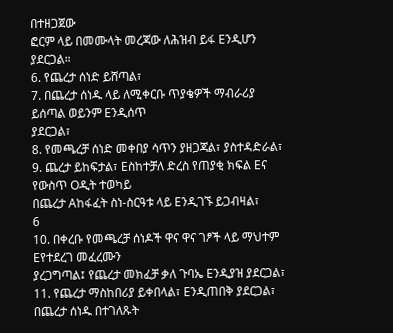በተዘጋጀው
ፎርም ላይ በመሙላት መረጃው ለሕዝብ ይፋ Eንዲሆን ያደርጋል።
6. የጨረታ ሰነድ ይሸጣል፣
7. በጨረታ ሰነዱ ላይ ለሚቀርቡ ጥያቄዎች ማብራሪያ ይሰጣል ወይንም Eንዲሰጥ
ያደርጋል፣
8. የመጫረቻ ሰነድ መቀበያ ሳጥን ያዘጋጃል፣ ያስተዳድራል፣
9. ጨረታ ይከፍታል፣ Eስከተቻለ ድረስ የጠያቂ ክፍል Eና የውስጥ Oዲት ተወካይ
በጨረታ Aከፋፈት ስነ-ስርዓቱ ላይ Eንዲገኙ ይጋብዛል፣
6
10. በቀረቡ የመጫረቻ ሰነዶች ዋና ዋና ገፆች ላይ ማህተም Eየተደረገ መፈረሙን
ያረጋግጣል፤ የጨረታ መክፈቻ ቃለ ጉባኤ Eንዲያዝ ያደርጋል፣
11. የጨረታ ማስከበሪያ ይቀበላል፣ Eንዲጠበቅ ያደርጋል፣ በጨረታ ሰነዱ በተገለጹት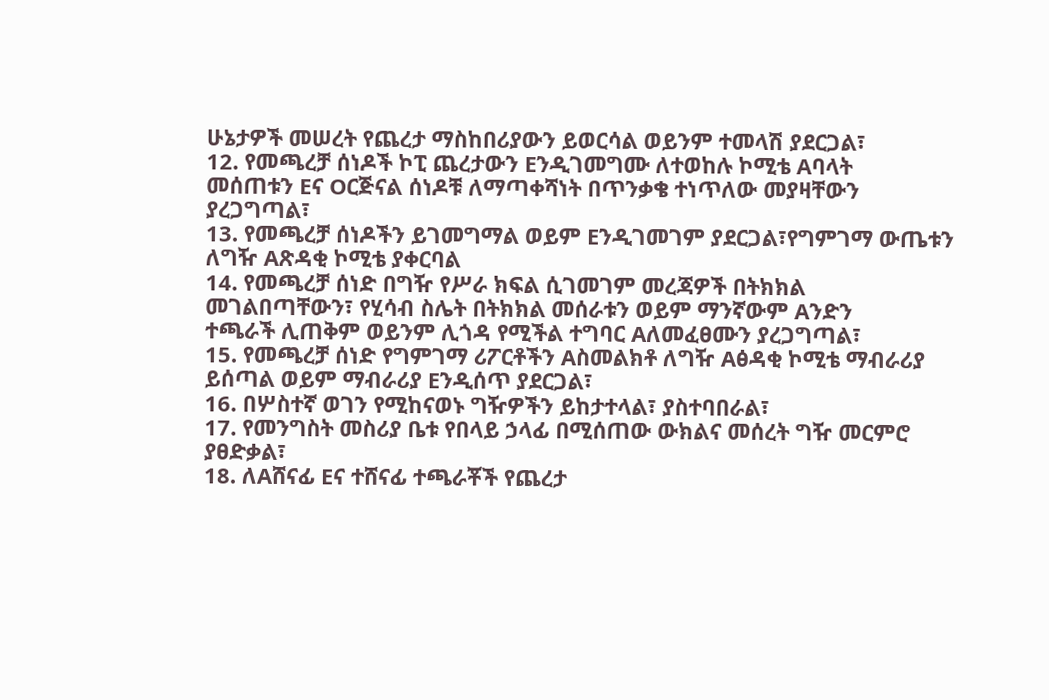ሁኔታዎች መሠረት የጨረታ ማስከበሪያውን ይወርሳል ወይንም ተመላሽ ያደርጋል፣
12. የመጫረቻ ሰነዶች ኮፒ ጨረታውን Eንዲገመግሙ ለተወከሉ ኮሚቴ Aባላት
መሰጠቱን Eና Oርጅናል ሰነዶቹ ለማጣቀሻነት በጥንቃቄ ተነጥለው መያዛቸውን
ያረጋግጣል፣
13. የመጫረቻ ሰነዶችን ይገመግማል ወይም Eንዲገመገም ያደርጋል፣የግምገማ ውጤቱን
ለግዥ Aጽዳቂ ኮሚቴ ያቀርባል
14. የመጫረቻ ሰነድ በግዥ የሥራ ክፍል ሲገመገም መረጃዎች በትክክል
መገልበጣቸውን፣ የሂሳብ ስሌት በትክክል መሰራቱን ወይም ማንኛውም Aንድን
ተጫራች ሊጠቅም ወይንም ሊጎዳ የሚችል ተግባር Aለመፈፀሙን ያረጋግጣል፣
15. የመጫረቻ ሰነድ የግምገማ ሪፖርቶችን Aስመልክቶ ለግዥ Aፅዳቂ ኮሚቴ ማብራሪያ
ይሰጣል ወይም ማብራሪያ Eንዲሰጥ ያደርጋል፣
16. በሦስተኛ ወገን የሚከናወኑ ግዥዎችን ይከታተላል፣ ያስተባበራል፣
17. የመንግስት መስሪያ ቤቱ የበላይ ኃላፊ በሚሰጠው ውክልና መሰረት ግዥ መርምሮ
ያፀድቃል፣
18. ለAሸናፊ Eና ተሸናፊ ተጫራቾች የጨረታ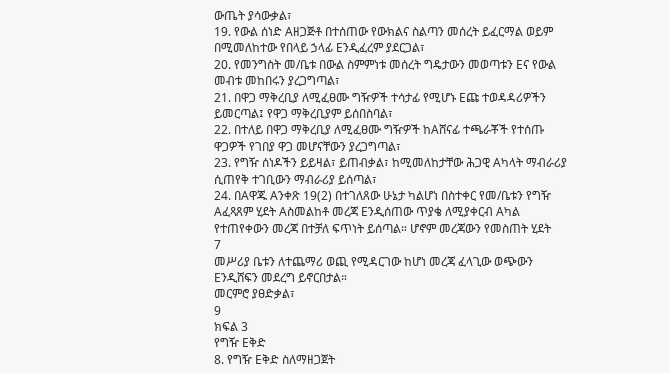ውጤት ያሳውቃል፣
19. የውል ሰነድ Aዘጋጅቶ በተሰጠው የውክልና ስልጣን መሰረት ይፈርማል ወይም
በሚመለከተው የበላይ ኃላፊ Eንዲፈረም ያደርጋል፣
20. የመንግስት መ/ቤቱ በውል ስምምነቱ መሰረት ግዴታውን መወጣቱን Eና የውል
መብቱ መከበሩን ያረጋግጣል፣
21. በዋጋ ማቅረቢያ ለሚፈፀሙ ግዥዎች ተሳታፊ የሚሆኑ Eጩ ተወዳዳሪዎችን
ይመርጣል፤ የዋጋ ማቅረቢያም ይሰበስባል፣
22. በተለይ በዋጋ ማቅረቢያ ለሚፈፀሙ ግዥዎች ከAሸናፊ ተጫራቾች የተሰጡ
ዋጋዎች የገበያ ዋጋ መሆናቸውን ያረጋግጣል፣
23. የግዥ ሰነዶችን ይይዛል፣ ይጠብቃል፣ ከሚመለከታቸው ሕጋዊ Aካላት ማብራሪያ
ሲጠየቅ ተገቢውን ማብራሪያ ይሰጣል፣
24. በAዋጁ Aንቀጽ 19(2) በተገለጸው ሁኔታ ካልሆነ በስተቀር የመ/ቤቱን የግዥ
Aፈጻጸም ሂደት Aስመልከቶ መረጃ Eንዲሰጠው ጥያቄ ለሚያቀርብ Aካል
የተጠየቀውን መረጃ በተቻለ ፍጥነት ይሰጣል። ሆኖም መረጃውን የመስጠት ሂደት
7
መሥሪያ ቤቱን ለተጨማሪ ወጪ የሚዳርገው ከሆነ መረጃ ፈላጊው ወጭውን
Eንዲሸፍን መደረግ ይኖርበታል።
መርምሮ ያፀድቃል፣
9
ክፍል 3
የግዥ Eቅድ
8. የግዥ Eቅድ ስለማዘጋጀት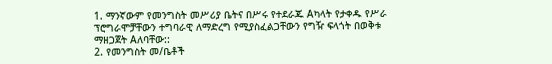1. ማንኛውም የመንግስት መሥሪያ ቤትና በሥሩ የተደራጁ Aካላት የታቀዱ የሥራ
ፕሮግራሞቻቸውን ተግባራዊ ለማድረግ የሚያስፈልጋቸውን የግዥ ፍላጎት በወቅቱ
ማዘጋጀት Aለባቸው::
2. የመንግስት መ/ቤቶች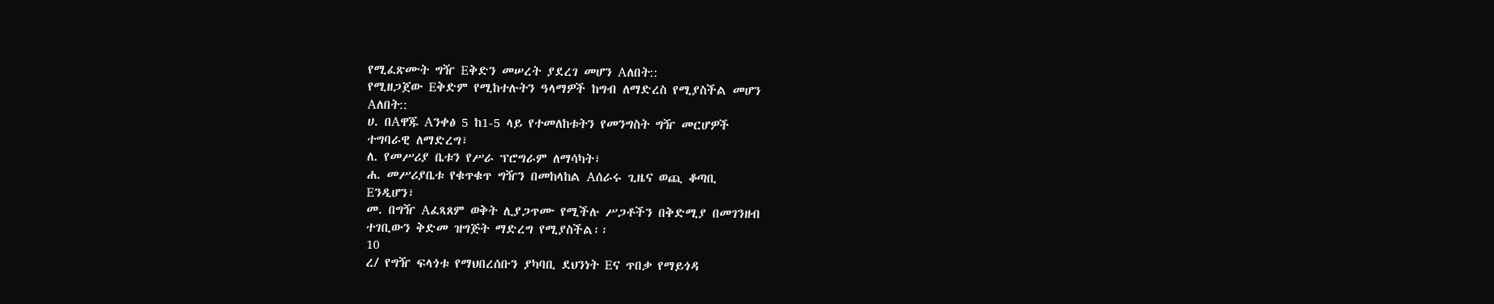የሚፈጽሙት ግዥ Eቅድን መሠረት ያደረገ መሆን Aለበት::
የሚዘጋጀው Eቅድም የሚከተሉትን ዓላማዎች ከግብ ለማድረስ የሚያስችል መሆን
Aለበት::
ሀ. በAዋጁ Aንቀፅ 5 ከ1-5 ላይ የተመለከቱትን የመንግስት ግዥ መርሆዎች
ተግባራዊ ለማድረግ፣
ለ. የመሥሪያ ቤቱን የሥራ ፕሮግራም ለማሳካት፣
ሐ. መሥሪያቤቱ የቁጥቁጥ ግዥን በመከላከል Aሰራሩ ጊዜና ወጪ ቆጣቢ
Eንዲሆን፣
መ. በግዥ Aፈጻጸም ወቅት ሊያጋጥሙ የሚችሉ ሥጋቶችን በቅድሚያ በመገንዘብ
ተገቢውን ቅድመ ዝግጅት ማድረግ የሚያስችል፡፡
10
ረ/ የግዥ ፍላጎቱ የማህበረሰቡን ያካባቢ ደህንነት Eና ጥበቃ የማይጎዳ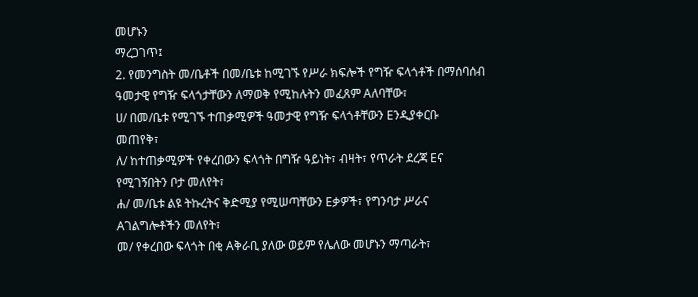መሆኑን
ማረጋገጥ፤
2. የመንግስት መ/ቤቶች በመ/ቤቱ ከሚገኙ የሥራ ክፍሎች የግዥ ፍላጎቶች በማሰባሰብ
ዓመታዊ የግዥ ፍላጎታቸውን ለማወቅ የሚከሉትን መፈጸም Aለባቸው፣
ሀ/ በመ/ቤቱ የሚገኙ ተጠቃሚዎች ዓመታዊ የግዥ ፍላጎቶቸውን Eንዲያቀርቡ
መጠየቅ፣
ለ/ ከተጠቃሚዎች የቀረበውን ፍላጎት በግዥ ዓይነት፣ ብዛት፣ የጥራት ደረጃ Eና
የሚገኝበትን ቦታ መለየት፣
ሐ/ መ/ቤቱ ልዩ ትኩረትና ቅድሚያ የሚሠጣቸውን Eቃዎች፣ የግንባታ ሥራና
Aገልግሎቶችን መለየት፣
መ/ የቀረበው ፍላጎት በቂ Aቅራቢ ያለው ወይም የሌለው መሆኑን ማጣራት፣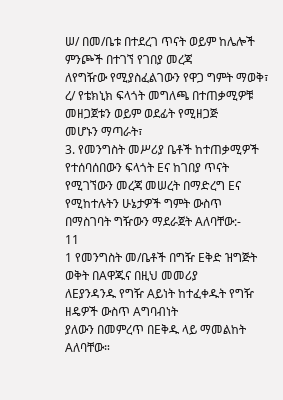ሠ/ በመ/ቤቱ በተደረገ ጥናት ወይም ከሌሎች ምንጮች በተገኘ የገበያ መረጃ
ለየግዥው የሚያስፈልገውን የዋጋ ግምት ማወቅ፣
ረ/ የቴክኒክ ፍላጎት መግለጫ በተጠቃሚዎቹ መዘጋጀቱን ወይም ወደፊት የሚዘጋጅ
መሆኑን ማጣራት፣
3. የመንግስት መሥሪያ ቤቶች ከተጠቃሚዎች የተሰባሰበውን ፍላጎት Eና ከገበያ ጥናት
የሚገኘውን መረጃ መሠረት በማድረግ Eና የሚከተሉትን ሁኔታዎች ግምት ውስጥ
በማስገባት ግዥውን ማደራጀት Aለባቸው:-
11
1 የመንግስት መ/ቤቶች በግዥ Eቅድ ዝግጅት ወቅት በAዋጁና በዚህ መመሪያ
ለEያንዳንዱ የግዥ Aይነት ከተፈቀዱት የግዥ ዘዴዎች ውስጥ Aግባብነት
ያለውን በመምረጥ በEቅዱ ላይ ማመልከት Aለባቸው።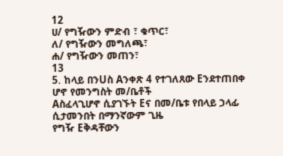12
ሀ/ የግዥውን ምድብ ፣ ቁጥር፣
ለ/ የግዥውን መግለጫ፣
ሐ/ የግዥውን መጠን፣
13
5. ከላይ በንUስ Aንቀጽ 4 የተገለጸው Eንደተጠበቀ ሆኖ የመንግስት መ/ቤቶች
Aስፈላጊሆኖ ሲያገኙት Eና በመ/ቤቱ የበላይ ኃላፊ ሲታመንበት በማንኛውም ጊዜ
የግዥ Eቅዳቸውን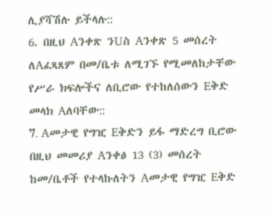ሊያሻሽሉ ይችላሉ::
6. በዚህ Aንቀጽ ንUስ Aንቀጽ 5 መሰረት ለAፈጻጸም በመ/ቤቱ ለሚገኙ የሚመለከታቸው
የሥራ ክፍሎችና ለቢሮው የተከለሰውን Eቅድ መላክ Aለባቸው::
7. Aመታዊ የግዢ Eቅድን ይፋ ማድረግ ቢሮው በዚህ መመሪያ Aንቀፅ 13 (3) መሰረት
ከመ/ቤቶች የተላኩለትን Aመታዊ የግዢ Eቅድ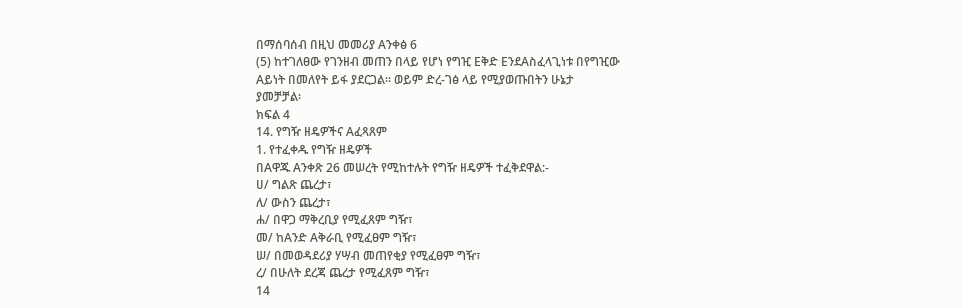በማሰባሰብ በዚህ መመሪያ Aንቀፅ 6
(5) ከተገለፀው የገንዘብ መጠን በላይ የሆነ የግዢ Eቅድ EንደAስፈላጊነቱ በየግዢው
Aይነት በመለየት ይፋ ያደርጋል፡፡ ወይም ድረ-ገፅ ላይ የሚያወጡበትን ሁኔታ
ያመቻቻል፡
ክፍል 4
14. የግዥ ዘዴዎችና Aፈጻጸም
1. የተፈቀዱ የግዥ ዘዴዎች
በAዋጁ Aንቀጽ 26 መሠረት የሚከተሉት የግዥ ዘዴዎች ተፈቅደዋል:-
ሀ/ ግልጽ ጨረታ፣
ለ/ ውስን ጨረታ፣
ሐ/ በዋጋ ማቅረቢያ የሚፈጸም ግዥ፣
መ/ ከAንድ Aቅራቢ የሚፈፀም ግዥ፣
ሠ/ በመወዳደሪያ ሃሣብ መጠየቂያ የሚፈፀም ግዥ፣
ረ/ በሁለት ደረጃ ጨረታ የሚፈጸም ግዥ፣
14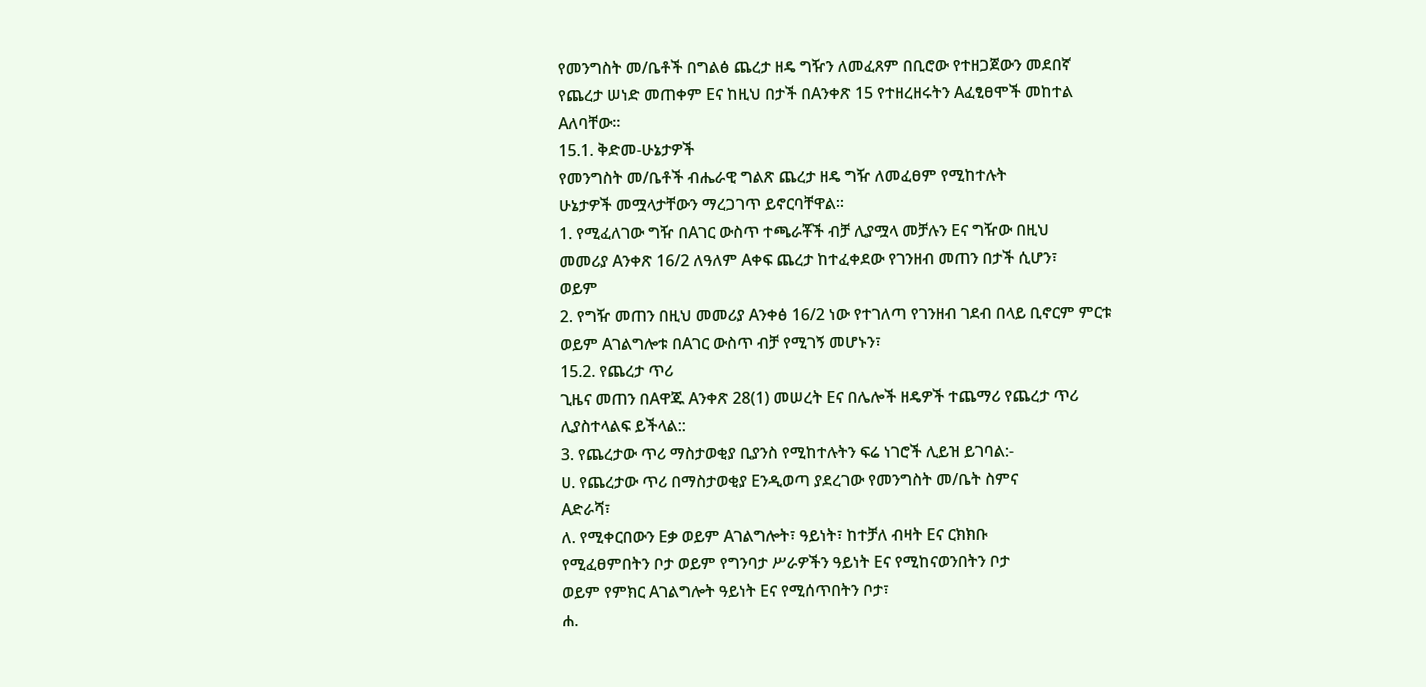የመንግስት መ/ቤቶች በግልፅ ጨረታ ዘዴ ግዥን ለመፈጸም በቢሮው የተዘጋጀውን መደበኛ
የጨረታ ሠነድ መጠቀም Eና ከዚህ በታች በAንቀጽ 15 የተዘረዘሩትን Aፈፂፀሞች መከተል
Aለባቸው።
15.1. ቅድመ-ሁኔታዎች
የመንግስት መ/ቤቶች ብሔራዊ ግልጽ ጨረታ ዘዴ ግዥ ለመፈፀም የሚከተሉት
ሁኔታዎች መሟላታቸውን ማረጋገጥ ይኖርባቸዋል፡፡
1. የሚፈለገው ግዥ በAገር ውስጥ ተጫራቾች ብቻ ሊያሟላ መቻሉን Eና ግዥው በዚህ
መመሪያ Aንቀጽ 16/2 ለዓለም Aቀፍ ጨረታ ከተፈቀደው የገንዘብ መጠን በታች ሲሆን፣
ወይም
2. የግዥ መጠን በዚህ መመሪያ Aንቀፅ 16/2 ነው የተገለጣ የገንዘብ ገደብ በላይ ቢኖርም ምርቱ
ወይም Aገልግሎቱ በAገር ውስጥ ብቻ የሚገኝ መሆኑን፣
15.2. የጨረታ ጥሪ
ጊዜና መጠን በAዋጁ Aንቀጽ 28(1) መሠረት Eና በሌሎች ዘዴዎች ተጨማሪ የጨረታ ጥሪ
ሊያስተላልፍ ይችላል::
3. የጨረታው ጥሪ ማስታወቂያ ቢያንስ የሚከተሉትን ፍሬ ነገሮች ሊይዝ ይገባል:-
ሀ. የጨረታው ጥሪ በማስታወቂያ Eንዲወጣ ያደረገው የመንግስት መ/ቤት ስምና
Aድራሻ፣
ለ. የሚቀርበውን Eቃ ወይም Aገልግሎት፣ ዓይነት፣ ከተቻለ ብዛት Eና ርክክቡ
የሚፈፀምበትን ቦታ ወይም የግንባታ ሥራዎችን ዓይነት Eና የሚከናወንበትን ቦታ
ወይም የምክር Aገልግሎት ዓይነት Eና የሚሰጥበትን ቦታ፣
ሐ.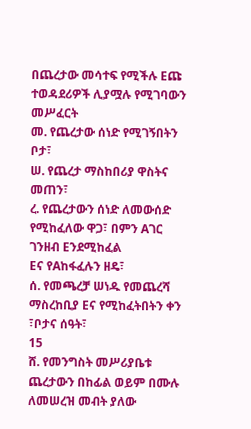በጨረታው መሳተፍ የሚችሉ Eጩ ተወዳደሪዎች ሊያሟሉ የሚገባውን መሥፈርት
መ. የጨረታው ሰነድ የሚገኝበትን ቦታ፣
ሠ. የጨረታ ማስከበሪያ ዋስትና መጠን፣
ረ. የጨረታውን ሰነድ ለመውሰድ የሚከፈለው ዋጋ፣ በምን Aገር ገንዘብ Eንደሚከፈል
Eና የAከፋፈሉን ዘዴ፣
ሰ. የመጫረቻ ሠነዱ የመጨረሻ ማስረከቢያ Eና የሚከፈትበትን ቀን ፣ቦታና ሰዓት፣
15
ሸ. የመንግስት መሥሪያቤቱ ጨረታውን በከፊል ወይም በሙሉ ለመሠረዝ መብት ያለው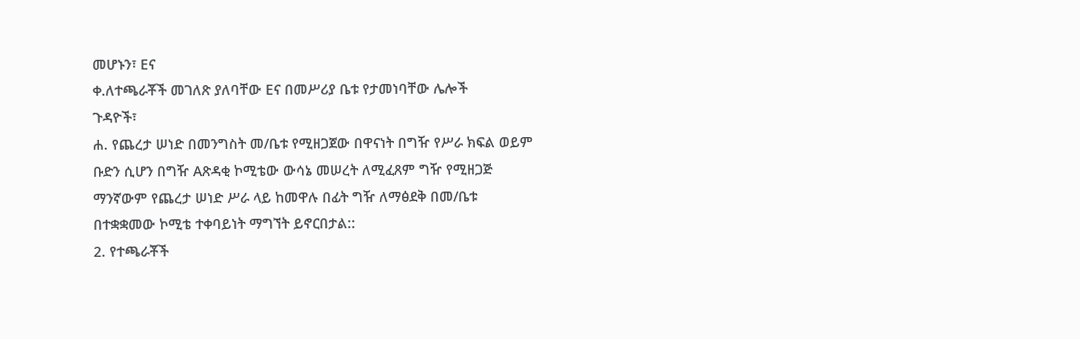መሆኑን፣ Eና
ቀ.ለተጫራቾች መገለጽ ያለባቸው Eና በመሥሪያ ቤቱ የታመነባቸው ሌሎች
ጉዳዮች፣
ሐ. የጨረታ ሠነድ በመንግስት መ/ቤቱ የሚዘጋጀው በዋናነት በግዥ የሥራ ክፍል ወይም
ቡድን ሲሆን በግዥ Aጽዳቂ ኮሚቴው ውሳኔ መሠረት ለሚፈጸም ግዥ የሚዘጋጅ
ማንኛውም የጨረታ ሠነድ ሥራ ላይ ከመዋሉ በፊት ግዥ ለማፅደቅ በመ/ቤቱ
በተቋቋመው ኮሚቴ ተቀባይነት ማግኘት ይኖርበታል::
2. የተጫራቾች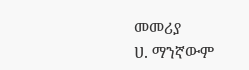መመሪያ
ሀ. ማንኛውም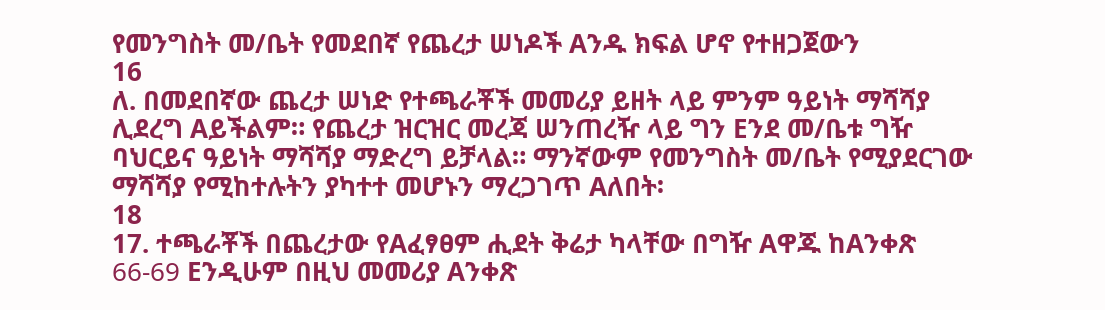የመንግስት መ/ቤት የመደበኛ የጨረታ ሠነዶች Aንዱ ክፍል ሆኖ የተዘጋጀውን
16
ለ. በመደበኛው ጨረታ ሠነድ የተጫራቾች መመሪያ ይዘት ላይ ምንም ዓይነት ማሻሻያ
ሊደረግ Aይችልም። የጨረታ ዝርዝር መረጃ ሠንጠረዥ ላይ ግን Eንደ መ/ቤቱ ግዥ
ባህርይና ዓይነት ማሻሻያ ማድረግ ይቻላል። ማንኛውም የመንግስት መ/ቤት የሚያደርገው
ማሻሻያ የሚከተሉትን ያካተተ መሆኑን ማረጋገጥ Aለበት፡
18
17. ተጫራቾች በጨረታው የAፈፃፀም ሒደት ቅሬታ ካላቸው በግዥ Aዋጁ ከAንቀጽ
66-69 Eንዲሁም በዚህ መመሪያ Aንቀጽ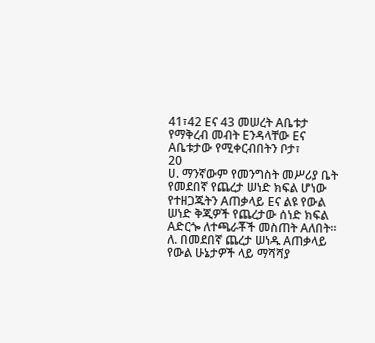41፣42 Eና 43 መሠረት Aቤቱታ
የማቅረብ መብት Eንዳላቸው Eና Aቤቱታው የሚቀርብበትን ቦታ፣
20
ሀ. ማንኛውም የመንግስት መሥሪያ ቤት የመደበኛ የጨረታ ሠነድ ክፍል ሆነው
የተዘጋጁትን Aጠቃላይ Eና ልዩ የውል ሠነድ ቅጂዎች የጨረታው ሰነድ ክፍል
Aድርጐ ለተጫራቾች መስጠት Aለበት።
ለ. በመደበኛ ጨረታ ሠነዱ Aጠቃላይ የውል ሁኔታዎች ላይ ማሻሻያ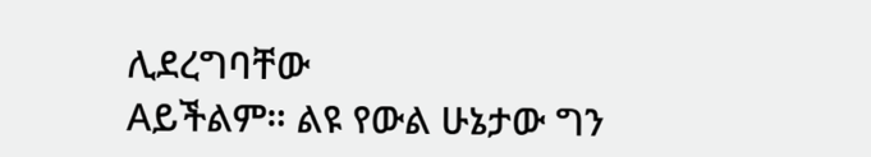ሊደረግባቸው
Aይችልም። ልዩ የውል ሁኔታው ግን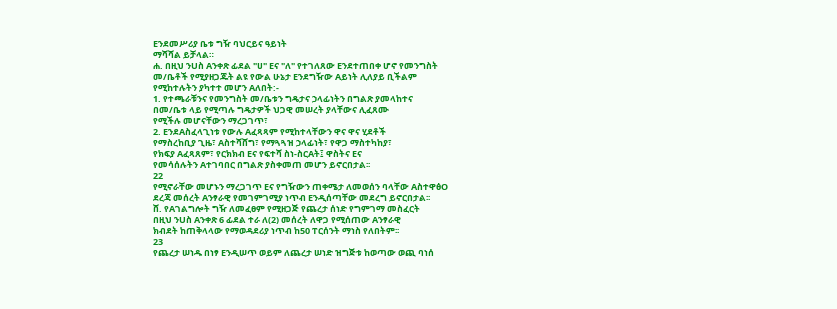Eንደመሥሪያ ቤቱ ግዥ ባህርይና ዓይነት
ማሻሻል ይቻላል።
ሐ. በዚህ ንUስ Aንቀጽ ፊደል "ሀ" Eና "ለ" የተገለጸው Eንደተጠበቀ ሆኖ የመንግስት
መ/ቤቶች የሚያዘጋጁት ልዩ የውል ሁኔታ Eንደግዥው Aይነት ሊለያይ ቢችልም
የሚከተሉትን ያካተተ መሆን Aለበት:-
1. የተጫራቹንና የመንግስት መ/ቤቱን ግዴታና ኃላፊነትን በግልጽ ያመላከተና
በመ/ቤቱ ላይ የሚጣሉ ግዴታዎች ህጋዊ መሠረት ያላቸውና ሊፈጸሙ
የሚችሉ መሆናቸውን ማረጋገጥ፣
2. EንደAስፈላጊነቱ የውሉ Aፈጻጻም የሚከተላቸውን ዋና ዋና ሂደቶች
የማስረከቢያ ጊዜ፣ Aስተሻሸግ፣ የማጓጓዝ ኃላፊነት፣ የዋጋ ማስተካከያ፣
የክፍያ Aፈጻጸም፣ የርክክብ Eና የፍተሻ ስነ-ስርAት፤ ዋስትና Eና
የመሳሰሉትን Aተገባበር በግልጽ ያስቀመጠ መሆን ይኖርበታል፡፡
22
የሚኖራቸው መሆኑን ማረጋገጥ Eና የግዥውን ጠቀሜታ ለመወሰን ባላቸው AስተዋፅO
ደረጃ መሰረት Aንፃራዊ የመገምገሚያ ነጥብ Eንዲሰጣቸው መደረግ ይኖርበታል፡፡
ሸ. የAገልግሎት ግዥ ለመፈፀም የሚዘጋጅ የጨረታ ሰነድ የግምገማ መስፈርት
በዚህ ንUስ Aንቀጽ 6 ፊደል ተራ ለ(2) መሰረት ለዋጋ የሚሰጠው Aንፃራዊ
ክብደት ከጠቅላላው የማወዳደሪያ ነጥብ ከ50 ፐርሰንት ማነስ የለበትም፡፡
23
የጨረታ ሠነዱ በነፃ Eንዲሠጥ ወይም ለጨረታ ሠነድ ዝግጅቱ ከወጣው ወጪ ባነሰ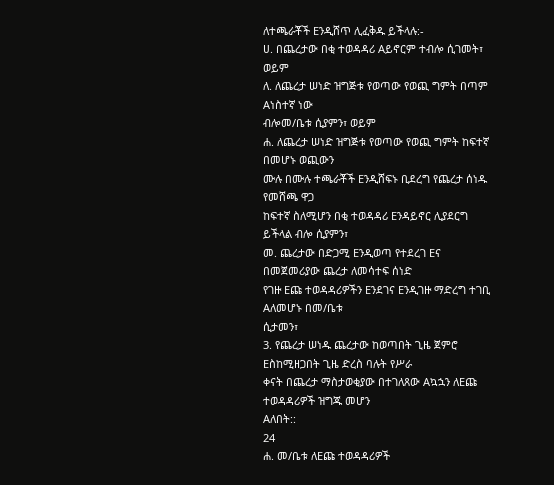ለተጫራቾች Eንዲሸጥ ሊፈቅዱ ይችላሉ:-
ሀ. በጨረታው በቂ ተወዳዳሪ Aይኖርም ተብሎ ሲገመት፣ ወይም
ለ. ለጨረታ ሠነድ ዝግጅቱ የወጣው የወጪ ግምት በጣም Aነስተኛ ነው
ብሎመ/ቤቱ ሲያምን፣ ወይም
ሐ. ለጨረታ ሠነድ ዝግጅቱ የወጣው የወጪ ግምት ከፍተኛ በመሆኑ ወጪውን
ሙሉ በሙሉ ተጫራቾች Eንዲሸፍኑ ቢደረግ የጨረታ ሰነዱ የመሸጫ ዋጋ
ከፍተኛ ስለሚሆን በቂ ተወዳዳሪ Eንዳይኖር ሊያደርግ ይችላል ብሎ ሲያምን፣
መ. ጨረታው በድጋሚ Eንዲወጣ የተደረገ Eና በመጀመሪያው ጨረታ ለመሳተፍ ሰነድ
የገዙ Eጩ ተወዳዳሪዎችን Eንደገና Eንዲገዙ ማድረግ ተገቢ Aለመሆኑ በመ/ቤቱ
ሲታመን፣
3. የጨረታ ሠነዱ ጨረታው ከወጣበት ጊዜ ጀምሮ Eስከሚዘጋበት ጊዜ ድረስ ባሉት የሥራ
ቀናት በጨረታ ማስታወቂያው በተገለጸው Aኳኋን ለEጩ ተወዳዳሪዎች ዝግጁ መሆን
Aለበት::
24
ሐ. መ/ቤቱ ለEጩ ተወዳዳሪዎች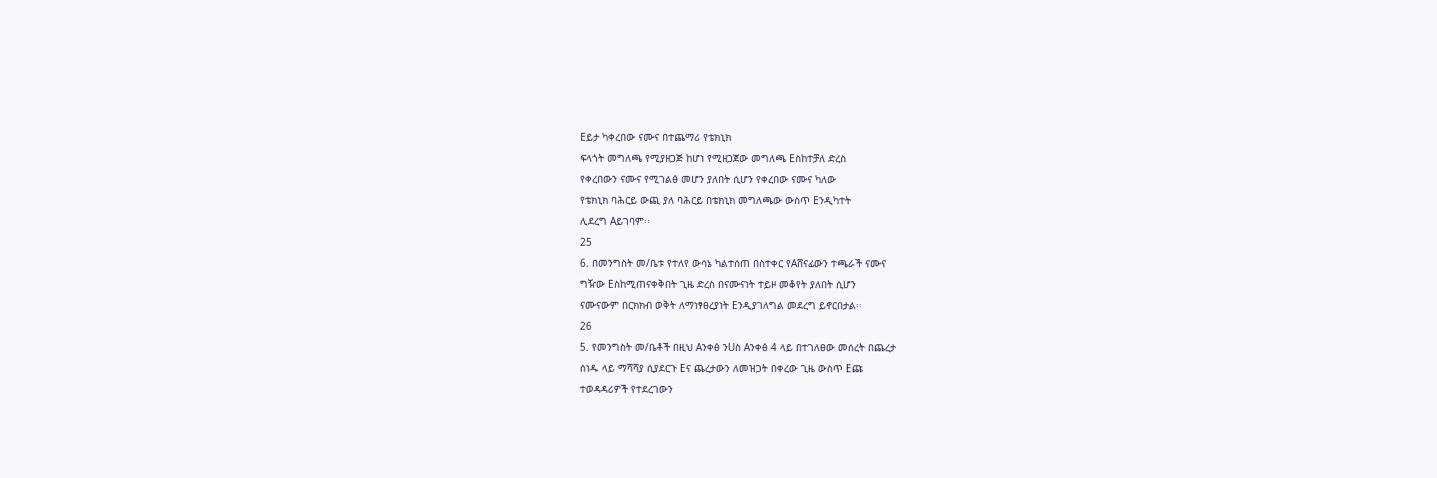Eይታ ካቀረበው ናሙና በተጨማሪ የቴክኒክ
ፍላጎት መግለጫ የሚያዘጋጅ ከሆነ የሚዘጋጀው መግለጫ Eስከተቻለ ድረስ
የቀረበውን ናሙና የሚገልፅ መሆን ያለበት ሲሆን የቀረበው ናሙና ካለው
የቴክኒክ ባሕርይ ውጪ ያለ ባሕርይ በቴክኒክ መግለጫው ውስጥ Eንዲካተት
ሊደረግ Aይገባም፡፡
25
6. በመንግስት መ/ቤቱ የተለየ ውሳኔ ካልተሰጠ በስተቀር የAሸናፊውን ተጫራች ናሙና
ግዥው Eስከሚጠናቀቅበት ጊዜ ድረስ በናሙናነት ተይዞ መቆየት ያለበት ሲሆን
ናሙናውም በርክክብ ወቅት ለማነፃፀረያነት Eንዲያገለግል መደረግ ይኖርበታል፡፡
26
5. የመንግስት መ/ቤቶች በዚህ Aንቀፅ ንUስ Aንቀፅ 4 ላይ በተገለፀው መሰረት በጨረታ
ሰነዱ ላይ ማሻሻያ ሲያደርጉ Eና ጨረታውን ለመዝጋት በቀረው ጊዜ ውስጥ Eጩ
ተወዳዳሪዎች የተደረገውን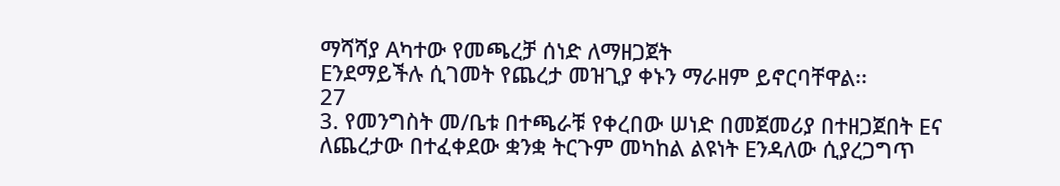ማሻሻያ Aካተው የመጫረቻ ሰነድ ለማዘጋጀት
Eንደማይችሉ ሲገመት የጨረታ መዝጊያ ቀኑን ማራዘም ይኖርባቸዋል፡፡
27
3. የመንግስት መ/ቤቱ በተጫራቹ የቀረበው ሠነድ በመጀመሪያ በተዘጋጀበት Eና
ለጨረታው በተፈቀደው ቋንቋ ትርጉም መካከል ልዩነት Eንዳለው ሲያረጋግጥ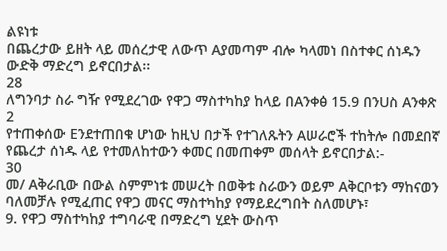ልዩነቱ
በጨረታው ይዘት ላይ መሰረታዊ ለውጥ Aያመጣም ብሎ ካላመነ በስተቀር ሰነዱን
ውድቅ ማድረግ ይኖርበታል፡፡
28
ለግንባታ ስራ ግዥ የሚደረገው የዋጋ ማስተካከያ ከላይ በAንቀፅ 15.9 በንUስ Aንቀጽ 2
የተጠቀሰው Eንደተጠበቁ ሆነው ከዚህ በታች የተገለጹትን Aሠራሮች ተከትሎ በመደበኛ
የጨረታ ሰነዱ ላይ የተመለከተውን ቀመር በመጠቀም መሰላት ይኖርበታል:-
30
መ/ Aቅራቢው በውል ስምምነቱ መሠረት በወቅቱ ስራውን ወይም Aቅርቦቱን ማከናወን
ባለመቻሉ የሚፈጠር የዋጋ መናር ማስተካከያ የማይደረግበት ስለመሆኑ፣
9. የዋጋ ማስተካከያ ተግባራዊ በማድረግ ሂደት ውስጥ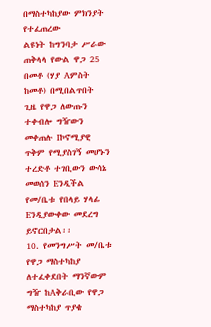በማስተካከያው ምክንያት የተፈጠረው
ልዩነት ከግንባታ ሥራው ጠቅላላ የውል ዋጋ 25 በመቶ (ሃያ Aምስት ከመቶ) በሚበልጥበት
ጊዜ የዋጋ ለውጡን ተቀብሎ ግዥውን መቀጠሉ Iኮኖሚያዊ ጥቅም የሚያስገኝ መሆኑን
ተረድቶ ተገቢውን ውሳኔ መወሰን Eንዲችል የመ/ቤቱ የበላይ ሃላፊ Eንዲያውቀው መደረግ
ይኖርበታል፡፡
10. የመንግሥት መ/ቤቱ የዋጋ ማስተካከያ ለተፈቀደበት ማንኛውም ግዥ ከAቅራቢው የዋጋ
ማስተካከያ ጥያቄ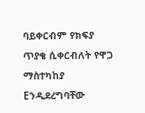ባይቀርብም የክፍያ ጥያቄ ሲቀርብለት የዋጋ ማስተካከያ Eንዲደረግባቸው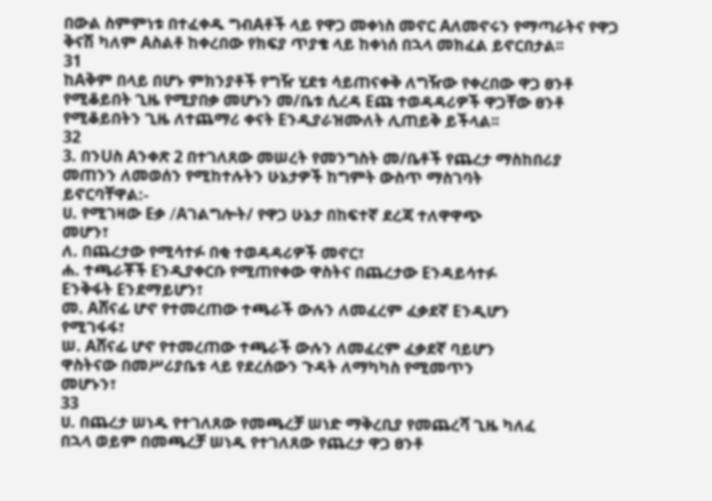በውል ስምምነቱ በተፈቀዱ ግብAቶች ላይ የዋጋ መቀነስ መኖር Aለመኖሩን የማጣራትና የዋጋ
ቅናሽ ካለም Aስልቶ ከቀረበው የክፍያ ጥያቄ ላይ ከቀነሰ በኋላ መክፈል ይኖርበታል፡፡
31
ከAቅም በላይ በሆኑ ምክንያቶች የግዥ ሂደቱ ሳይጠናቀቅ ለግዥው የቀረበው ዋጋ ፀንቶ
የሚቆይበት ጊዜ የሚያበቃ መሆኑን መ/ቤቱ ሲረዳ Eጩ ተወዳዳሪዎች ዋጋቸው ፀንቶ
የሚቆይበትን ጊዜ ለተጨማሪ ቀናት Eንዲያራዝሙለት ሊጠይቅ ይችላል፡፡
32
3. በንUስ Aንቀጽ 2 በተገለጸው መሠረት የመንግስት መ/ቤቶች የጨረታ ማስከበሪያ
መጠንን ለመወሰን የሚከተሉትን ሁኔታዎች ከግምት ውስጥ ማስገባት
ይኖርባቸዋል:-
ሀ. የሚገዛው Eቃ /Aገልግሎት/ የዋጋ ሁኔታ በከፍተኛ ደረጃ ተለዋዋጭ
መሆን፣
ለ. በጨረታው የሚሳተፉ በቂ ተወዳዳሪዎች መኖር፣
ሐ. ተጫራቾች Eንዲያቀርቡ የሚጠየቀው ዋስትና በጨረታው Eንዳይሳተፉ
Eንቅፋት Eንደማይሆን፣
መ. Aሸናፊ ሆኖ የተመረጠው ተጫራች ውሉን ለመፈረም ፈቃደኛ Eንዲሆን
የሚገፋፋ፣
ሠ. Aሸናፊ ሆኖ የተመረጠው ተጫራች ውሉን ለመፈረም ፈቃደኛ ባይሆን
ዋስትናው በመሥሪያቤቱ ላይ የደረሰውን ጉዳት ለማካካስ የሚመጥን
መሆኑን፣
33
ሀ. በጨረታ ሠነዱ የተገለጸው የመጫረቻ ሠነድ ማቅረቢያ የመጨረሻ ጊዜ ካለፈ
በኋላ ወይም በመጫረቻ ሠነዱ የተገለጸው የጨረታ ዋጋ ፀንቶ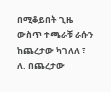በሚቆይበት ጊዜ
ውስጥ ተጫራቹ ራሱን ከጨረታው ካገለለ ፣
ለ. በጨረታው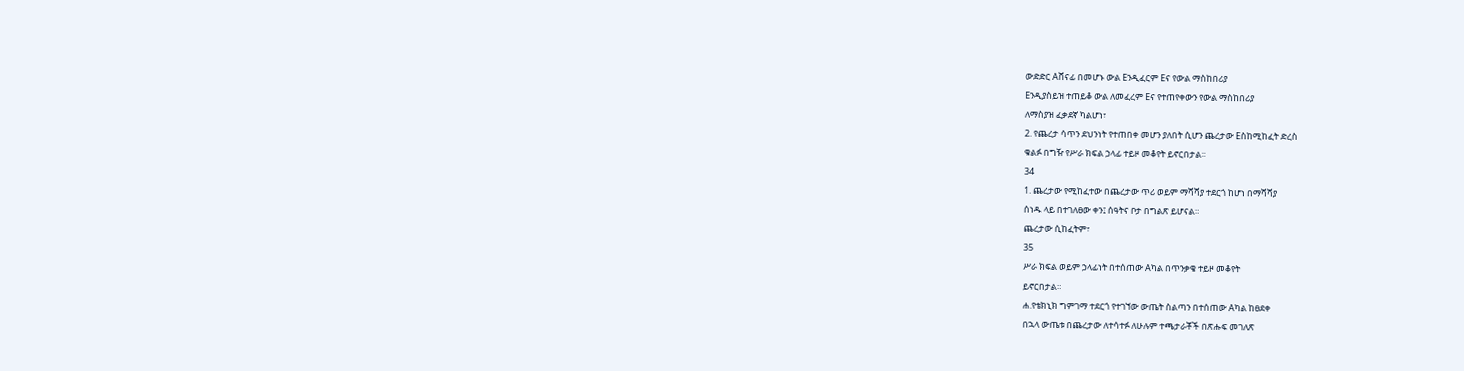ውድድር Aሸናፊ በመሆኑ ውል Eንዲፈርም Eና የውል ማስከበሪያ
Eንዲያስይዝ ተጠይቆ ውል ለመፈረም Eና የተጠየቀውን የውል ማስከበሪያ
ለማስያዝ ፈቃደኛ ካልሆነ፣
2. የጨረታ ሳጥን ደህንነት የተጠበቀ መሆን ያለበት ሲሆን ጨረታው Eስከሚከፈት ድረስ
ቁልፉ በግዥ የሥራ ክፍል ኃላፊ ተይዞ መቆየት ይኖርበታል፡፡
34
1. ጨረታው የሚከፈተው በጨረታው ጥሪ ወይም ማሻሻያ ተደርጎ ከሆነ በማሻሻያ
ሰነዱ ላይ በተገለፀው ቀን፤ ሰዓትና ቦታ በግልጽ ይሆናል።
ጨረታው ሲከፈትም፣
35
ሥራ ክፍል ወይም ኃላፊነት በተሰጠው Aካል በጥንቃቄ ተይዞ መቆየት
ይኖርበታል።
ሐ.የቴክኒክ ግምገማ ተደርጎ የተገኘው ውጤት ስልጣን በተሰጠው Aካል ከፀደቀ
በኋላ ውጤቱ በጨረታው ለተሳተፉ ለሁሉም ተጫታራቾች በጽሑፍ መገለጽ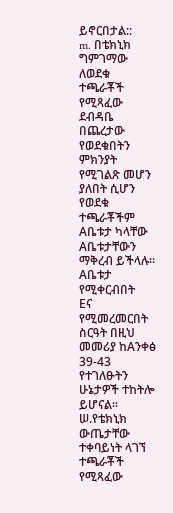ይኖርበታል::
m. በቴክኒክ ግምገማው ለወደቁ ተጫራቾች የሚጻፈው ደብዳቤ በጨረታው
የወደቁበትን ምክንያት የሚገልጽ መሆን ያለበት ሲሆን የወደቁ ተጫራቾችም
Aቤቱታ ካላቸው Aቤቱታቸውን ማቅረብ ይችላሉ፡፡ Aቤቱታ የሚቀርብበት
Eና የሚመረመርበት ስርዓት በዚህ መመሪያ ከAንቀፅ 39-43 የተገለፁትን
ሁኔታዎች ተከትሎ ይሆናል፡፡
ሠ.የቴክኒክ ውጤታቸው ተቀባይነት ላገኘ ተጫራቾች የሚጻፈው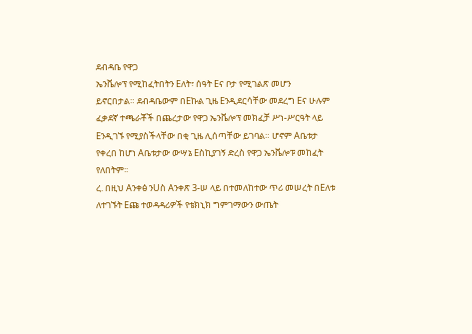ደብዳቤ የዋጋ
ኤንቬሎፕ የሚከፈትበትን Eለት፣ ሰዓት Eና ቦታ የሚገልጽ መሆን
ይኖርበታል። ደብዳቤውም በEኩል ጊዜ Eንዲደርሳቸው መደረግ Eና ሁሉም
ፈቃደኛ ተጫራቾች በጨረታው የዋጋ ኤንቬሎፕ መክፈቻ ሥነ-ሥርዓት ላይ
Eንዲገኙ የሚያስችላቸው በቂ ጊዜ ሊሰጣቸው ይገባል። ሆኖም Aቤቱታ
የቀረበ ከሆነ Aቤቱታው ውሣኔ Eስኪያገኝ ድረስ የዋጋ ኤንቬሎፑ መከፈት
የለበትም፡፡
ረ. በዚህ Aንቀፅ ንUስ Aንቀጽ 3-ሠ ላይ በተመለከተው ጥሪ መሠረት በEለቱ
ለተገኙት Eጩ ተወዳዳሪዎች የቴክኒክ ግምገማውን ውጤት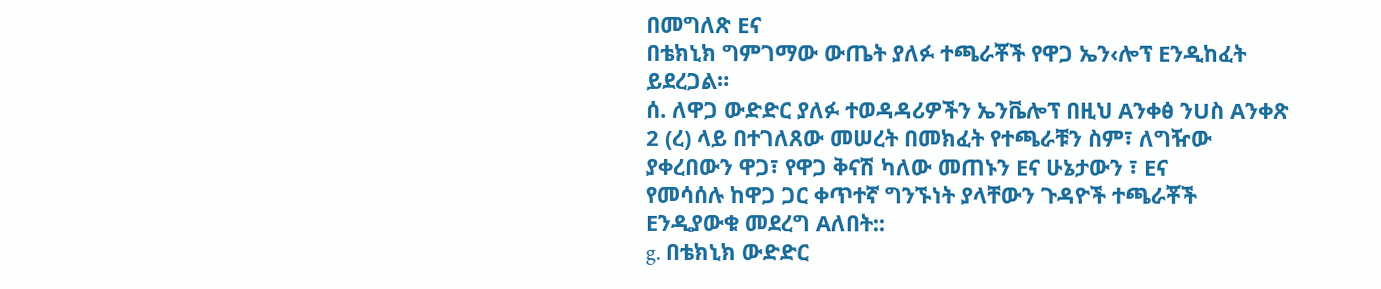በመግለጽ Eና
በቴክኒክ ግምገማው ውጤት ያለፉ ተጫራቾች የዋጋ ኤን‹ሎፕ Eንዲከፈት
ይደረጋል።
ሰ. ለዋጋ ውድድር ያለፉ ተወዳዳሪዎችን ኤንቬሎፕ በዚህ Aንቀፅ ንUስ Aንቀጽ
2 (ረ) ላይ በተገለጸው መሠረት በመክፈት የተጫራቹን ስም፣ ለግዥው
ያቀረበውን ዋጋ፣ የዋጋ ቅናሽ ካለው መጠኑን Eና ሁኔታውን ፣ Eና
የመሳሰሉ ከዋጋ ጋር ቀጥተኛ ግንኙነት ያላቸውን ጉዳዮች ተጫራቾች
Eንዲያውቁ መደረግ Aለበት::
g. በቴክኒክ ውድድር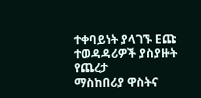ተቀባይነት ያላገኙ Eጩ ተወዳዳሪዎች ያስያዙት የጨረታ
ማስከበሪያ ዋስትና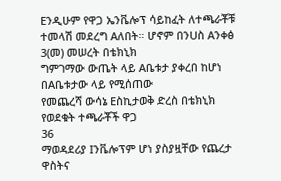Eንዲሁም የዋጋ ኤንቬሎፕ ሳይከፈት ለተጫራቾቹ
ተመላሽ መደረግ Aለበት። ሆኖም በንUስ Aንቀፅ 3(መ) መሠረት በቴክኒክ
ግምገማው ውጤት ላይ Aቤቱታ ያቀረበ ከሆነ በAቤቱታው ላይ የሚሰጠው
የመጨረሻ ውሳኔ Eስኪታወቅ ድረስ በቴክኒክ የወደቁት ተጫራቾች ዋጋ
36
ማወዳደሪያ Iንቬሎፕም ሆነ ያስያዟቸው የጨረታ ዋስትና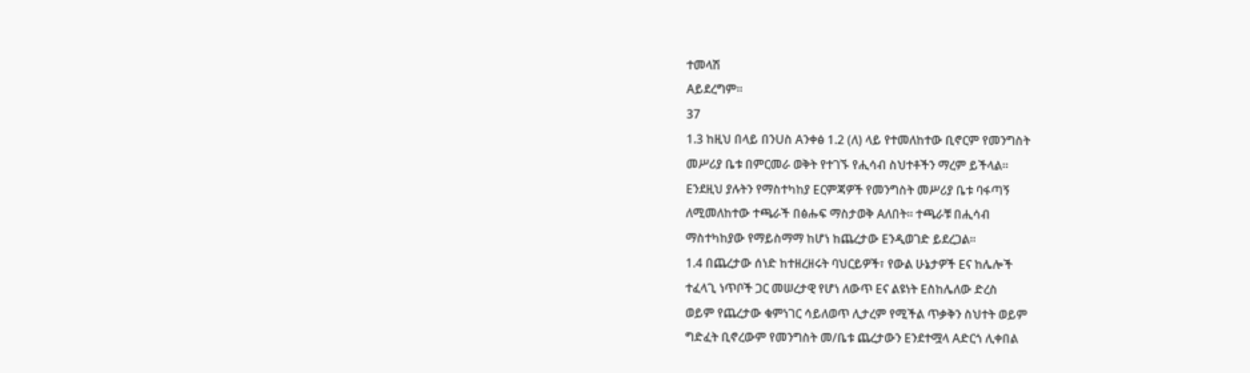ተመላሽ
Aይደረግም፡፡
37
1.3 ከዚህ በላይ በንUስ Aንቀፅ 1.2 (ለ) ላይ የተመለከተው ቢኖርም የመንግስት
መሥሪያ ቤቱ በምርመራ ወቅት የተገኙ የሒሳብ ስህተቶችን ማረም ይችላል።
Eንደዚህ ያሉትን የማስተካከያ Eርምጃዎች የመንግስት መሥሪያ ቤቱ ባፋጣኝ
ለሚመለከተው ተጫራች በፅሑፍ ማስታወቅ Aለበት። ተጫራቹ በሒሳብ
ማስተካከያው የማይስማማ ከሆነ ከጨረታው Eንዲወገድ ይደረጋል፡፡
1.4 በጨረታው ሰነድ ከተዘረዘሩት ባህርይዎች፣ የውል ሁኔታዎች Eና ከሌሎች
ተፈላጊ ነጥቦች ጋር መሠረታዊ የሆነ ለውጥ Eና ልዩነት Eስከሌለው ድረስ
ወይም የጨረታው ቁምነገር ሳይለወጥ ሊታረም የሚችል ጥቃቅን ስህተት ወይም
ግድፈት ቢኖረውም የመንግስት መ/ቤቱ ጨረታውን Eንደተሟላ Aድርጎ ሊቀበል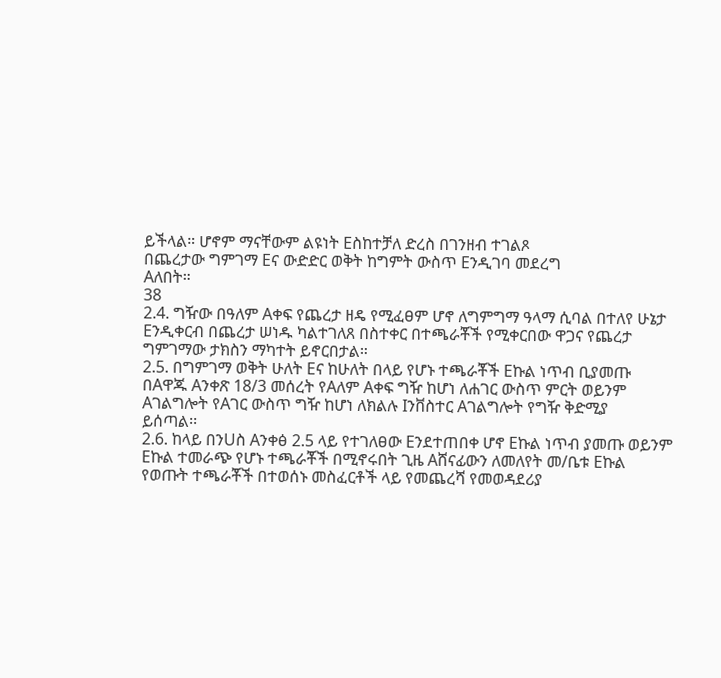ይችላል። ሆኖም ማናቸውም ልዩነት Eስከተቻለ ድረስ በገንዘብ ተገልጾ
በጨረታው ግምገማ Eና ውድድር ወቅት ከግምት ውስጥ Eንዲገባ መደረግ
Aለበት።
38
2.4. ግዥው በዓለም Aቀፍ የጨረታ ዘዴ የሚፈፀም ሆኖ ለግምግማ ዓላማ ሲባል በተለየ ሁኔታ
Eንዲቀርብ በጨረታ ሠነዱ ካልተገለጸ በስተቀር በተጫራቾች የሚቀርበው ዋጋና የጨረታ
ግምገማው ታክስን ማካተት ይኖርበታል።
2.5. በግምገማ ወቅት ሁለት Eና ከሁለት በላይ የሆኑ ተጫራቾች Eኩል ነጥብ ቢያመጡ
በAዋጁ Aንቀጽ 18/3 መሰረት የAለም Aቀፍ ግዥ ከሆነ ለሐገር ውስጥ ምርት ወይንም
Aገልግሎት የAገር ውስጥ ግዥ ከሆነ ለክልሉ Iንቨስተር Aገልግሎት የግዥ ቅድሚያ
ይሰጣል፡፡
2.6. ከላይ በንUስ Aንቀፅ 2.5 ላይ የተገለፀው Eንደተጠበቀ ሆኖ Eኩል ነጥብ ያመጡ ወይንም
Eኩል ተመራጭ የሆኑ ተጫራቾች በሚኖሩበት ጊዜ Aሸናፊውን ለመለየት መ/ቤቱ Eኩል
የወጡት ተጫራቾች በተወሰኑ መስፈርቶች ላይ የመጨረሻ የመወዳደሪያ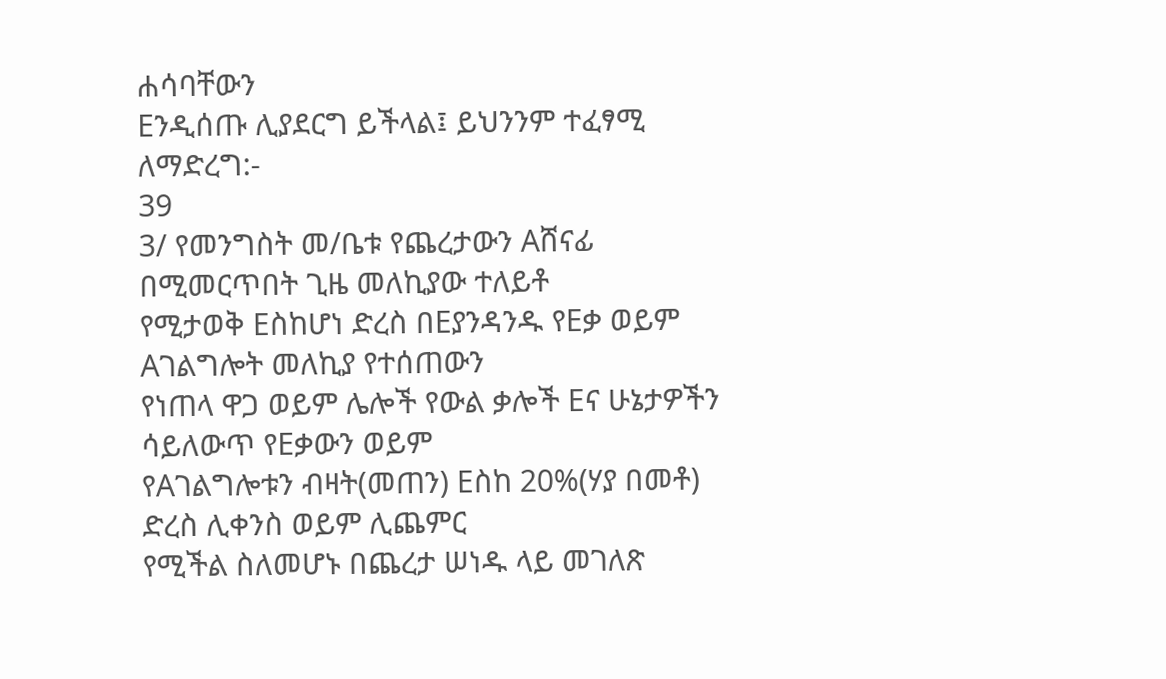ሐሳባቸውን
Eንዲሰጡ ሊያደርግ ይችላል፤ ይህንንም ተፈፃሚ ለማድረግ:-
39
3/ የመንግስት መ/ቤቱ የጨረታውን Aሸናፊ በሚመርጥበት ጊዜ መለኪያው ተለይቶ
የሚታወቅ Eስከሆነ ድረስ በEያንዳንዱ የEቃ ወይም Aገልግሎት መለኪያ የተሰጠውን
የነጠላ ዋጋ ወይም ሌሎች የውል ቃሎች Eና ሁኔታዎችን ሳይለውጥ የEቃውን ወይም
የAገልግሎቱን ብዛት(መጠን) Eስከ 20%(ሃያ በመቶ) ድረስ ሊቀንስ ወይም ሊጨምር
የሚችል ስለመሆኑ በጨረታ ሠነዱ ላይ መገለጽ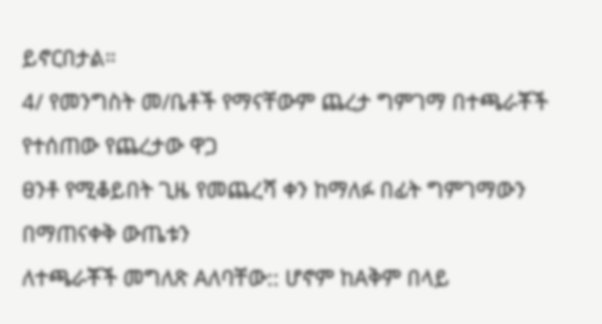ይኖርበታል።
4/ የመንግስት መ/ቤቶች የማናቸውም ጨረታ ግምገማ በተጫራቾች የተሰጠው የጨረታው ዋጋ
ፀንቶ የሚቆይበት ጊዜ የመጨረሻ ቀን ከማለፉ በፊት ግምገማውን በማጠናቀቅ ውጤቱን
ለተጫራቾች መግለጽ Aለባቸው:: ሆኖም ከAቅም በላይ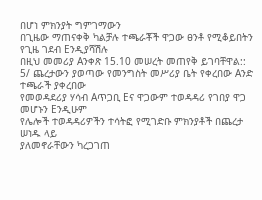በሆነ ምክንያት ግምገማውን
በጊዜው ማጠናቀቅ ካልቻሉ ተጫራቾች ዋጋው ፀንቶ የሚቆይበትን የጊዜ ገደብ Eንዲያሻሽሉ
በዚህ መመሪያ Aንቀጽ 15.10 መሠረት መጠየቅ ይገባቸዋል::
5/ ጨረታውን ያወጣው የመንግስት መሥሪያ ቤት የቀረበው Aንድ ተጫራች ያቀረበው
የመወዳደሪያ ሃሳብ Aጥጋቢ Eና ዋጋውም ተወዳዳሪ የገበያ ዋጋ መሆኑን Eንዲሁም
የሌሎች ተወዳዳሪዎችን ተሳትፎ የሚገድቡ ምክንያቶች በጨረታ ሠነዱ ላይ
ያለመኖራቸውን ካረጋገጠ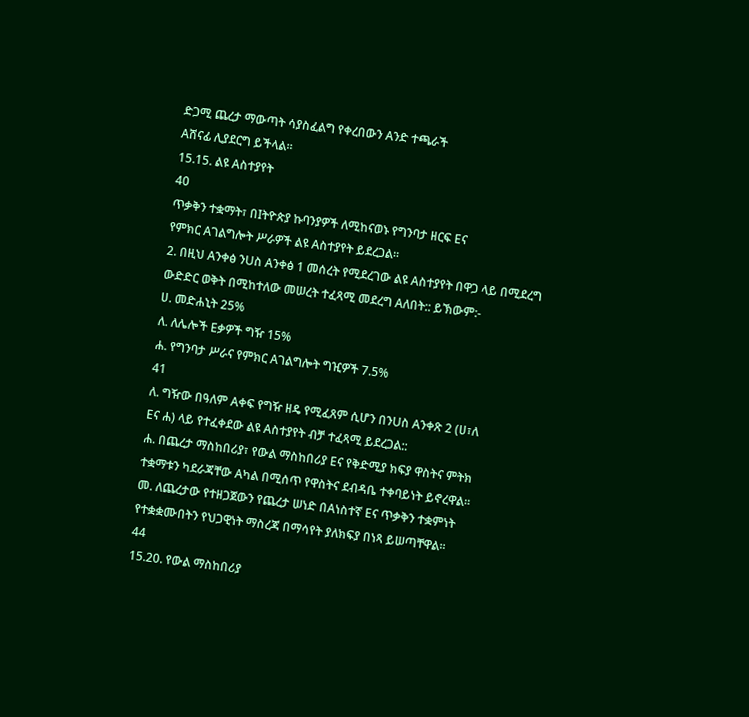ድጋሚ ጨረታ ማውጣት ሳያስፈልግ የቀረበውን Aንድ ተጫራች
Aሸናፊ ሊያደርግ ይችላል።
15.15. ልዩ Aስተያየት
40
ጥቃቅን ተቋማት፣ በIትዮጵያ ኩባንያዎች ለሚከናወኑ የግንባታ ዘርፍ Eና
የምክር Aገልግሎት ሥራዎች ልዩ Aስተያየት ይደረጋል፡፡
2. በዚህ Aንቀፅ ንUስ Aንቀፅ 1 መሰረት የሚደረገው ልዩ Aስተያየት በዋጋ ላይ በሚደረግ
ውድድር ወቅት በሚከተለው መሠረት ተፈጻሚ መደረግ Aለበት:: ይኽውም:-
ሀ. መድሐኒት 25%
ለ. ለሌሎች Eቃዎች ግዥ 15%
ሐ. የግንባታ ሥራና የምክር Aገልግሎት ግዢዎች 7.5%
41
ለ. ግዥው በዓለም Aቀፍ የግዥ ዘዴ የሚፈጸም ሲሆን በንUስ Aንቀጽ 2 (ሀ፣ለ
Eና ሐ) ላይ የተፈቀደው ልዩ Aስተያየት ብቻ ተፈጻሚ ይደረጋል::
ሐ. በጨረታ ማስከበሪያ፣ የውል ማስከበሪያ Eና የቅድሚያ ክፍያ ዋስትና ምትክ
ተቋማቱን ካደራጃቸው Aካል በሚሰጥ የዋስትና ደብዳቤ ተቀባይነት ይኖረዋል፡፡
መ. ለጨረታው የተዘጋጀውን የጨረታ ሠነድ በAነስተኛ Eና ጥቃቅን ተቋምነት
የተቋቋሙበትን የህጋዊነት ማስረጃ በማሳየት ያለክፍያ በነጻ ይሠጣቸዋል፡፡
44
15.20. የውል ማስከበሪያ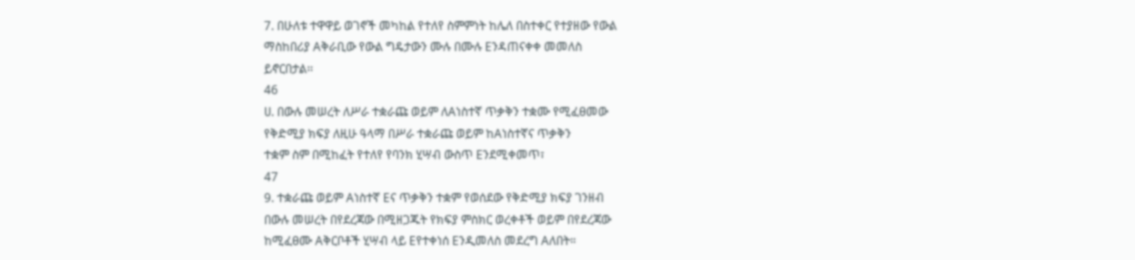7. በሁለቱ ተዋዋይ ወገኖች መካከል የተለየ ስምምነት ከሌለ በስተቀር የተያዘው የውል
ማስከበሪያ Aቅራቢው የውል ግዴታውን ሙሉ በሙሉ Eንዳጠናቀቀ መመለስ
ይኖርበታል፡፡
46
ሀ. በውሉ መሠረት ለሥራ ተቋራጩ ወይም ለAነስተኛ ጥቃቅን ተቋሙ የሚፈፀመው
የቅድሚያ ክፍያ ለዚሁ ዓላማ በሥራ ተቋራጩ ወይም ከAነስተኛና ጥቃቅን
ተቋም ስም በሚከፈት የተለየ የባንክ ሂሣብ ውስጥ Eንደሚቀመጥ፣
47
9. ተቋራጩ ወይም Aነስተኛ Eና ጥቃቅን ተቋም የወሰደው የቅድሚያ ክፍያ ገንዘብ
በውሉ መሠረት በየደረጃው በሚዘጋጁት የክፍያ ምስክር ወረቀቶች ወይም በየደረጃው
ከሚፈፀሙ Aቅርቦቶች ሂሣብ ላይ Eየተቀነሰ Eንዲመለስ መደረግ Aለበት።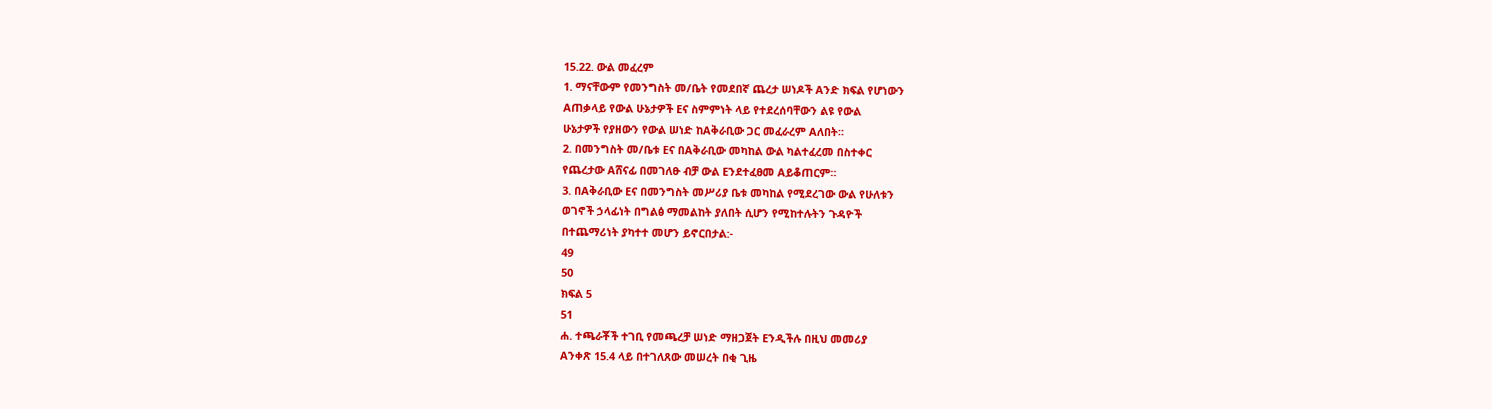15.22. ውል መፈረም
1. ማናቸውም የመንግስት መ/ቤት የመደበኛ ጨረታ ሠነዶች Aንድ ክፍል የሆነውን
Aጠቃላይ የውል ሁኔታዎች Eና ስምምነት ላይ የተደረሰባቸውን ልዩ የውል
ሁኔታዎች የያዘውን የውል ሠነድ ከAቅራቢው ጋር መፈራረም Aለበት።
2. በመንግስት መ/ቤቱ Eና በAቅራቢው መካከል ውል ካልተፈረመ በስተቀር
የጨረታው Aሸናፊ በመገለፁ ብቻ ውል Eንደተፈፀመ Aይቆጠርም።
3. በAቅራቢው Eና በመንግስት መሥሪያ ቤቱ መካከል የሚደረገው ውል የሁለቱን
ወገኖች ኃላፊነት በግልፅ ማመልከት ያለበት ሲሆን የሚከተሉትን ጉዳዮች
በተጨማሪነት ያካተተ መሆን ይኖርበታል:-
49
50
ክፍል 5
51
ሐ. ተጫራቾች ተገቢ የመጫረቻ ሠነድ ማዘጋጀት Eንዲችሉ በዚህ መመሪያ
Aንቀጽ 15.4 ላይ በተገለጸው መሠረት በቂ ጊዜ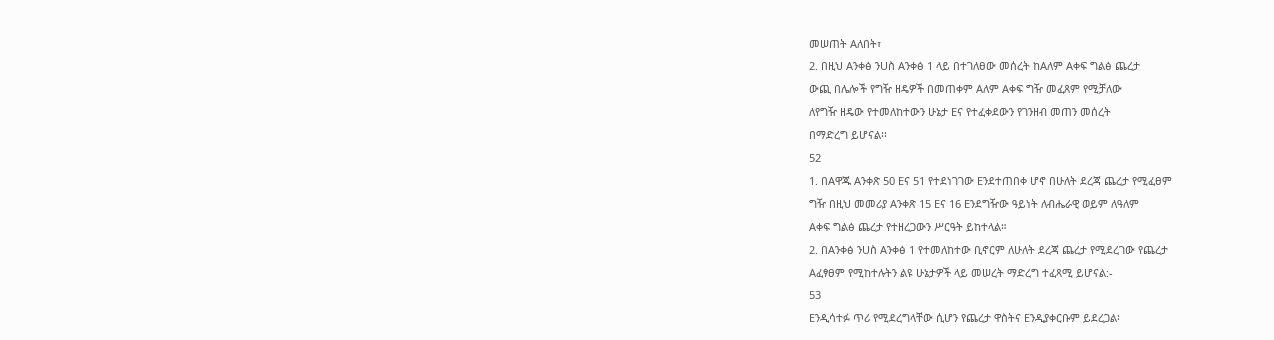መሠጠት Aለበት፣
2. በዚህ Aንቀፅ ንUስ Aንቀፅ 1 ላይ በተገለፀው መሰረት ከAለም Aቀፍ ግልፅ ጨረታ
ውጪ በሌሎች የግዥ ዘዴዎች በመጠቀም Aለም Aቀፍ ግዥ መፈጸም የሚቻለው
ለየግዥ ዘዴው የተመለከተውን ሁኔታ Eና የተፈቀደውን የገንዘብ መጠን መሰረት
በማድረግ ይሆናል፡፡
52
1. በAዋጁ Aንቀጽ 50 Eና 51 የተደነገገው Eንደተጠበቀ ሆኖ በሁለት ደረጃ ጨረታ የሚፈፀም
ግዥ በዚህ መመሪያ Aንቀጽ 15 Eና 16 Eንደግዥው ዓይነት ለብሔራዊ ወይም ለዓለም
Aቀፍ ግልፅ ጨረታ የተዘረጋውን ሥርዓት ይከተላል።
2. በAንቀፅ ንUስ Aንቀፅ 1 የተመለከተው ቢኖርም ለሁለት ደረጃ ጨረታ የሚደረገው የጨረታ
Aፈፃፀም የሚከተሉትን ልዩ ሁኔታዎች ላይ መሠረት ማድረግ ተፈጻሚ ይሆናል:-
53
Eንዲሳተፉ ጥሪ የሚደረግላቸው ሲሆን የጨረታ ዋስትና Eንዲያቀርቡም ይደረጋል፡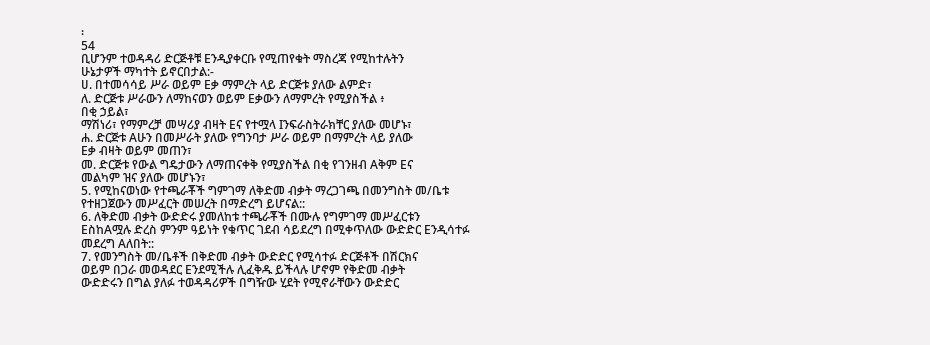፡
54
ቢሆንም ተወዳዳሪ ድርጅቶቹ Eንዲያቀርቡ የሚጠየቁት ማስረጃ የሚከተሉትን
ሁኔታዎች ማካተት ይኖርበታል:-
ሀ. በተመሳሳይ ሥራ ወይም Eቃ ማምረት ላይ ድርጅቱ ያለው ልምድ፣
ለ. ድርጅቱ ሥራውን ለማከናወን ወይም Eቃውን ለማምረት የሚያስችል ፥
በቂ ኃይል፣
ማሽነሪ፣ የማምረቻ መሣሪያ ብዛት Eና የተሟላ Iንፍራስትራክቸር ያለው መሆኑ፣
ሐ. ድርጅቱ Aሁን በመሥራት ያለው የግንባታ ሥራ ወይም በማምረት ላይ ያለው
Eቃ ብዛት ወይም መጠን፣
መ. ድርጅቱ የውል ግዴታውን ለማጠናቀቅ የሚያስችል በቂ የገንዘብ Aቅም Eና
መልካም ዝና ያለው መሆኑን፣
5. የሚከናወነው የተጫራቾች ግምገማ ለቅድመ ብቃት ማረጋገጫ በመንግስት መ/ቤቱ
የተዘጋጀውን መሥፈርት መሠረት በማድረግ ይሆናል::
6. ለቅድመ ብቃት ውድድሩ ያመለከቱ ተጫራቾች በሙሉ የግምገማ መሥፈርቱን
EስከAሟሉ ድረስ ምንም ዓይነት የቁጥር ገደብ ሳይደረግ በሚቀጥለው ውድድር Eንዲሳተፉ
መደረግ Aለበት::
7. የመንግስት መ/ቤቶች በቅድመ ብቃት ውድድር የሚሳተፉ ድርጅቶች በሽርክና
ወይም በጋራ መወዳደር Eንደሚችሉ ሊፈቅዱ ይችላሉ ሆኖም የቅድመ ብቃት
ውድድሩን በግል ያለፉ ተወዳዳሪዎች በግዥው ሂደት የሚኖራቸውን ውድድር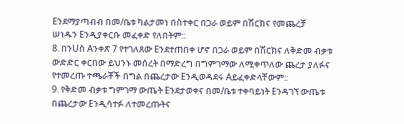Eንደማያጣብብ በመ/ቤቱ ካልታመነ በስተቀር በጋራ ወይም በሽርክና የመጨረቻ
ሠነዱን Eንዲያቀርቡ መፈቀድ የለበትም::
8. በንUስ Aንቀጽ 7 የተገለጸው Eንደተጠበቀ ሆኖ በጋራ ወይም በሽርክና ለቅድመ ብቃቱ
ውድድር ቀርበው ይህንኑ መሰረት በማድረግ በግምገማው ለሚቀጥለው ጨረታ ያለፉና
የተመረጡ ተጫራቾች በግል በጨረታው Eንዲወዳደሩ Aይፈቀድላቸውም::
9. የቅድመ ብቃቱ ግምገማ ውጤት Eንደታወቀና በመ/ቤቱ ተቀባይነት Eንዳገኘ ውጤቱ
በጨረታው Eንዲሳተፉ ለተመረጡትና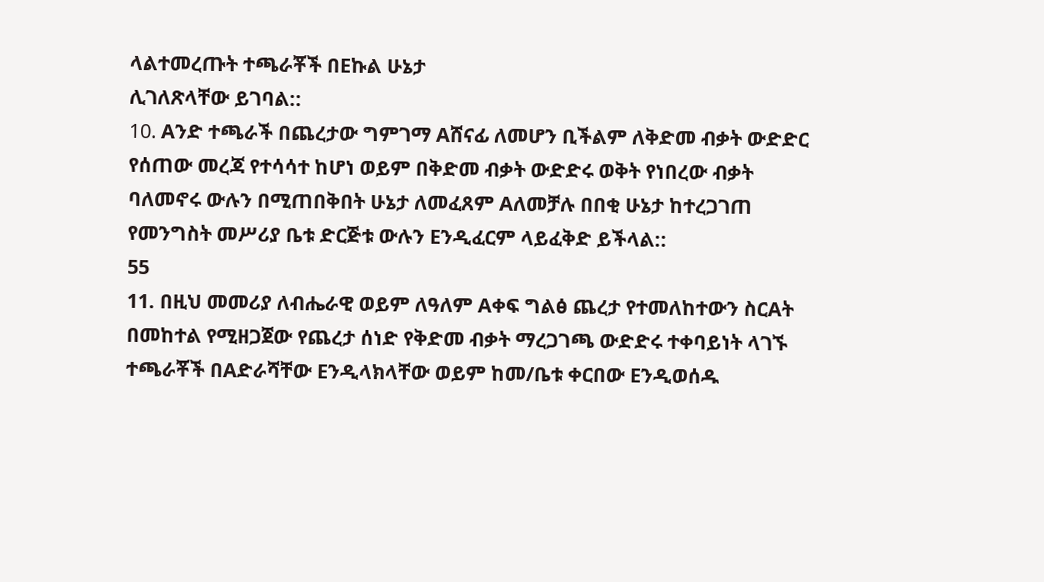ላልተመረጡት ተጫራቾች በEኩል ሁኔታ
ሊገለጽላቸው ይገባል::
10. Aንድ ተጫራች በጨረታው ግምገማ Aሸናፊ ለመሆን ቢችልም ለቅድመ ብቃት ውድድር
የሰጠው መረጃ የተሳሳተ ከሆነ ወይም በቅድመ ብቃት ውድድሩ ወቅት የነበረው ብቃት
ባለመኖሩ ውሉን በሚጠበቅበት ሁኔታ ለመፈጸም Aለመቻሉ በበቂ ሁኔታ ከተረጋገጠ
የመንግስት መሥሪያ ቤቱ ድርጅቱ ውሉን Eንዲፈርም ላይፈቅድ ይችላል::
55
11. በዚህ መመሪያ ለብሔራዊ ወይም ለዓለም Aቀፍ ግልፅ ጨረታ የተመለከተውን ስርAት
በመከተል የሚዘጋጀው የጨረታ ሰነድ የቅድመ ብቃት ማረጋገጫ ውድድሩ ተቀባይነት ላገኙ
ተጫራቾች በAድራሻቸው Eንዲላክላቸው ወይም ከመ/ቤቱ ቀርበው Eንዲወሰዱ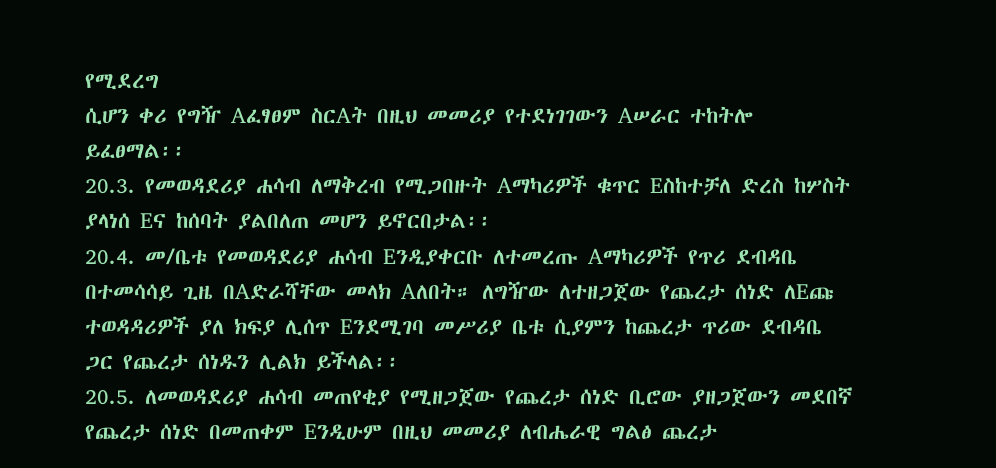የሚደረግ
ሲሆን ቀሪ የግዥ Aፈፃፀም ስርAት በዚህ መመሪያ የተደነገገውን Aሠራር ተከትሎ
ይፈፀማል፡፡
20.3. የመወዳደሪያ ሐሳብ ለማቅረብ የሚጋበዙት Aማካሪዎች ቁጥር Eስከተቻለ ድረስ ከሦስት
ያላነሰ Eና ከሰባት ያልበለጠ መሆን ይኖርበታል፡፡
20.4. መ/ቤቱ የመወዳደሪያ ሐሳብ Eንዲያቀርቡ ለተመረጡ Aማካሪዎች የጥሪ ደብዳቤ
በተመሳሳይ ጊዜ በAድራሻቸው መላክ Aለበት። ለግዥው ለተዘጋጀው የጨረታ ሰነድ ለEጩ
ተወዳዳሪዎች ያለ ክፍያ ሊሰጥ Eንደሚገባ መሥሪያ ቤቱ ሲያምን ከጨረታ ጥሪው ደብዳቤ
ጋር የጨረታ ሰነዱን ሊልክ ይችላል፡፡
20.5. ለመወዳደሪያ ሐሳብ መጠየቂያ የሚዘጋጀው የጨረታ ሰነድ ቢሮው ያዘጋጀውን መደበኛ
የጨረታ ሰነድ በመጠቀም Eንዲሁም በዚህ መመሪያ ለብሔራዊ ግልፅ ጨረታ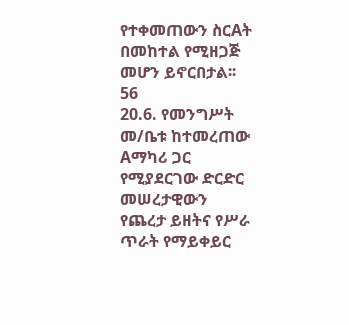የተቀመጠውን ስርAት በመከተል የሚዘጋጅ መሆን ይኖርበታል፡፡
56
20.6. የመንግሥት መ/ቤቱ ከተመረጠው Aማካሪ ጋር የሚያደርገው ድርድር መሠረታዊውን
የጨረታ ይዘትና የሥራ ጥራት የማይቀይር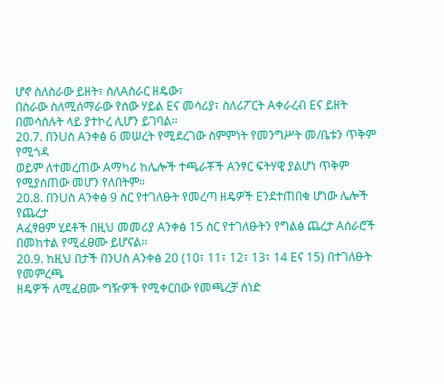ሆኖ ስለስራው ይዘት፣ ስለAስራር ዘዴው፣
በስራው ስለሚሰማራው የሰው ሃይል Eና መሳሪያ፣ ስለሪፖርት Aቀራረብ Eና ይዘት
በመሳሰሉት ላይ ያተኮረ ሊሆን ይገባል፡፡
20.7. በንUስ Aንቀፅ 6 መሠረት የሚደረገው ስምምነት የመንግሥት መ/ቤቱን ጥቅም የሚጎዳ
ወይም ለተመረጠው Aማካሪ ከሌሎች ተጫራቾች Aንፃር ፍትሃዊ ያልሆነ ጥቅም
የሚያሰጠው መሆን የለበትም፡፡
20.8. በንUስ Aንቀፅ 9 ስር የተገለፁት የመረጣ ዘዴዎች Eንደተጠበቁ ሆነው ሌሎች የጨረታ
Aፈፃፀም ሂደቶች በዚህ መመሪያ Aንቀፅ 15 ስር የተገለፁትን የግልፅ ጨረታ Aሰራሮች
በመከተል የሚፈፀሙ ይሆናል፡፡
20.9. ከዚህ በታች በንUስ Aንቀፅ 20 (10፣ 11፣ 12፣ 13፣ 14 Eና 15) በተገለፁት የመምረጫ
ዘዴዎች ለሚፈፀሙ ግዥዎች የሚቀርበው የመጫረቻ ሰነድ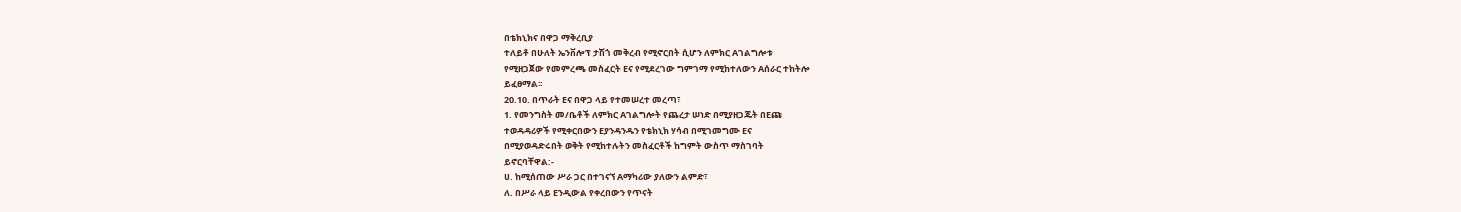በቴክኒክና በዋጋ ማቅረቢያ
ተለይቶ በሁለት ኤንቨሎፕ ታሽጎ መቅረብ የሚኖርበት ሲሆን ለምክር Aገልግሎቱ
የሚዘጋጀው የመምረጫ መስፈርት Eና የሚደረገው ግምገማ የሚከተለውን Aሰራር ተከትሎ
ይፈፀማል፡፡
20.10. በጥራት Eና በዋጋ ላይ የተመሠረተ መረጣ፣
1. የመንግስት መ/ቤቶች ለምክር Aገልግሎት የጨረታ ሠነድ በሚያዘጋጁት በEጩ
ተወዳዳሪዎች የሚቀርበውን Eያንዳንዱን የቴክኒክ ሃሳብ በሚገመግሙ Eና
በሚያወዳድሩበት ወቅት የሚከተሉትን መስፈርቶች ከግምት ውስጥ ማስገባት
ይኖርባቸዋል:-
ሀ. ከሚሰጠው ሥራ ጋር በተገናኘ Aማካሪው ያለውን ልምድ፣
ለ. በሥራ ላይ Eንዲውል የቀረበውን የጥናት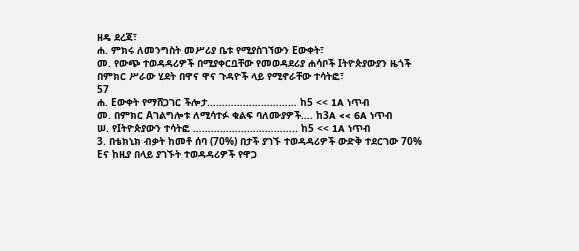ዘዴ ደረጃ፣
ሐ. ምክሩ ለመንግስት መሥሪያ ቤቱ የሚያስገኘውን Eውቀት፣
መ. የውጭ ተወዳዳሪዎች በሚያቀርቧቸው የመወዳደሪያ ሐሳቦች Iትዮጵያውያን ዜጎች
በምክር ሥራው ሂደት በዋና ዋና ጉዳዮች ላይ የሚኖራቸው ተሳትፎ፣
57
ሐ. Eውቀት የማሸጋገር ችሎታ………………………… ከ5 << 1A ነጥብ
መ. በምክር Aገልግሎቱ ለሚሳተፉ ቁልፍ ባለሙያዎች…. ከ3A << 6A ነጥብ
ሠ. የIትዮጵያውን ተሳትፎ …………………………….. ከ5 << 1A ነጥብ
3. በቴክኒክ ብቃት ከመቶ ሰባ (70%) በታች ያገኙ ተወዳዳሪዎች ውድቅ ተደርገው 70%
Eና ከዚያ በላይ ያገኙት ተወዳዳሪዎች የዋጋ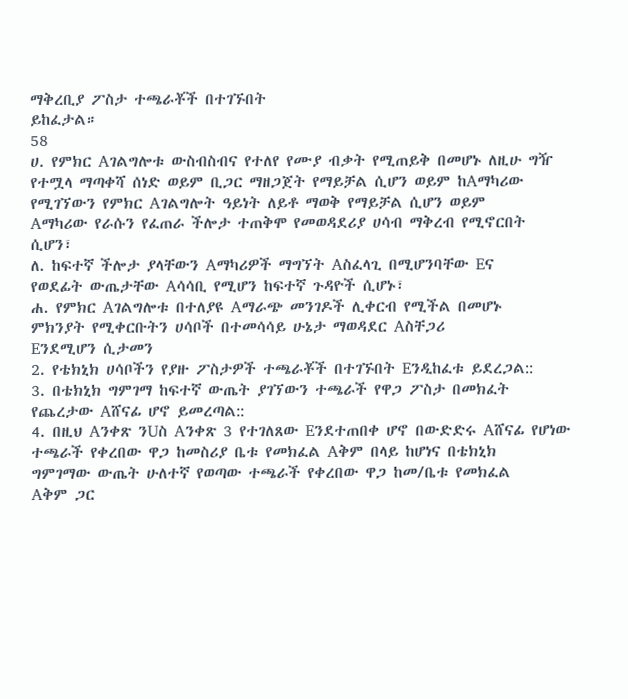ማቅረቢያ ፖስታ ተጫራቾች በተገኙበት
ይከፈታል።
58
ሀ. የምክር Aገልግሎቱ ውስብስብና የተለየ የሙያ ብቃት የሚጠይቅ በመሆኑ ለዚሁ ግዥ
የተሟላ ማጣቀሻ ሰነድ ወይም ቢጋር ማዘጋጀት የማይቻል ሲሆን ወይም ከAማካሪው
የሚገኘውን የምክር Aገልግሎት ዓይነት ለይቶ ማወቅ የማይቻል ሲሆን ወይም
Aማካሪው የራሱን የፈጠራ ችሎታ ተጠቅሞ የመወዳደሪያ ሀሳብ ማቅረብ የሚኖርበት
ሲሆን፣
ለ. ከፍተኛ ችሎታ ያላቸውን Aማካሪዎች ማግኘት Aስፈላጊ በሚሆንባቸው Eና
የወደፊት ውጤታቸው Aሳሳቢ የሚሆን ከፍተኛ ጉዳዮች ሲሆኑ፣
ሐ. የምክር Aገልግሎቱ በተለያዩ Aማራጭ መንገዶች ሊቀርብ የሚችል በመሆኑ
ምክንያት የሚቀርቡትን ሀሳቦች በተመሳሳይ ሁኔታ ማወዳደር Aስቸጋሪ
Eንደሚሆን ሲታመን
2. የቴክኒክ ሀሳቦችን የያዙ ፖስታዎች ተጫራቾች በተገኙበት Eንዲከፈቱ ይደረጋል::
3. በቴክኒክ ግምገማ ከፍተኛ ውጤት ያገኘውን ተጫራች የዋጋ ፖስታ በመክፈት
የጨረታው Aሸናፊ ሆኖ ይመረጣል::
4. በዚህ Aንቀጽ ንUስ Aንቀጽ 3 የተገለጸው Eንደተጠበቀ ሆኖ በውድድሩ Aሸናፊ የሆነው
ተጫራች የቀረበው ዋጋ ከመስሪያ ቤቱ የመክፈል Aቅም በላይ ከሆነና በቴክኒክ
ግምገማው ውጤት ሁለተኛ የወጣው ተጫራች የቀረበው ዋጋ ከመ/ቤቱ የመክፈል
Aቅም ጋር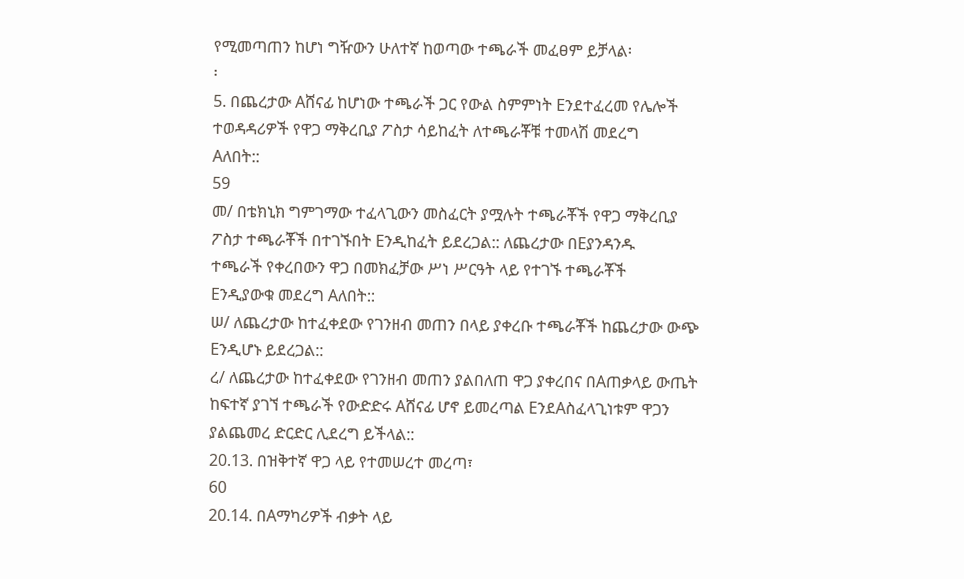የሚመጣጠን ከሆነ ግዥውን ሁለተኛ ከወጣው ተጫራች መፈፀም ይቻላል፡
፡
5. በጨረታው Aሸናፊ ከሆነው ተጫራች ጋር የውል ስምምነት Eንደተፈረመ የሌሎች
ተወዳዳሪዎች የዋጋ ማቅረቢያ ፖስታ ሳይከፈት ለተጫራቾቹ ተመላሽ መደረግ
Aለበት::
59
መ/ በቴክኒክ ግምገማው ተፈላጊውን መስፈርት ያሟሉት ተጫራቾች የዋጋ ማቅረቢያ
ፖስታ ተጫራቾች በተገኙበት Eንዲከፈት ይደረጋል:: ለጨረታው በEያንዳንዱ
ተጫራች የቀረበውን ዋጋ በመክፈቻው ሥነ ሥርዓት ላይ የተገኙ ተጫራቾች
Eንዲያውቁ መደረግ Aለበት::
ሠ/ ለጨረታው ከተፈቀደው የገንዘብ መጠን በላይ ያቀረቡ ተጫራቾች ከጨረታው ውጭ
Eንዲሆኑ ይደረጋል::
ረ/ ለጨረታው ከተፈቀደው የገንዘብ መጠን ያልበለጠ ዋጋ ያቀረበና በAጠቃላይ ውጤት
ከፍተኛ ያገኘ ተጫራች የውድድሩ Aሸናፊ ሆኖ ይመረጣል EንደAስፈላጊነቱም ዋጋን
ያልጨመረ ድርድር ሊደረግ ይችላል::
20.13. በዝቅተኛ ዋጋ ላይ የተመሠረተ መረጣ፣
60
20.14. በAማካሪዎች ብቃት ላይ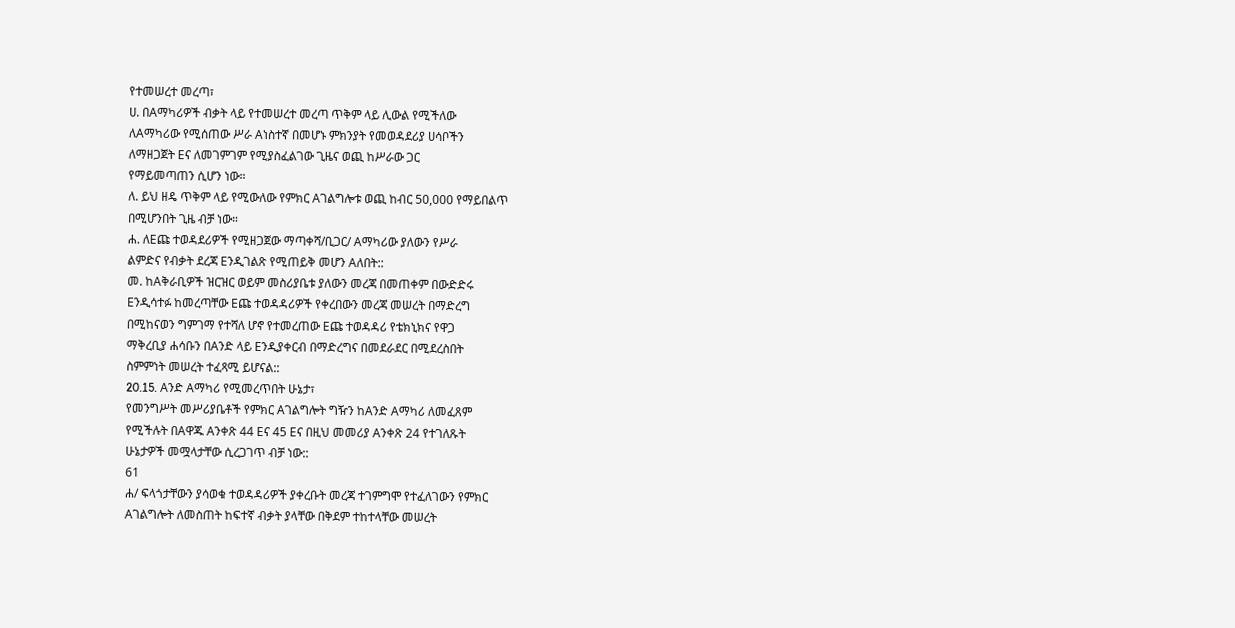የተመሠረተ መረጣ፣
ሀ. በAማካሪዎች ብቃት ላይ የተመሠረተ መረጣ ጥቅም ላይ ሊውል የሚችለው
ለAማካሪው የሚሰጠው ሥራ Aነስተኛ በመሆኑ ምክንያት የመወዳደሪያ ሀሳቦችን
ለማዘጋጀት Eና ለመገምገም የሚያስፈልገው ጊዜና ወጪ ከሥራው ጋር
የማይመጣጠን ሲሆን ነው።
ለ. ይህ ዘዴ ጥቅም ላይ የሚውለው የምክር Aገልግሎቱ ወጪ ከብር 50,000 የማይበልጥ
በሚሆንበት ጊዜ ብቻ ነው።
ሐ. ለEጩ ተወዳደሪዎች የሚዘጋጀው ማጣቀሻ/ቢጋር/ Aማካሪው ያለውን የሥራ
ልምድና የብቃት ደረጃ Eንዲገልጽ የሚጠይቅ መሆን Aለበት::
መ. ከAቅራቢዎች ዝርዝር ወይም መስሪያቤቱ ያለውን መረጃ በመጠቀም በውድድሩ
Eንዲሳተፉ ከመረጣቸው Eጩ ተወዳዳሪዎች የቀረበውን መረጃ መሠረት በማድረግ
በሚከናወን ግምገማ የተሻለ ሆኖ የተመረጠው Eጩ ተወዳዳሪ የቴክኒክና የዋጋ
ማቅረቢያ ሐሳቡን በAንድ ላይ Eንዲያቀርብ በማድረግና በመደራደር በሚደረስበት
ስምምነት መሠረት ተፈጻሚ ይሆናል::
20.15. Aንድ Aማካሪ የሚመረጥበት ሁኔታ፣
የመንግሥት መሥሪያቤቶች የምክር Aገልግሎት ግዥን ከAንድ Aማካሪ ለመፈጸም
የሚችሉት በAዋጁ Aንቀጽ 44 Eና 45 Eና በዚህ መመሪያ Aንቀጽ 24 የተገለጹት
ሁኔታዎች መሟላታቸው ሲረጋገጥ ብቻ ነው::
61
ሐ/ ፍላጎታቸውን ያሳወቁ ተወዳዳሪዎች ያቀረቡት መረጃ ተገምግሞ የተፈለገውን የምክር
Aገልግሎት ለመስጠት ከፍተኛ ብቃት ያላቸው በቅደም ተከተላቸው መሠረት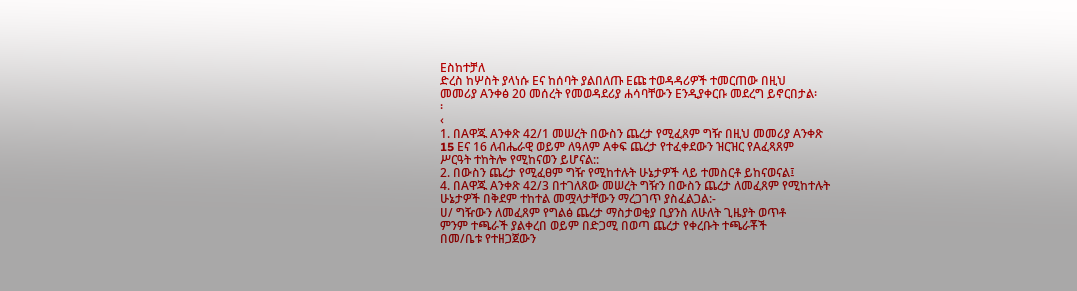Eስከተቻለ
ድረስ ከሦስት ያላነሱ Eና ከሰባት ያልበለጡ Eጩ ተወዳዳሪዎች ተመርጠው በዚህ
መመሪያ Aንቀፅ 20 መሰረት የመወዳደሪያ ሐሳባቸውን Eንዲያቀርቡ መደረግ ይኖርበታል፡
፡
‹
1. በAዋጁ Aንቀጽ 42/1 መሠረት በውስን ጨረታ የሚፈጸም ግዥ በዚህ መመሪያ Aንቀጽ
15 Eና 16 ለብሔራዊ ወይም ለዓለም Aቀፍ ጨረታ የተፈቀደውን ዝርዝር የAፈጻጸም
ሥርዓት ተከትሎ የሚከናወን ይሆናል::
2. በውስን ጨረታ የሚፈፀም ግዥ የሚከተሉት ሁኔታዎች ላይ ተመስርቶ ይከናወናል፤
4. በAዋጁ Aንቀጽ 42/3 በተገለጸው መሠረት ግዥን በውስን ጨረታ ለመፈጸም የሚከተሉት
ሁኔታዎች በቅደም ተከተል መሟላታቸውን ማረጋገጥ ያስፈልጋል:-
ሀ/ ግዥውን ለመፈጸም የግልፅ ጨረታ ማስታወቂያ ቢያንስ ለሁለት ጊዜያት ወጥቶ
ምንም ተጫራች ያልቀረበ ወይም በድጋሚ በወጣ ጨረታ የቀረቡት ተጫራቾች
በመ/ቤቱ የተዘጋጀውን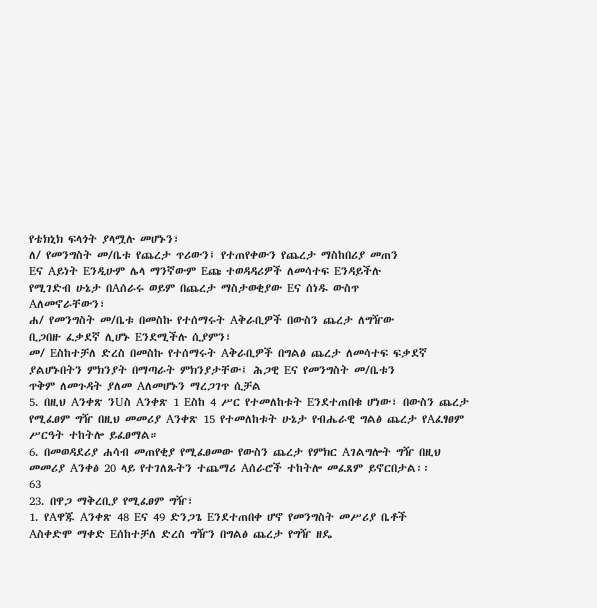የቴክኒክ ፍላጎት ያላሟሉ መሆኑን፣
ለ/ የመንግስት መ/ቤቱ የጨረታ ጥሪውን፤ የተጠየቀውን የጨረታ ማስከበሪያ መጠን
Eና Aይነት Eንዲሁም ሌላ ማንኛውም Eጩ ተወዳዳሪዎች ለመሳተፍ Eንዳይችሉ
የሚገድብ ሁኔታ በAሰራሩ ወይም በጨረታ ማስታወቂያው Eና ሰነዱ ውስጥ
Aለመኖራቸውን፣
ሐ/ የመንግስት መ/ቤቱ በመስኩ የተሰማሩት Aቅራቢዎች በውስን ጨረታ ለግዥው
ቢጋበዙ ፈቃደኛ ሊሆኑ Eንደሚችሉ ሲያምን፣
መ/ Eስከተቻለ ድረስ በመስኩ የተሰማሩት Aቅራቢዎች በግልፅ ጨረታ ለመሳተፍ ፍቃደኛ
ያልሆኑበትን ምክንያት በማጣራት ምክንያታቸው፤ ሕጋዊ Eና የመንግስት መ/ቤቱን
ጥቅም ለመጉዳት ያለመ Aለመሆኑን ማረጋገጥ ሲቻል
5. በዚህ Aንቀጽ ንUስ Aንቀጽ 1 Eስከ 4 ሥር የተመለከቱት Eንደተጠበቁ ሆነው፣ በውስን ጨረታ
የሚፈፀም ግዥ በዚህ መመሪያ Aንቀጽ 15 የተመለከቱት ሁኔታ የብሔራዊ ግልፅ ጨረታ የAፈፃፀም
ሥርዓት ተከትሎ ይፈፀማል።
6. በመወዳደሪያ ሐሳብ መጠየቂያ የሚፈፀመው የውስን ጨረታ የምክር Aገልግሎት ግዥ በዚህ
መመሪያ Aንቀፅ 20 ላይ የተገለጹትን ተጨማሪ Aሰራሮች ተከትሎ መፈጸም ይኖርበታል፡፡
63
23. በዋጋ ማቅረቢያ የሚፈፀም ግዥ፣
1. የAዋጁ Aንቀጽ 48 Eና 49 ድንጋጌ Eንደተጠበቀ ሆኖ የመንግስት መሥሪያ ቤቶች
Aስቀድሞ ማቀድ Eሰከተቻለ ድረስ ግዥን በግልፅ ጨረታ የግዥ ዘዴ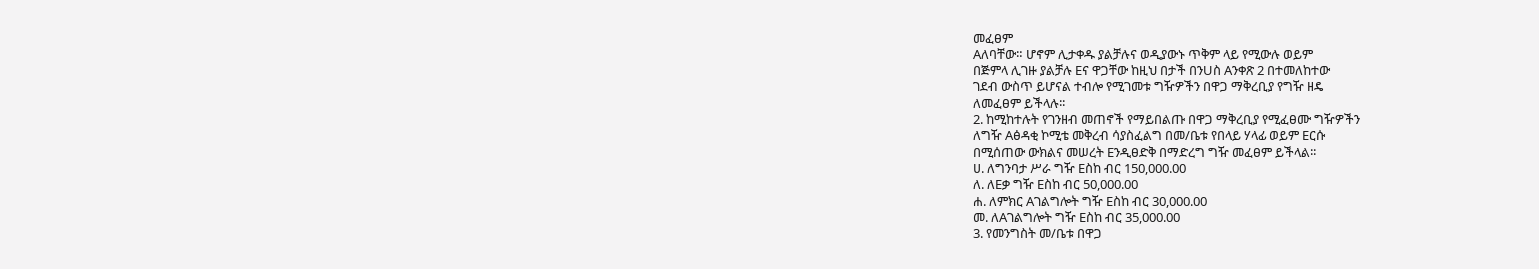መፈፀም
Aለባቸው። ሆኖም ሊታቀዱ ያልቻሉና ወዲያውኑ ጥቅም ላይ የሚውሉ ወይም
በጅምላ ሊገዙ ያልቻሉ Eና ዋጋቸው ከዚህ በታች በንUስ Aንቀጽ 2 በተመለከተው
ገደብ ውስጥ ይሆናል ተብሎ የሚገመቱ ግዥዎችን በዋጋ ማቅረቢያ የግዥ ዘዴ
ለመፈፀም ይችላሉ፡፡
2. ከሚከተሉት የገንዘብ መጠኖች የማይበልጡ በዋጋ ማቅረቢያ የሚፈፀሙ ግዥዎችን
ለግዥ Aፅዳቂ ኮሚቴ መቅረብ ሳያስፈልግ በመ/ቤቱ የበላይ ሃላፊ ወይም Eርሱ
በሚሰጠው ውክልና መሠረት Eንዲፀድቅ በማድረግ ግዥ መፈፀም ይችላል፡፡
ሀ. ለግንባታ ሥራ ግዥ Eስከ ብር 150,000.00
ለ. ለEቃ ግዥ Eስከ ብር 50,000.00
ሐ. ለምክር Aገልግሎት ግዥ Eስከ ብር 30,000.00
መ. ለAገልግሎት ግዥ Eስከ ብር 35,000.00
3. የመንግስት መ/ቤቱ በዋጋ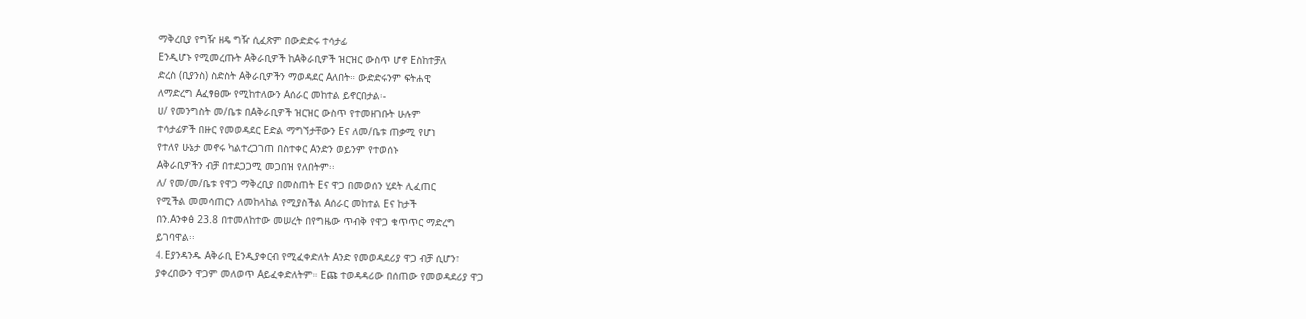ማቅረቢያ የግዥ ዘዴ ግዥ ሲፈጽም በውድድሩ ተሳታፊ
Eንዲሆኑ የሚመረጡት Aቅራቢዎች ከAቅራቢዎች ዝርዝር ውስጥ ሆኖ Eስከተቻለ
ድረስ (ቢያንስ) ስድስት Aቅራቢዎችን ማወዳደር Aለበት። ውድድሩንም ፍትሐዊ
ለማድረግ Aፈፃፀሙ የሚከተለውን Aሰራር መከተል ይኖርበታል፡-
ሀ/ የመንግስት መ/ቤቱ በAቅራቢዎች ዝርዝር ውስጥ የተመዘገቡት ሁሉም
ተሳታፊዎች በዙር የመወዳደር Eድል ማግኘታቸውን Eና ለመ/ቤቱ ጠቃሚ የሆነ
የተለየ ሁኔታ መኖሩ ካልተረጋገጠ በስተቀር Aንድን ወይንም የተወሰኑ
Aቅራቢዎችን ብቻ በተደጋጋሚ መጋበዝ የለበትም፡፡
ለ/ የመ/መ/ቤቱ የዋጋ ማቅረቢያ በመስጠት Eና ዋጋ በመወሰን ሂደት ሊፈጠር
የሚችል መመሳጠርን ለመከላከል የሚያስችል Aሰራር መከተል Eና ከታች
በን.Aንቀፅ 23.8 በተመለከተው መሠረት በየግዜው ጥብቅ የዋጋ ቁጥጥር ማድረግ
ይገባዋል፡፡
4. Eያንዳንዱ Aቅራቢ Eንዲያቀርብ የሚፈቀድለት Aንድ የመወዳደሪያ ዋጋ ብቻ ሲሆን፣
ያቀረበውን ዋጋም መለወጥ Aይፈቀድለትም። Eጩ ተወዳዳሪው በሰጠው የመወዳደሪያ ዋጋ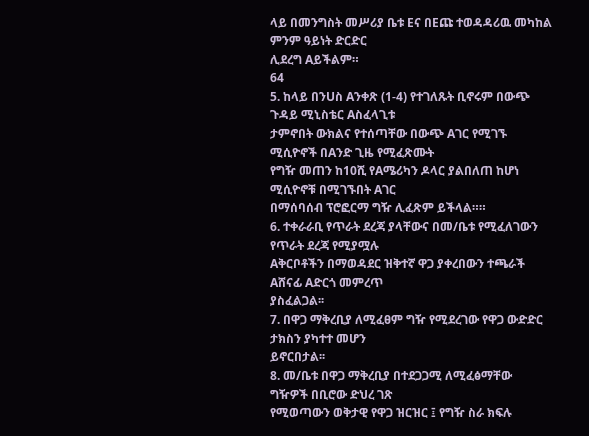ላይ በመንግስት መሥሪያ ቤቱ Eና በEጩ ተወዳዳሪዉ መካከል ምንም ዓይነት ድርድር
ሊደረግ Aይችልም።
64
5. ከላይ በንUስ Aንቀጽ (1-4) የተገለጹት ቢኖሩም በውጭ ጉዳይ ሚኒስቴር Aስፈላጊቱ
ታምኖበት ውክልና የተሰጣቸው በውጭ Aገር የሚገኙ ሚሲዮኖች በAንድ ጊዜ የሚፈጽሙት
የግዥ መጠን ከ10ሺ የAሜሪካን ዶላር ያልበለጠ ከሆነ ሚሲዮኖቹ በሚገኙበት Aገር
በማሰባሰብ ፕሮፎርማ ግዥ ሊፈጽም ይችላል።።
6. ተቀራራቢ የጥራት ደረጃ ያላቸውና በመ/ቤቱ የሚፈለገውን የጥራት ደረጃ የሚያሟሉ
Aቅርቦቶችን በማወዳደር ዝቅተኛ ዋጋ ያቀረበውን ተጫራች Aሸናፊ Aድርጎ መምረጥ
ያስፈልጋል፡፡
7. በዋጋ ማቅረቢያ ለሚፈፀም ግዥ የሚደረገው የዋጋ ውድድር ታክስን ያካተተ መሆን
ይኖርበታል፡፡
8. መ/ቤቱ በዋጋ ማቅረቢያ በተደጋጋሚ ለሚፈፅማቸው ግዥዎች በቢሮው ድህረ ገጽ
የሚወጣውን ወቅታዊ የዋጋ ዝርዝር ፤ የግዥ ስራ ክፍሉ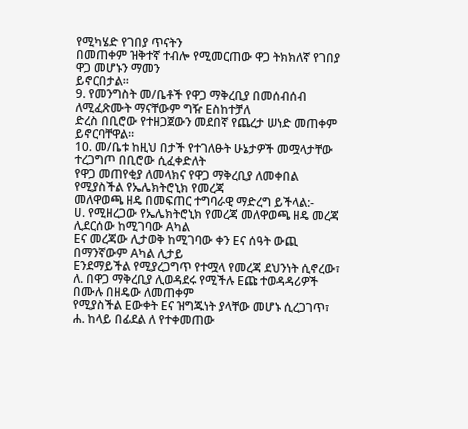የሚካሄድ የገበያ ጥናትን
በመጠቀም ዝቅተኛ ተብሎ የሚመርጠው ዋጋ ትክክለኛ የገበያ ዋጋ መሆኑን ማመን
ይኖርበታል፡፡
9. የመንግስት መ/ቤቶች የዋጋ ማቅረቢያ በመሰብሰብ ለሚፈጽሙት ማናቸውም ግዥ Eስከተቻለ
ድረስ በቢሮው የተዘጋጀውን መደበኛ የጨረታ ሠነድ መጠቀም ይኖርባቸዋል።
10. መ/ቤቱ ከዚህ በታች የተገለፁት ሁኔታዎች መሟላታቸው ተረጋግጦ በቢሮው ሲፈቀድለት
የዋጋ መጠየቂያ ለመላክና የዋጋ ማቅረቢያ ለመቀበል የሚያስችል የኤሌክትሮኒክ የመረጃ
መለዋወጫ ዘዴ በመፍጠር ተግባራዊ ማድረግ ይችላል:-
ሀ. የሚዘረጋው የኤሌክትሮኒክ የመረጃ መለዋወጫ ዘዴ መረጃ ሊደርሰው ከሚገባው Aካል
Eና መረጃው ሊታወቅ ከሚገባው ቀን Eና ሰዓት ውጪ በማንኛውም Aካል ሊታይ
Eንደማይችል የሚያረጋግጥ የተሟላ የመረጃ ደህንነት ሲኖረው፣
ለ. በዋጋ ማቅረቢያ ሊወዳደሩ የሚችሉ Eጩ ተወዳዳሪዎች በሙሉ በዘዴው ለመጠቀም
የሚያስችል Eውቀት Eና ዝግጁነት ያላቸው መሆኑ ሲረጋገጥ፣
ሐ. ከላይ በፊደል ለ የተቀመጠው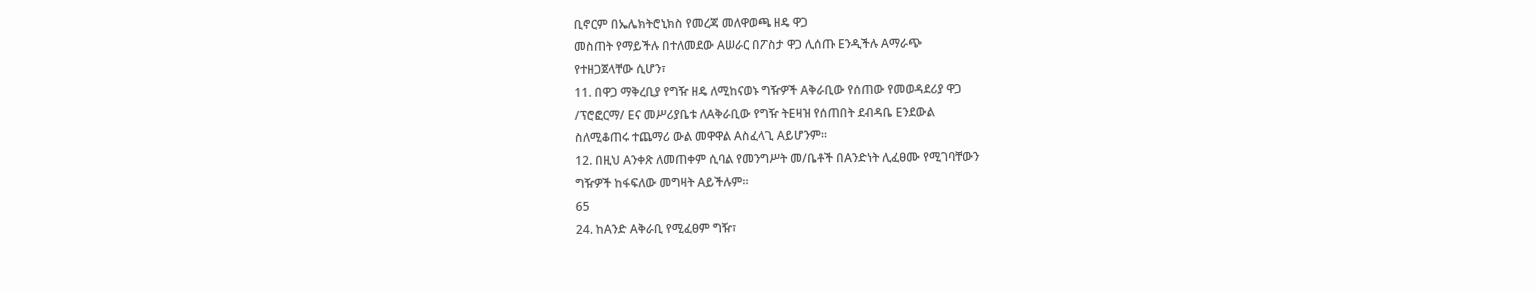ቢኖርም በኤሌክትሮኒክስ የመረጃ መለዋወጫ ዘዴ ዋጋ
መስጠት የማይችሉ በተለመደው Aሠራር በፖስታ ዋጋ ሊሰጡ Eንዲችሉ Aማራጭ
የተዘጋጀላቸው ሲሆን፣
11. በዋጋ ማቅረቢያ የግዥ ዘዴ ለሚከናወኑ ግዥዎች Aቅራቢው የሰጠው የመወዳደሪያ ዋጋ
/ፕሮፎርማ/ Eና መሥሪያቤቱ ለAቅራቢው የግዥ ትEዛዝ የሰጠበት ደብዳቤ Eንደውል
ስለሚቆጠሩ ተጨማሪ ውል መዋዋል Aስፈላጊ Aይሆንም።
12. በዚህ Aንቀጽ ለመጠቀም ሲባል የመንግሥት መ/ቤቶች በAንድነት ሊፈፀሙ የሚገባቸውን
ግዥዎች ከፋፍለው መግዛት Aይችሉም።
65
24. ከAንድ Aቅራቢ የሚፈፀም ግዥ፣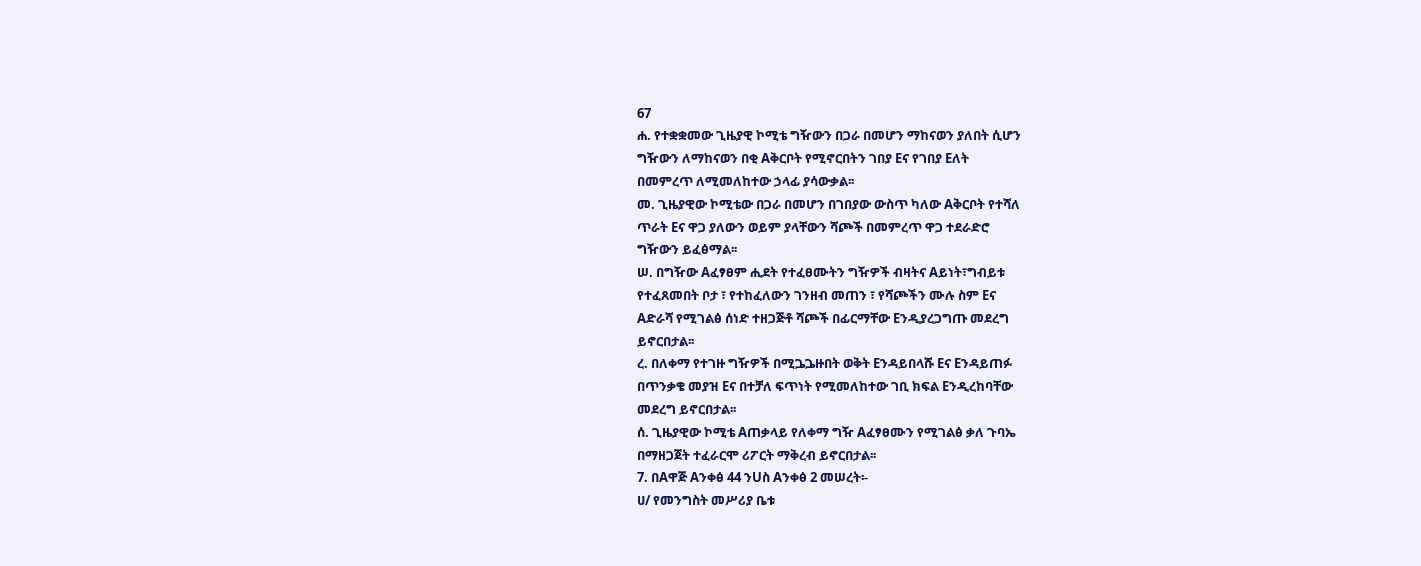67
ሐ. የተቋቋመው ጊዜያዊ ኮሚቴ ግዥውን በጋራ በመሆን ማከናወን ያለበት ሲሆን
ግዥውን ለማከናወን በቂ Aቅርቦት የሚኖርበትን ገበያ Eና የገበያ Eለት
በመምረጥ ለሚመለከተው ኃላፊ ያሳውቃል፡፡
መ. ጊዜያዊው ኮሚቴው በጋራ በመሆን በገበያው ውስጥ ካለው Aቅርቦት የተሻለ
ጥራት Eና ዋጋ ያለውን ወይም ያላቸውን ሻጮች በመምረጥ ዋጋ ተደራድሮ
ግዥውን ይፈፅማል፡፡
ሠ. በግዥው Aፈፃፀም ሒደት የተፈፀሙትን ግዥዎች ብዛትና Aይነት፣ግብይቱ
የተፈጸመበት ቦታ ፣ የተከፈለውን ገንዘብ መጠን ፣ የሻጮችን ሙሉ ስም Eና
Aድራሻ የሚገልፅ ሰነድ ተዘጋጅቶ ሻጮች በፊርማቸው Eንዲያረጋግጡ መደረግ
ይኖርበታል፡፡
ረ. በለቀማ የተገዙ ግዥዎች በሚጔጔዙበት ወቅት Eንዳይበላሹ Eና Eንዳይጠፉ
በጥንቃቄ መያዝ Eና በተቻለ ፍጥነት የሚመለከተው ገቢ ክፍል Eንዲረከባቸው
መደረግ ይኖርበታል፡፡
ሰ. ጊዜያዊው ኮሚቴ Aጠቃላይ የለቀማ ግዥ Aፈፃፀሙን የሚገልፅ ቃለ ጉባኤ
በማዘጋጀት ተፈራርሞ ሪፖርት ማቅረብ ይኖርበታል፡፡
7. በAዋጅ Aንቀፅ 44 ንUስ Aንቀፅ 2 መሠረት፡-
ሀ/ የመንግስት መሥሪያ ቤቱ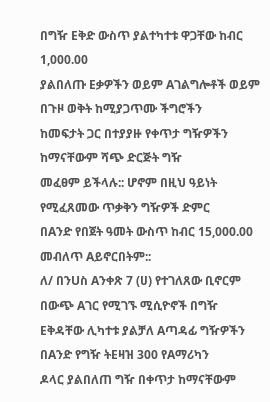በግዥ Eቅድ ውስጥ ያልተካተቱ ዋጋቸው ከብር 1,000.00
ያልበለጡ Eቃዎችን ወይም Aገልግሎቶች ወይም በጉዞ ወቅት ከሚያጋጥሙ ችግሮችን
ከመፍታት ጋር በተያያዙ የቀጥታ ግዥዎችን ከማናቸውም ሻጭ ድርጅት ግዥ
መፈፀም ይችላሉ:: ሆኖም በዚህ ዓይነት የሚፈጸመው ጥቃቅን ግዥዎች ድምር
በAንድ የበጀት ዓመት ውስጥ ከብር 15,000.00 መብለጥ Aይኖርበትም::
ለ/ በንUስ Aንቀጽ 7 (ሀ) የተገለጸው ቢኖርም በውጭ Aገር የሚገኙ ሚሲዮኖች በግዥ
Eቅዳቸው ሊካተቱ ያልቻለ Aጣዳፊ ግዥዎችን በAንድ የግዥ ትEዛዝ 300 የAማሪካን
ዶላር ያልበለጠ ግዥ በቀጥታ ከማናቸውም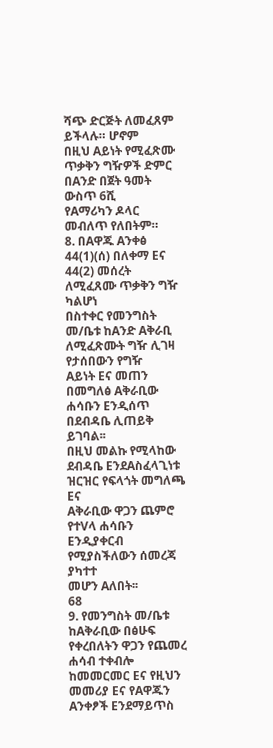ሻጭ ድርጅት ለመፈጸም ይችላሉ። ሆኖም
በዚህ Aይነት የሚፈጽሙ ጥቃቅን ግዥዎች ድምር በAንድ በጀት ዓመት ውስጥ 6ሺ
የAማሪካን ዶላር መብለጥ የለበትም።
8. በAዋጁ Aንቀፅ 44(1)(ሰ) በለቀማ Eና 44(2) መሰረት ለሚፈጸሙ ጥቃቅን ግዥ ካልሆነ
በስተቀር የመንግስት መ/ቤቱ ከAንድ Aቅራቢ ለሚፈጽሙት ግዥ ሊገዛ የታሰበውን የግዥ
Aይነት Eና መጠን በመግለፅ Aቅራቢው ሐሳቡን Eንዲሰጥ በደብዳቤ ሊጠይቅ ይገባል፡፡
በዚህ መልኩ የሚላከው ደብዳቤ EንደAስፈላጊነቱ ዝርዝር የፍላጎት መግለጫ Eና
Aቅራቢው ዋጋን ጨምሮ የተVላ ሐሳቡን Eንዲያቀርብ የሚያስችለውን ሰመረጃ ያካተተ
መሆን Aለበት፡፡
68
9. የመንግስት መ/ቤቱ ከAቅራቢው በፅሁፍ የቀረበለትን ዋጋን የጨመረ ሐሳብ ተቀብሎ
ከመመርመር Eና የዚህን መመሪያ Eና የAዋጁን Aንቀፆች Eንደማይጥስ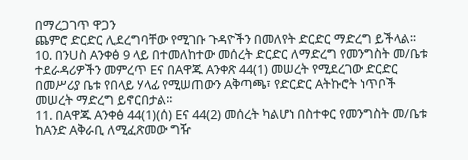በማረጋገጥ ዋጋን
ጨምሮ ድርድር ሊደረግባቸው የሚገቡ ጉዳዮችን በመለየት ድርድር ማድረግ ይችላል፡፡
10. በንUስ Aንቀፅ 9 ላይ በተመለከተው መሰረት ድርድር ለማድረግ የመንግስት መ/ቤቱ
ተደራዳሪዎችን መምረጥ Eና በAዋጁ Aንቀጽ 44(1) መሠረት የሚደረገው ድርድር
በመሥሪያ ቤቱ የበላይ ሃላፊ የሚሠጠውን Aቅጣጫ፣ የድርድር Aትኩሮት ነጥቦች
መሠረት ማድረግ ይኖርበታል፡፡
11. በAዋጁ Aንቀፅ 44(1)(ሰ) Eና 44(2) መሰረት ካልሆነ በስተቀር የመንግስት መ/ቤቱ
ከAንድ Aቅራቢ ለሚፈጽመው ግዥ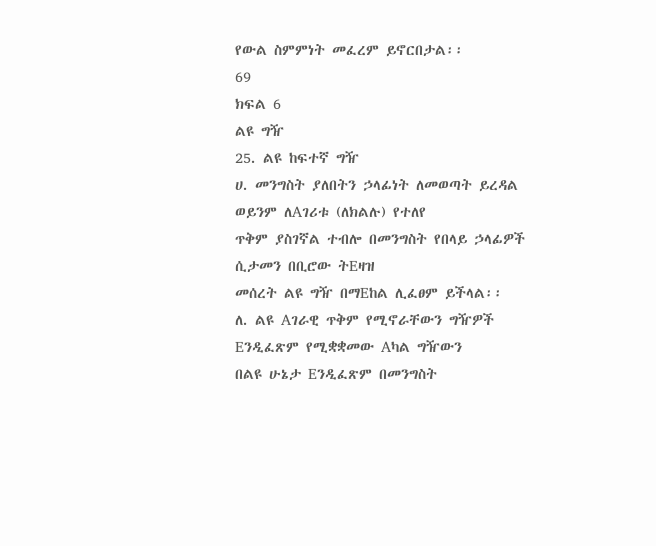የውል ስምምነት መፈረም ይኖርበታል፡፡
69
ክፍል 6
ልዩ ግዥ
25. ልዩ ከፍተኛ ግዥ
ሀ. መንግስት ያለበትን ኃላፊነት ለመወጣት ይረዳል ወይንም ለAገሪቱ (ለክልሉ) የተለየ
ጥቅም ያስገኛል ተብሎ በመንግስት የበላይ ኃላፊዎች ሲታመን በቢሮው ትEዛዝ
መሰረት ልዩ ግዥ በማEከል ሊፈፀም ይችላል፡፡
ለ. ልዩ Aገራዊ ጥቅም የሚኖራቸውን ግዥዎች Eንዲፈጽም የሚቋቋመው Aካል ግዥውን
በልዩ ሁኔታ Eንዲፈጽም በመንግስት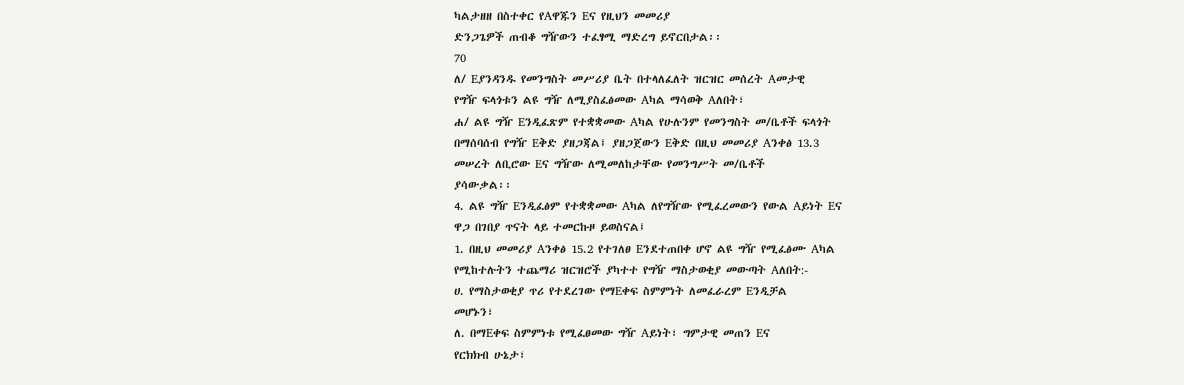ካልታዘዘ በስተቀር የAዋጁን Eና የዚህን መመሪያ
ድንጋጌዎች ጠብቆ ግዥውን ተፈፃሚ ማድረግ ይኖርበታል፡፡
70
ለ/ Eያንዳንዱ የመንግስት መሥሪያ ቤት በተላለፈለት ዝርዝር መሰረት Aመታዊ
የግዥ ፍላጎቱን ልዩ ግዥ ለሚያስፈፅመው Aካል ማሳወቅ Aለበት፣
ሐ/ ልዩ ግዥ Eንዲፈጽም የተቋቋመው Aካል የሁሉንም የመንግስት መ/ቤቶች ፍላጎት
በማሰባሰብ የግዥ Eቅድ ያዘጋጃል፤ ያዘጋጀውን Eቅድ በዚህ መመሪያ Aንቀፅ 13.3
መሠረት ለቢሮው Eና ግዥው ለሚመለከታቸው የመንግሥት መ/ቤቶች
ያሳውቃል፡፡
4. ልዩ ግዥ Eንዲፈፅም የተቋቋመው Aካል ለየግዥው የሚፈረመውን የውል Aይነት Eና
ዋጋ በገበያ ጥናት ላይ ተመርኩዞ ይወስናል፤
1. በዚህ መመሪያ Aንቀፅ 15.2 የተገለፀ Eንደተጠበቀ ሆኖ ልዩ ግዥ የሚፈፅሙ Aካል
የሚከተሉትን ተጨማሪ ዝርዝሮች ያካተተ የግዥ ማስታወቂያ መውጣት Aለበት:-
ሀ. የማስታወቂያ ጥሪ የተደረገው የማEቀፍ ስምምነት ለመፈራረም Eንዲቻል
መሆኑን፣
ለ. በማEቀፍ ስምምነቱ የሚፈፀመው ግዥ Aይነት፣ ግምታዊ መጠን Eና
የርክክብ ሁኔታ፣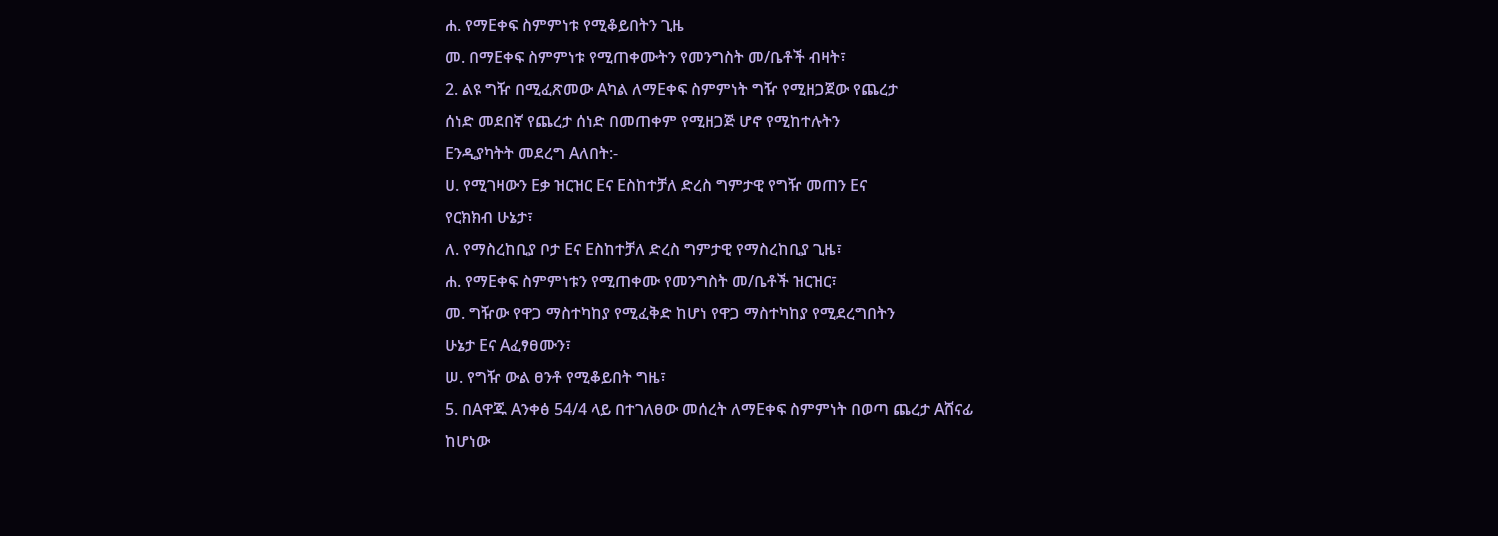ሐ. የማEቀፍ ስምምነቱ የሚቆይበትን ጊዜ
መ. በማEቀፍ ስምምነቱ የሚጠቀሙትን የመንግስት መ/ቤቶች ብዛት፣
2. ልዩ ግዥ በሚፈጽመው Aካል ለማEቀፍ ስምምነት ግዥ የሚዘጋጀው የጨረታ
ሰነድ መደበኛ የጨረታ ሰነድ በመጠቀም የሚዘጋጅ ሆኖ የሚከተሉትን
Eንዲያካትት መደረግ Aለበት:-
ሀ. የሚገዛውን Eቃ ዝርዝር Eና Eስከተቻለ ድረስ ግምታዊ የግዥ መጠን Eና
የርክክብ ሁኔታ፣
ለ. የማስረከቢያ ቦታ Eና Eስከተቻለ ድረስ ግምታዊ የማስረከቢያ ጊዜ፣
ሐ. የማEቀፍ ስምምነቱን የሚጠቀሙ የመንግስት መ/ቤቶች ዝርዝር፣
መ. ግዥው የዋጋ ማስተካከያ የሚፈቅድ ከሆነ የዋጋ ማስተካከያ የሚደረግበትን
ሁኔታ Eና Aፈፃፀሙን፣
ሠ. የግዥ ውል ፀንቶ የሚቆይበት ግዜ፣
5. በAዋጁ Aንቀፅ 54/4 ላይ በተገለፀው መሰረት ለማEቀፍ ስምምነት በወጣ ጨረታ Aሸናፊ
ከሆነው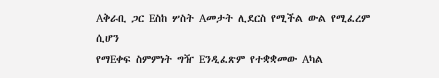Aቅራቢ ጋር Eስከ ሦስት Aመታት ሊደርስ የሚችል ውል የሚፈረም ሲሆን
የማEቀፍ ስምምነት ግዥ Eንዲፈጽም የተቋቋመው Aካል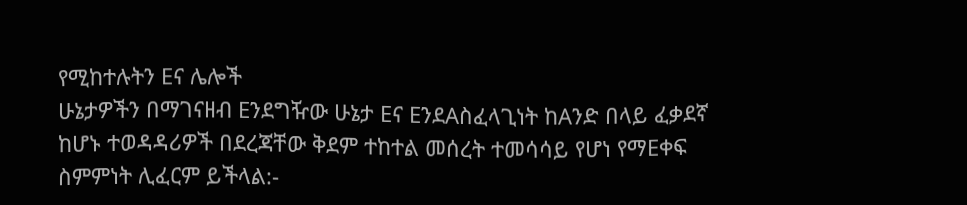የሚከተሉትን Eና ሌሎች
ሁኔታዎችን በማገናዘብ Eንደግዥው ሁኔታ Eና EንደAስፈላጊነት ከAንድ በላይ ፈቃደኛ
ከሆኑ ተወዳዳሪዎች በደረጃቸው ቅደም ተከተል መሰረት ተመሳሳይ የሆነ የማEቀፍ
ስምምነት ሊፈርም ይችላል:-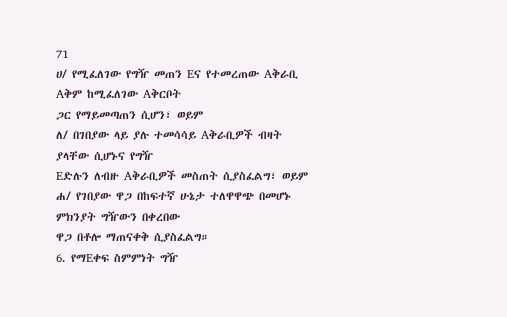71
ሀ/ የሚፈለገው የግዥ መጠን Eና የተመረጠው Aቅራቢ Aቅም ከሚፈለገው Aቅርቦት
ጋር የማይመጣጠን ሲሆን፣ ወይም
ለ/ በገበያው ላይ ያሉ ተመሳሳይ Aቅራቢዎች ብዛት ያላቸው ሲሆኑና የግዥ
Eድሉን ለብዙ Aቅራቢዎች መስጠት ሲያስፈልግ፣ ወይም
ሐ/ የገበያው ዋጋ በከፍተኛ ሁኔታ ተለዋዋጭ በመሆኑ ምክንያት ግዥውን በቀረበው
ዋጋ በቶሎ ማጠናቀቅ ሲያስፈልግ።
6. የማEቀፍ ስምምነት ግዥ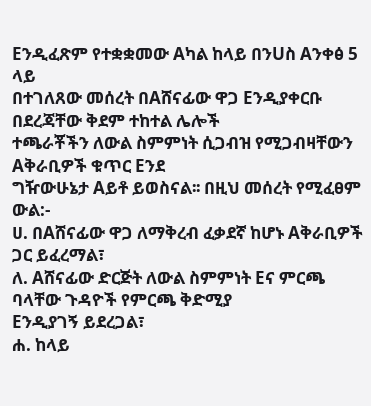Eንዲፈጽም የተቋቋመው Aካል ከላይ በንUስ Aንቀፅ 5 ላይ
በተገለጸው መሰረት በAሸናፊው ዋጋ Eንዲያቀርቡ በደረጃቸው ቅደም ተከተል ሌሎች
ተጫራቾችን ለውል ስምምነት ሲጋብዝ የሚጋብዛቸውን Aቅራቢዎች ቁጥር Eንደ
ግዥውሁኔታ Aይቶ ይወስናል፡፡ በዚህ መሰረት የሚፈፀም ውል:-
ሀ. በAሸናፊው ዋጋ ለማቅረብ ፈቃደኛ ከሆኑ Aቅራቢዎች ጋር ይፈረማል፣
ለ. Aሸናፊው ድርጅት ለውል ስምምነት Eና ምርጫ ባላቸው ጉዳዮች የምርጫ ቅድሚያ
Eንዲያገኝ ይደረጋል፣
ሐ. ከላይ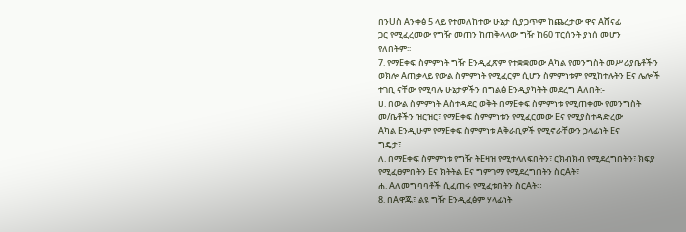በንUስ Aንቀፅ 5 ላይ የተመለከተው ሁኔታ ሲያጋጥም ከጨረታው ዋና Aሸናፊ
ጋር የሚፈረመው የግዥ መጠን ከጠቅላላው ግዥ ከ60 ፐርሰንት ያነሰ መሆን
የለበትም፡፡
7. የማEቀፍ ስምምነት ግዥ Eንዲፈጽም የተቋቋመው Aካል የመንግስት መሥሪያቤቶችን
ወክሎ Aጠቃላይ የውል ስምምነት የሚፈርም ሲሆን ስምምነቱም የሚከተሉትን Eና ሌሎች
ተገቢ ናቸው የሚባሉ ሁኔታዎችን በግልፅ Eንዲያካትት መደረግ Aለበት:-
ሀ. በውል ስምምነት Aስተዳደር ወቅት በማEቀፍ ስምምነቱ የሚጠቀሙ የመንግስት
መ/ቤቶችን ዝርዝር፣ የማEቀፍ ስምምነቱን የሚፈርመው Eና የሚያስተዳድረው
Aካል Eንዲሁም የማEቀፍ ስምምነቱ Aቅራቢዎች የሚኖራቸውን ኃላፊነት Eና
ግዴታ፣
ለ. በማEቀፍ ስምምነቱ የግዥ ትEዛዝ የሚተላለፍበትን፣ ርክብክብ የሚደረግበትን፣ ክፍያ
የሚፈፀምበትን Eና ክትትል Eና ግምገማ የሚደረግበትን ስርAት፣
ሐ. Aለመግባባቶች ሲፈጠሩ የሚፈቱበትን ስርAት።
8. በAዋጁ፣ ልዩ ግዥ Eንዲፈፅም ሃላፊነት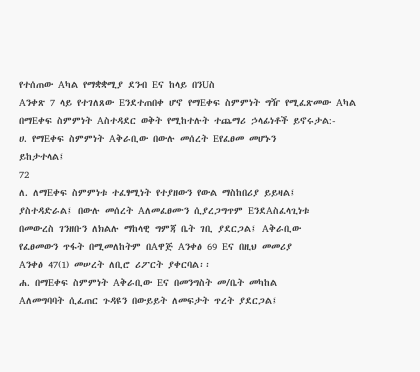የተሰጠው Aካል የማቋቋሚያ ደንብ Eና ከላይ በንUስ
Aንቀጽ 7 ላይ የተገለጸው Eንደተጠበቀ ሆኖ የማEቀፍ ስምምነት ግዥ የሚፈጽመው Aካል
በማEቀፍ ስምምነት Aስተዳደር ወቅት የሚከተሉት ተጨማሪ ኃላፊነቶች ይኖሩታል:-
ሀ. የማEቀፍ ስምምነት Aቅራቢው በውሉ መሰረት Eየፈፀመ መሆኑን
ይከታተላል፤
72
ለ. ለማEቀፍ ስምምነቱ ተፈፃሚነት የተያዘውን የውል ማስከበሪያ ይይዛል፤
ያስተዳድራል፤ በውሉ መሰረት Aለመፈፀሙን ሲያረጋግጥም EንደAስፈላጊነቱ
በመውረስ ገንዘቡን ለክልሉ ማከላዊ ግምጃ ቤት ገቢ ያደርጋል፤ Aቅራቢው
የፈፀመውን ጥፋት በሚመለከትም በAዋጅ Aንቀፅ 69 Eና በዚህ መመሪያ
Aንቀፅ 47(1) መሠረት ለቢሮ ሪፖርት ያቀርባል፡፡
ሐ. በማEቀፍ ስምምነት Aቅራቢው Eና በመንግስት መ/ቤት መካከል
Aለመግባባት ሲፈጠር ጉዳዩን በውይይት ለመፍታት ጥረት ያደርጋል፤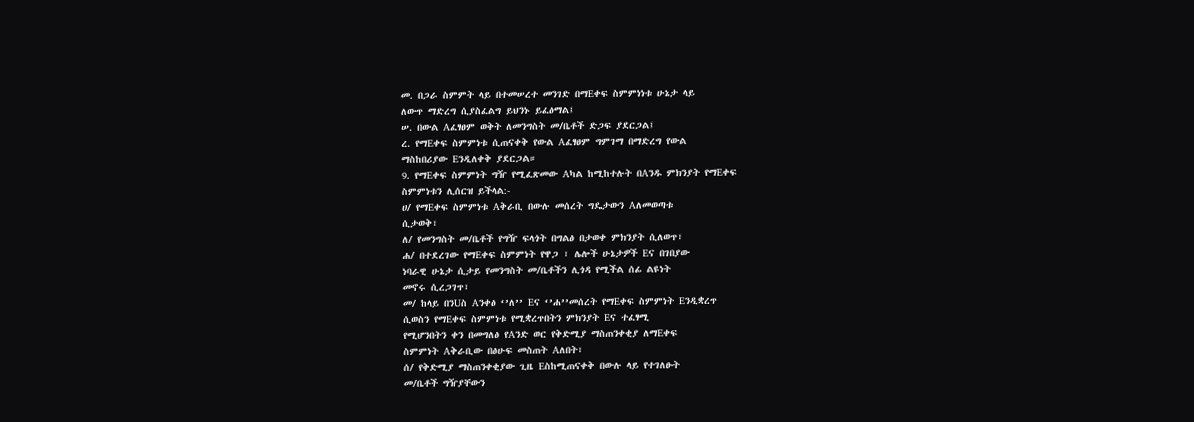መ. በጋራ ስምምት ላይ በተመሠረተ መንገድ በማEቀፍ ስምምነነቱ ሁኔታ ላይ
ለውጥ ማድረግ ሲያስፈልግ ይህንኑ ይፈፅማል፤
ሠ. በውል Aፈፃፀም ወቅት ለመንግስት መ/ቤቶች ድጋፍ ያደርጋል፤
ረ. የማEቀፍ ስምምነቱ ሲጠናቀቅ የውል Aፈፃፀም ግምገማ በማድረግ የውል
ማስከበሪያው Eንዲለቀቅ ያደርጋል።
9. የማEቀፍ ስምምነት ግዥ የሚፈጽመው Aካል ከሚከተሉት በAንዱ ምክንያት የማEቀፍ
ስምምነቱን ሊሰርዝ ይችላል:-
ሀ/ የማEቀፍ ስምምነቱ Aቅራቢ በውሉ መሰረት ግዴታውን Aለመወጣቱ
ሲታወቅ፣
ለ/ የመንግስት መ/ቤቶች የግዥ ፍላጎት በግልፅ በታወቀ ምክንያት ሲለወጥ፣
ሐ/ በተደረገው የማEቀፍ ስምምነት የዋጋ ፣ ሌሎች ሁኔታዎች Eና በገበያው
ነባራዊ ሁኔታ ሲታይ የመንግስት መ/ቤቶችን ሊጎዳ የሚችል ሰፊ ልዩነት
መኖሩ ሲረጋገጥ፣
መ/ ከላይ በንUስ Aንቀፅ ‘’ለ’’ Eና ‘’ሐ’’መሰረት የማEቀፍ ስምምነት Eንዲቋረጥ
ሲወስን የማEቀፍ ስምምነቱ የሚቋረጥበትን ምክንያት Eና ተፈፃሚ
የሚሆንበትን ቀን በመግለፅ የAንድ ወር የቅድሚያ ማስጠንቀቂያ ለማEቀፍ
ስምምነት Aቅራቢው በፅሁፍ መስጠት Aለበት፣
ሰ/ የቅድሚያ ማስጠንቀቂያው ጊዜ Eስከሚጠናቀቅ በውሉ ላይ የተገለፁት
መ/ቤቶች ግዥያቸውን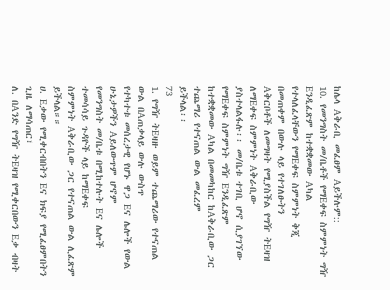ከሌላ Aቅራቢ መፈፀም Aይችሉም::
10. የመንግስት መ/ቤቶች የማEቀፍ ስምምነት ግዥ Eንዲፈጽም ከተቋቋመው Aካል
የተላለፈላቸውን የማEቀፍ ስምምነት ቅጂ በመጠቀም በውሉ ላይ የተገለፁትን
Aቅርቦቶች ለመግዛት የሚያስችል የግዥ ትEዛዝ ለማEቀፍ ስምምነት Aቅራቢው
ያስተላልፋሉ፡፡ መ/ቤቱ ተገቢ ሆኖ ሲያገኘው የማEቀፍ ስምምነት ግዥ Eንዲፈጽም
ከተቋቋመው Aካል በመመካከር ከAቅራቢው ጋር ተጨማሪ የተናጠል ውል መፈረም
ይችላል፡፡
73
1. የግዥ ትEዛዙ ወይም ተጨማሪው የተናጠል ውል በAጠቃላይ ውሉ ውስጥ
የተካተቱ መሰረታዊ የሆኑ ዋጋ Eና ሌሎች የውል ሁኔታዎችን Aይለውጥም ሆኖም
የመንግስት መ/ቤቱ በሚከተሉት Eና ሌሎች ተመሳሳይ ጉዳዮች ላይ ከማEቀፍ
ስምምነት Aቅራቢው ጋር የተናጠል ውል ሊፈጽም ይችላል።።
ሀ. Eቃው የሚቀርብበትን Eና ክፍያ የሚፈፀምበትን ጊዜ ለማሳጠር፣
ለ. በAንድ የግዥ ትEዛዝ የሚቀርበውን Eቃ ብዛት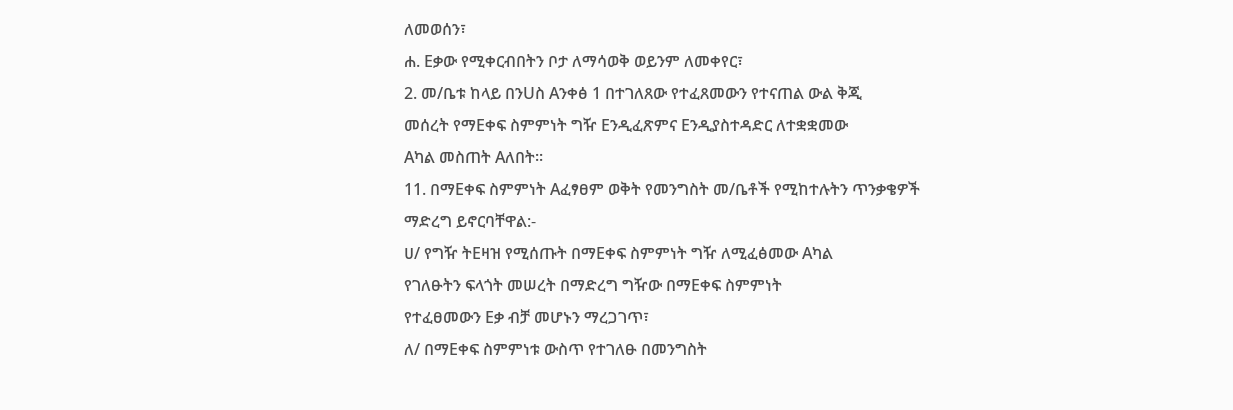ለመወሰን፣
ሐ. Eቃው የሚቀርብበትን ቦታ ለማሳወቅ ወይንም ለመቀየር፣
2. መ/ቤቱ ከላይ በንUስ Aንቀፅ 1 በተገለጸው የተፈጸመውን የተናጠል ውል ቅጂ
መሰረት የማEቀፍ ስምምነት ግዥ Eንዲፈጽምና Eንዲያስተዳድር ለተቋቋመው
Aካል መስጠት Aለበት፡፡
11. በማEቀፍ ስምምነት Aፈፃፀም ወቅት የመንግስት መ/ቤቶች የሚከተሉትን ጥንቃቄዎች
ማድረግ ይኖርባቸዋል:-
ሀ/ የግዥ ትEዛዝ የሚሰጡት በማEቀፍ ስምምነት ግዥ ለሚፈፅመው Aካል
የገለፁትን ፍላጎት መሠረት በማድረግ ግዥው በማEቀፍ ስምምነት
የተፈፀመውን Eቃ ብቻ መሆኑን ማረጋገጥ፣
ለ/ በማEቀፍ ስምምነቱ ውስጥ የተገለፁ በመንግስት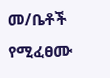መ/ቤቶች የሚፈፀሙ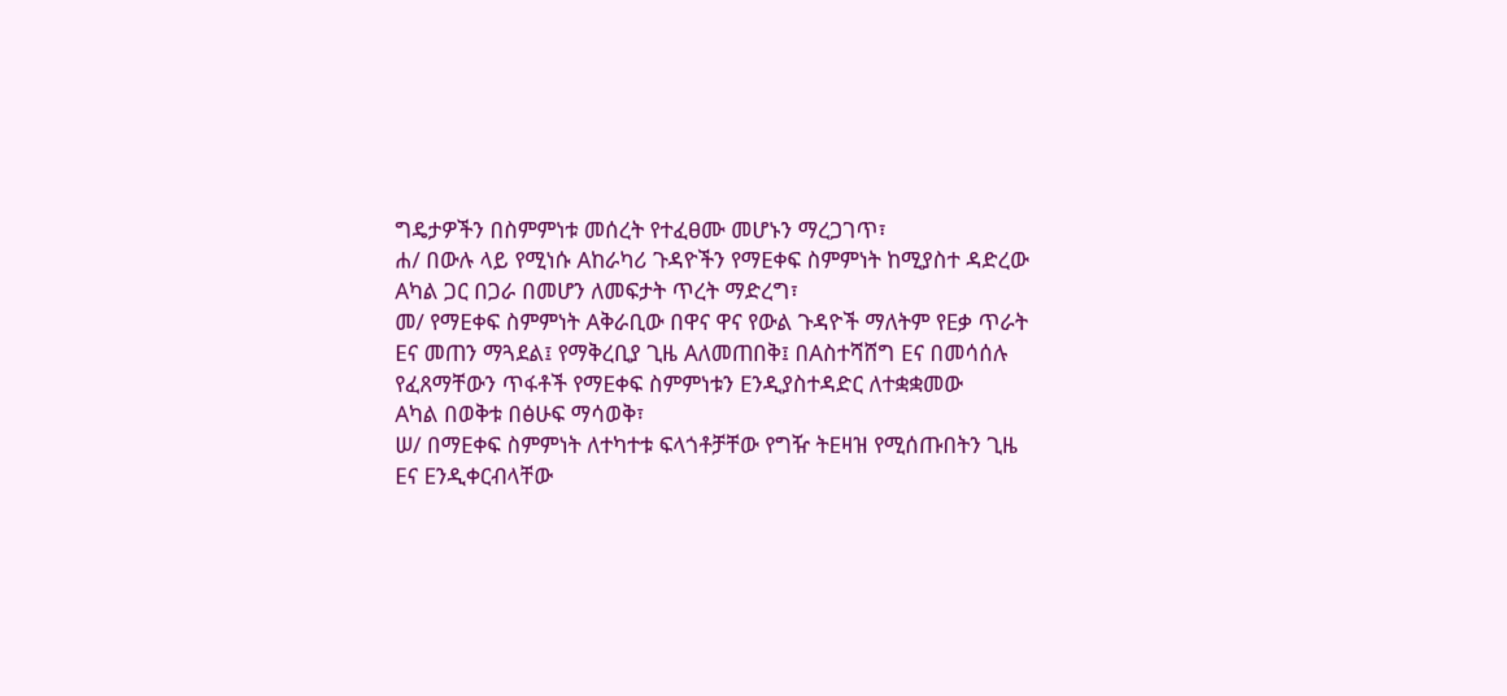ግዴታዎችን በስምምነቱ መሰረት የተፈፀሙ መሆኑን ማረጋገጥ፣
ሐ/ በውሉ ላይ የሚነሱ Aከራካሪ ጉዳዮችን የማEቀፍ ስምምነት ከሚያስተ ዳድረው
Aካል ጋር በጋራ በመሆን ለመፍታት ጥረት ማድረግ፣
መ/ የማEቀፍ ስምምነት Aቅራቢው በዋና ዋና የውል ጉዳዮች ማለትም የEቃ ጥራት
Eና መጠን ማጓደል፤ የማቅረቢያ ጊዜ Aለመጠበቅ፤ በAስተሻሸግ Eና በመሳሰሉ
የፈጸማቸውን ጥፋቶች የማEቀፍ ስምምነቱን Eንዲያስተዳድር ለተቋቋመው
Aካል በወቅቱ በፅሁፍ ማሳወቅ፣
ሠ/ በማEቀፍ ስምምነት ለተካተቱ ፍላጎቶቻቸው የግዥ ትEዛዝ የሚሰጡበትን ጊዜ
Eና Eንዲቀርብላቸው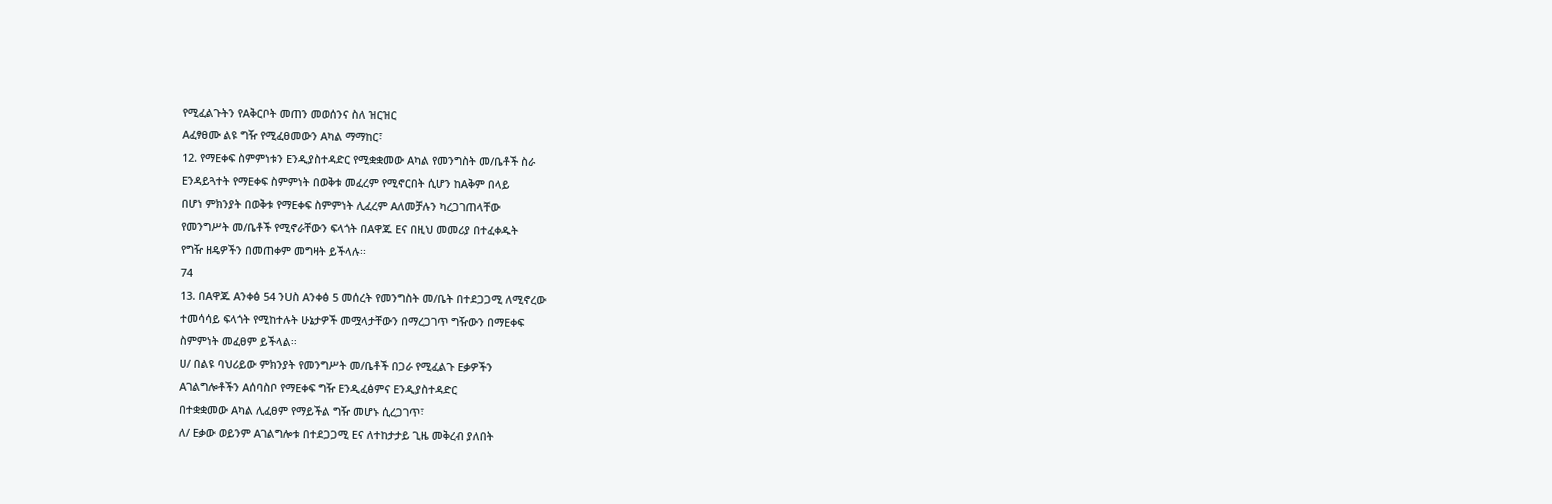የሚፈልጉትን የAቅርቦት መጠን መወሰንና ስለ ዝርዝር
Aፈፃፀሙ ልዩ ግዥ የሚፈፀመውን Aካል ማማከር፣
12. የማEቀፍ ስምምነቱን Eንዲያስተዳድር የሚቋቋመው Aካል የመንግስት መ/ቤቶች ስራ
Eንዳይጓተት የማEቀፍ ስምምነት በወቅቱ መፈረም የሚኖርበት ሲሆን ከAቅም በላይ
በሆነ ምክንያት በወቅቱ የማEቀፍ ስምምነት ሊፈረም Aለመቻሉን ካረጋገጠላቸው
የመንግሥት መ/ቤቶች የሚኖራቸውን ፍላጎት በAዋጁ Eና በዚህ መመሪያ በተፈቀዱት
የግዥ ዘዴዎችን በመጠቀም መግዛት ይችላሉ፡፡
74
13. በAዋጁ Aንቀፅ 54 ንUስ Aንቀፅ 5 መሰረት የመንግስት መ/ቤት በተደጋጋሚ ለሚኖረው
ተመሳሳይ ፍላጎት የሚከተሉት ሁኔታዎች መሟላታቸውን በማረጋገጥ ግዥውን በማEቀፍ
ስምምነት መፈፀም ይችላል፡፡
ሀ/ በልዩ ባህሪይው ምክንያት የመንግሥት መ/ቤቶች በጋራ የሚፈልጉ Eቃዎችን
Aገልግሎቶችን Aሰባስቦ የማEቀፍ ግዥ Eንዲፈፅምና Eንዲያስተዳድር
በተቋቋመው Aካል ሊፈፀም የማይችል ግዥ መሆኑ ሲረጋገጥ፣
ለ/ Eቃው ወይንም Aገልግሎቱ በተደጋጋሚ Eና ለተከታታይ ጊዜ መቅረብ ያለበት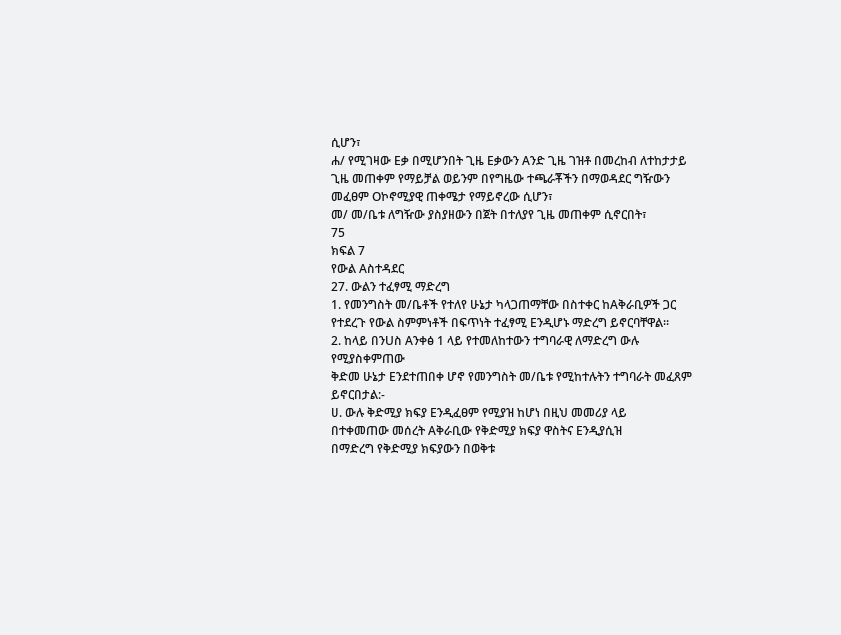ሲሆን፣
ሐ/ የሚገዛው Eቃ በሚሆንበት ጊዜ Eቃውን Aንድ ጊዜ ገዝቶ በመረከብ ለተከታታይ
ጊዜ መጠቀም የማይቻል ወይንም በየግዜው ተጫራቾችን በማወዳደር ግዥውን
መፈፀም Oኮኖሚያዊ ጠቀሜታ የማይኖረው ሲሆን፣
መ/ መ/ቤቱ ለግዥው ያስያዘውን በጀት በተለያየ ጊዜ መጠቀም ሲኖርበት፣
75
ክፍል 7
የውል Aስተዳደር
27. ውልን ተፈፃሚ ማድረግ
1. የመንግስት መ/ቤቶች የተለየ ሁኔታ ካላጋጠማቸው በስተቀር ከAቅራቢዎች ጋር
የተደረጉ የውል ስምምነቶች በፍጥነት ተፈፃሚ Eንዲሆኑ ማድረግ ይኖርባቸዋል።
2. ከላይ በንUስ Aንቀፅ 1 ላይ የተመለከተውን ተግባራዊ ለማድረግ ውሉ የሚያስቀምጠው
ቅድመ ሁኔታ Eንደተጠበቀ ሆኖ የመንግስት መ/ቤቱ የሚከተሉትን ተግባራት መፈጸም
ይኖርበታል:-
ሀ. ውሉ ቅድሚያ ክፍያ Eንዲፈፀም የሚያዝ ከሆነ በዚህ መመሪያ ላይ
በተቀመጠው መሰረት Aቅራቢው የቅድሚያ ክፍያ ዋስትና Eንዲያሲዝ
በማድረግ የቅድሚያ ክፍያውን በወቅቱ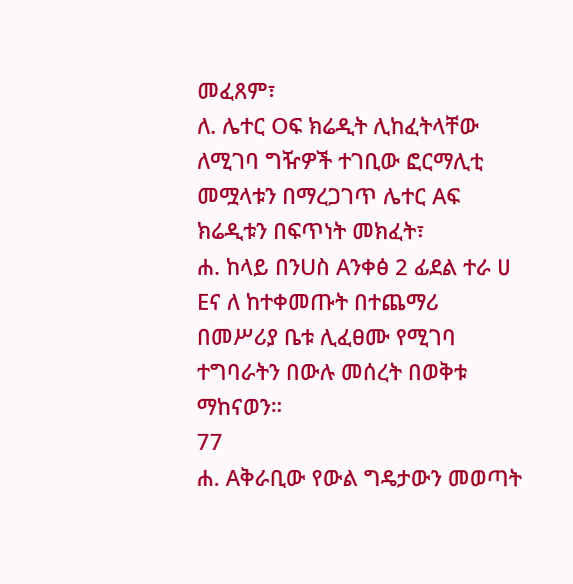መፈጸም፣
ለ. ሌተር Oፍ ክሬዲት ሊከፈትላቸው ለሚገባ ግዥዎች ተገቢው ፎርማሊቲ
መሟላቱን በማረጋገጥ ሌተር Aፍ ክሬዲቱን በፍጥነት መክፈት፣
ሐ. ከላይ በንUስ Aንቀፅ 2 ፊደል ተራ ሀ Eና ለ ከተቀመጡት በተጨማሪ
በመሥሪያ ቤቱ ሊፈፀሙ የሚገባ ተግባራትን በውሉ መሰረት በወቅቱ ማከናወን።
77
ሐ. Aቅራቢው የውል ግዴታውን መወጣት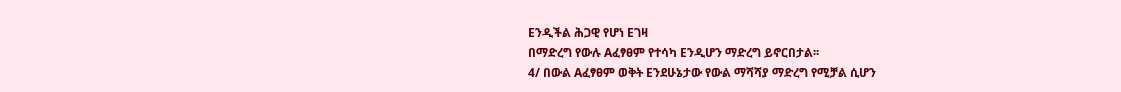Eንዲችል ሕጋዊ የሆነ Eገዛ
በማድረግ የውሉ Aፈፃፀም የተሳካ Eንዲሆን ማድረግ ይኖርበታል፡፡
4/ በውል Aፈፃፀም ወቅት Eንደሁኔታው የውል ማሻሻያ ማድረግ የሚቻል ሲሆን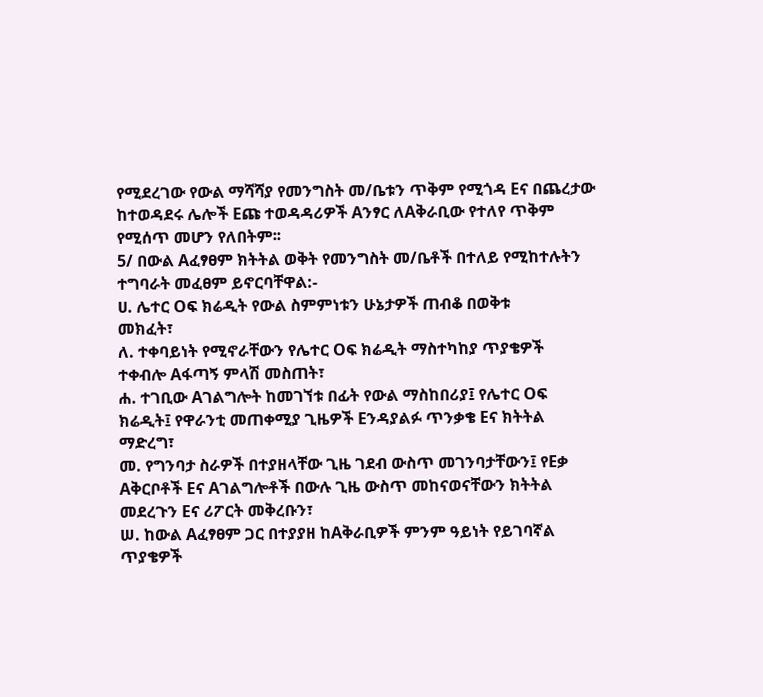የሚደረገው የውል ማሻሻያ የመንግስት መ/ቤቱን ጥቅም የሚጎዳ Eና በጨረታው
ከተወዳደሩ ሌሎች Eጩ ተወዳዳሪዎች Aንፃር ለAቅራቢው የተለየ ጥቅም
የሚሰጥ መሆን የለበትም፡፡
5/ በውል Aፈፃፀም ክትትል ወቅት የመንግስት መ/ቤቶች በተለይ የሚከተሉትን
ተግባራት መፈፀም ይኖርባቸዋል:-
ሀ. ሌተር Oፍ ክሬዲት የውል ስምምነቱን ሁኔታዎች ጠብቆ በወቅቱ
መክፈት፣
ለ. ተቀባይነት የሚኖራቸውን የሌተር Oፍ ክሬዲት ማስተካከያ ጥያቄዎች
ተቀብሎ Aፋጣኝ ምላሽ መስጠት፣
ሐ. ተገቢው Aገልግሎት ከመገኘቱ በፊት የውል ማስከበሪያ፤ የሌተር Oፍ
ክሬዲት፤ የዋራንቲ መጠቀሚያ ጊዜዎች Eንዳያልፉ ጥንቃቄ Eና ክትትል
ማድረግ፣
መ. የግንባታ ስራዎች በተያዘላቸው ጊዜ ገደብ ውስጥ መገንባታቸውን፤ የEቃ
Aቅርቦቶች Eና Aገልግሎቶች በውሉ ጊዜ ውስጥ መከናወናቸውን ክትትል
መደረጉን Eና ሪፖርት መቅረቡን፣
ሠ. ከውል Aፈፃፀም ጋር በተያያዘ ከAቅራቢዎች ምንም ዓይነት የይገባኛል
ጥያቄዎች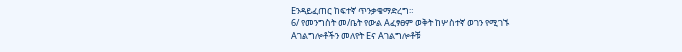Eንዳይፈጠር ከፍተኛ ጥንቃቄማድረግ።
6/ የመንግስት መ/ቤት የውል Aፈፃፀም ወቅት ከሦስተኛ ወገን የሚገኙ
Aገልግሎቶችን መለየት Eና Aገልግሎቶቹ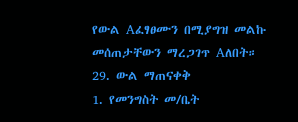የውል Aፈፃፀሙን በሚያግዝ መልኩ
መሰጠታቸውን ማረጋገጥ Aለበት።
29. ውል ማጠናቀቅ
1. የመንግስት መ/ቤት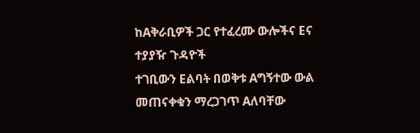ከAቅራቢዎች ጋር የተፈረሙ ውሎችና Eና ተያያዥ ጉዳዮች
ተገቢውን Eልባት በወቅቱ Aግኝተው ውል መጠናቀቁን ማረጋገጥ Aለባቸው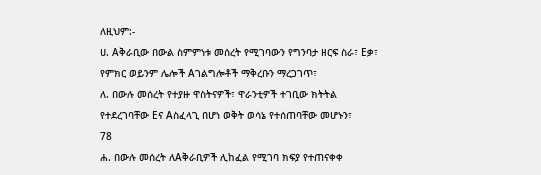ለዚህም:-
ሀ. Aቅራቢው በውል ስምምነቱ መሰረት የሚገባውን የግንባታ ዘርፍ ስራ፣ Eቃ፣
የምክር ወይንም ሌሎች Aገልግሎቶች ማቅረቡን ማረጋገጥ፣
ለ. በውሉ መሰረት የተያዙ ዋስትናዎች፣ ዋራንቲዎች ተገቢው ክትትል
የተደረገባቸው Eና Aስፈላጊ በሆነ ወቅት ወሳኔ የተሰጠባቸው መሆኑን፣
78
ሐ. በውሉ መሰረት ለAቅራቢዎች ሊከፈል የሚገባ ክፍያ የተጠናቀቀ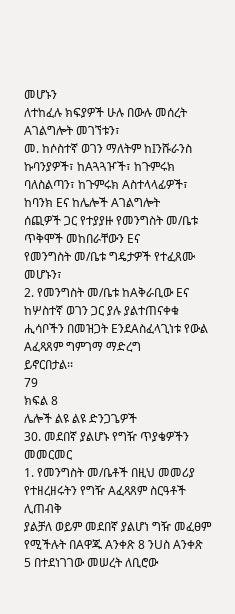መሆኑን
ለተከፈሉ ክፍያዎች ሁሉ በውሉ መሰረት Aገልግሎት መገኘቱን፣
መ. ከሶስተኛ ወገን ማለትም ከIንሹራንስ ኩባንያዎች፣ ከAጓጓዦች፣ ከጉምሩክ
ባለስልጣን፣ ከጉምሩክ Aስተላላፊዎች፣ ከባንክ Eና ከሌሎች Aገልግሎት
ሰጪዎች ጋር የተያያዙ የመንግስት መ/ቤቱ ጥቅሞች መከበራቸውን Eና
የመንግስት መ/ቤቱ ግዴታዎች የተፈጸሙ መሆኑን፣
2. የመንግስት መ/ቤቱ ከAቅራቢው Eና ከሦስተኛ ወገን ጋር ያሉ ያልተጠናቀቁ
ሒሳቦችን በመዝጋት EንደAስፈላጊነቱ የውል Aፈጻጸም ግምገማ ማድረግ
ይኖርበታል፡፡
79
ክፍል 8
ሌሎች ልዩ ልዩ ድንጋጌዎች
30. መደበኛ ያልሆኑ የግዥ ጥያቄዎችን መመርመር
1. የመንግስት መ/ቤቶች በዚህ መመሪያ የተዘረዘሩትን የግዥ Aፈጻጸም ስርዓቶች ሊጠብቅ
ያልቻለ ወይም መደበኛ ያልሆነ ግዥ መፈፀም የሚችሉት በAዋጁ Aንቀጽ 8 ንUስ Aንቀጽ
5 በተደነገገው መሠረት ለቢሮው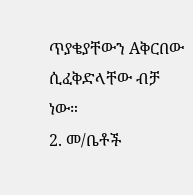ጥያቄያቸውን Aቅርበው ሲፈቅድላቸው ብቻ ነው።
2. መ/ቤቶች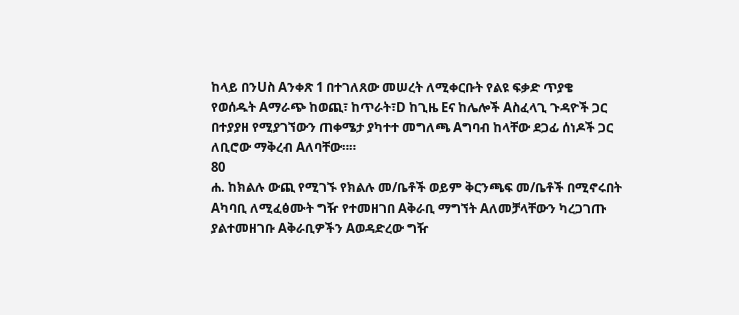ከላይ በንUስ Aንቀጽ 1 በተገለጸው መሠረት ለሚቀርቡት የልዩ ፍቃድ ጥያቄ
የወሰዱት Aማራጭ ከወጪ፣ ከጥራት፣D ከጊዜ Eና ከሌሎች Aስፈላጊ ጉዳዮች ጋር
በተያያዘ የሚያገኘውን ጠቀሜታ ያካተተ መግለጫ Aግባብ ከላቸው ደጋፊ ሰነዶች ጋር
ለቢሮው ማቅረብ Aለባቸው።።
80
ሐ. ከክልሉ ውጪ የሚገኙ የክልሉ መ/ቤቶች ወይም ቅርንጫፍ መ/ቤቶች በሚኖሩበት
Aካባቢ ለሚፈፅሙት ግዥ የተመዘገበ Aቅራቢ ማግኘት Aለመቻላቸውን ካረጋገጡ
ያልተመዘገቡ Aቅራቢዎችን Aወዳድረው ግዥ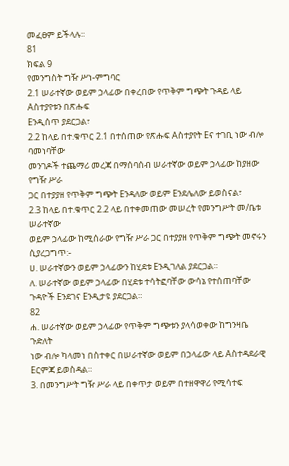መፈፀም ይችላሉ፡፡
81
ክፍል 9
የመንግስት ግዥ ሥነ-ምግባር
2.1 ሠራተኛው ወይም ኃላፊው በቀረበው የጥቅም ግጭት ጉዳይ ላይ Aስተያየቱን በጽሑፍ
Eንዲሰጥ ያደርጋል፣
2.2 ከላይ በተ.ቁጥር 2.1 በተሰጠው የጽሑፍ Aስተያየት Eና ተገቢ ነው ብሎ ባመነባቸው
መንገዶች ተጨማሪ መረጃ በማሰባሰብ ሠራተኛው ወይም ኃላፊው ከያዘው የግዥ ሥራ
ጋር በተያያዘ የጥቅም ግጭት Eንዳለው ወይም Eንደሌለው ይወስናል፣
2.3 ከላይ በተ.ቁጥር 2.2 ላይ በተቀመጠው መሠረት የመንግሥት መ/ቤቱ ሠራተኛው
ወይም ኃላፊው ከሚሰራው የግዥ ሥራ ጋር በተያያዘ የጥቅም ግጭት መኖሩን
ሲያረጋግጥ:-
ሀ. ሠራተኛውን ወይም ኃላፊውን ከሂደቱ Eንዲገለል ያደርጋል።
ለ. ሠራተኛው ወይም ኃላፊው በሂደቱ ተሳትፎባቸው ውሳኔ የተሰጠባቸው
ጉዳዮች Eንደገና Eንዲታዩ ያደርጋል።
82
ሐ. ሠራተኛው ወይም ኃላፊው የጥቅም ግጭቱን ያላሳወቀው ከግንዛቤ ጉድለት
ነው ብሎ ካላመነ በስተቀር በሠራተኛው ወይም በኃላፊው ላይ Aስተዳደራዊ
Eርምጃ ይወስዳል።
3. በመንግሥት ግዥ ሥራ ላይ በቀጥታ ወይም በተዘዋዋሪ የሚሳተፍ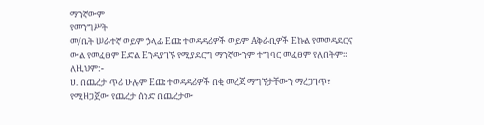ማንኛውም
የመንግሥት
መ/ቤት ሠራተኛ ወይም ኃላፊ Eጩ ተወዳዳሪዎች ወይም Aቅራቢዎች Eኩል የመወዳደርና
ውል የመፈፀም Eድል Eንዳያገኙ የሚያደርግ ማንኛውንም ተግባር መፈፀም የለበትም።
ለዚህም:-
ሀ. በጨረታ ጥሪ ሁሉም Eጩ ተወዳዳሪዎች በቂ መረጃ ማግኘታቸውን ማረጋገጥ፣
የሚዘጋጀው የጨረታ ሰነድ በጨረታው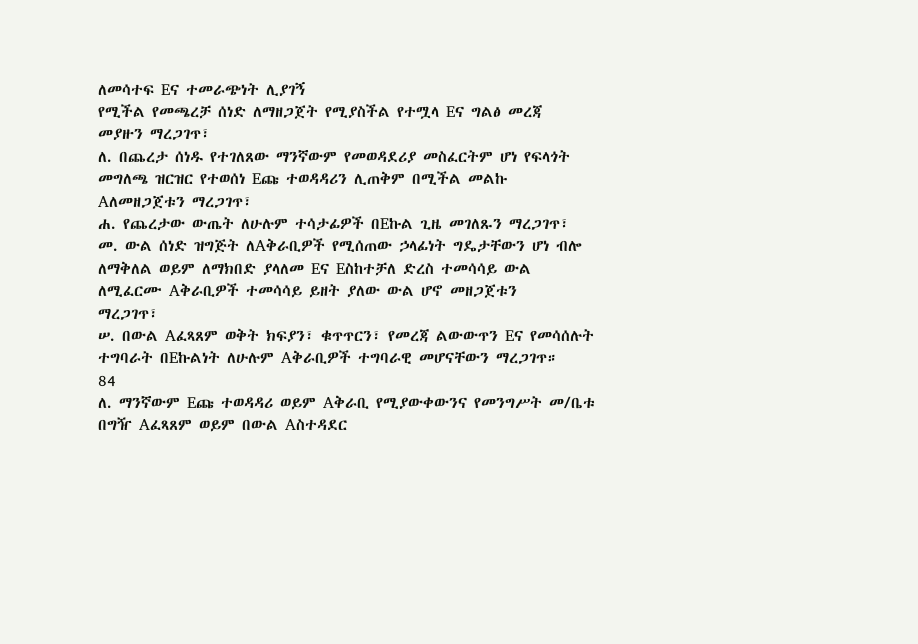ለመሳተፍ Eና ተመራጭነት ሊያገኝ
የሚችል የመጫረቻ ሰነድ ለማዘጋጀት የሚያስችል የተሟላ Eና ግልፅ መረጃ
መያዙን ማረጋገጥ፣
ለ. በጨረታ ሰነዱ የተገለጸው ማንኛውም የመወዳደሪያ መስፈርትም ሆነ የፍላጎት
መግለጫ ዝርዝር የተወሰነ Eጩ ተወዳዳሪን ሊጠቅም በሚችል መልኩ
Aለመዘጋጀቱን ማረጋገጥ፣
ሐ. የጨረታው ውጤት ለሁሉም ተሳታፊዎች በEኩል ጊዜ መገለጹን ማረጋገጥ፣
መ. ውል ሰነድ ዝግጅት ለAቅራቢዎች የሚሰጠው ኃላፊነት ግዴታቸውን ሆነ ብሎ
ለማቅለል ወይም ለማክበድ ያላለመ Eና Eስከተቻለ ድረስ ተመሳሳይ ውል
ለሚፈርሙ Aቅራቢዎች ተመሳሳይ ይዘት ያለው ውል ሆኖ መዘጋጀቱን
ማረጋገጥ፣
ሠ. በውል Aፈጻጸም ወቅት ክፍያን፣ ቁጥጥርን፣ የመረጃ ልውውጥን Eና የመሳሰሉት
ተግባራት በEኩልነት ለሁሉም Aቅራቢዎች ተግባራዊ መሆናቸውን ማረጋገጥ።
84
ለ. ማንኛውም Eጩ ተወዳዳሪ ወይም Aቅራቢ የሚያውቀውንና የመንግሥት መ/ቤቱ
በግዥ Aፈጻጸም ወይም በውል Aስተዳደር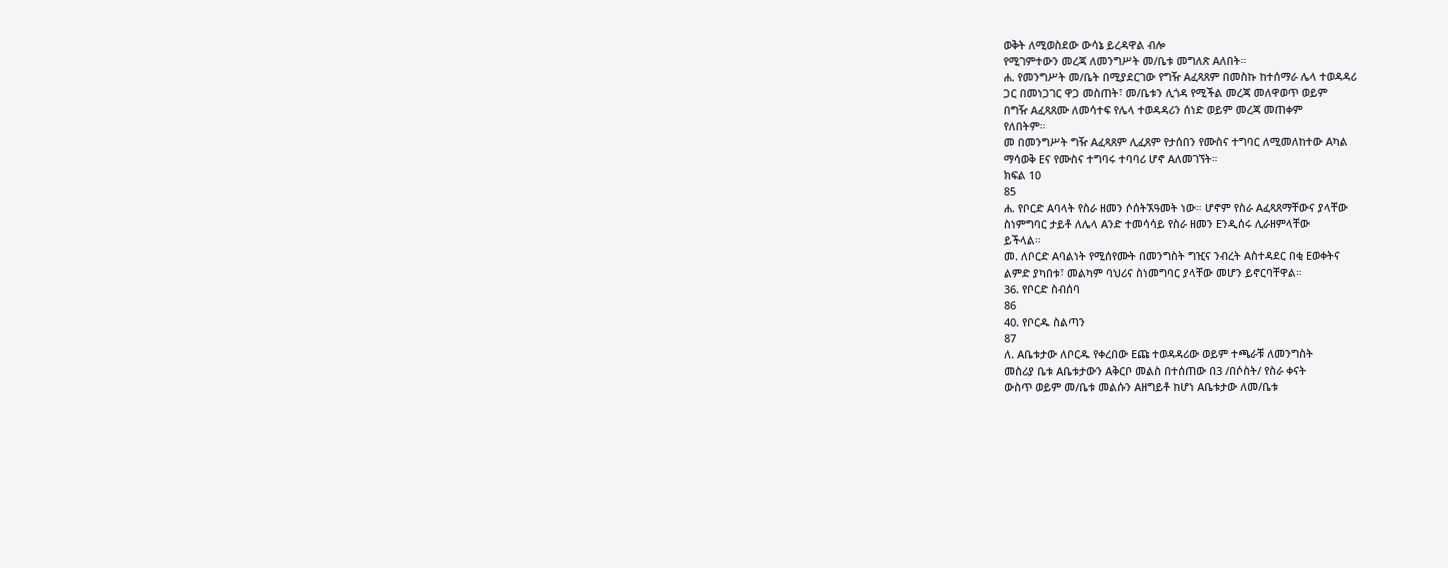ወቅት ለሚወስደው ውሳኔ ይረዳዋል ብሎ
የሚገምተውን መረጃ ለመንግሥት መ/ቤቱ መግለጽ Aለበት።
ሐ. የመንግሥት መ/ቤት በሚያደርገው የግዥ Aፈጻጸም በመስኩ ከተሰማራ ሌላ ተወዳዳሪ
ጋር በመነጋገር ዋጋ መስጠት፣ መ/ቤቱን ሊጎዳ የሚችል መረጃ መለዋወጥ ወይም
በግዥ Aፈጻጸሙ ለመሳተፍ የሌላ ተወዳዳሪን ሰነድ ወይም መረጃ መጠቀም
የለበትም።
መ በመንግሥት ግዥ Aፈጻጸም ሊፈጸም የታሰበን የሙስና ተግባር ለሚመለከተው Aካል
ማሳወቅ Eና የሙስና ተግባሩ ተባባሪ ሆኖ Aለመገኘት።
ክፍል 10
85
ሐ. የቦርድ Aባላት የስራ ዘመን ሶሰትኧዓመት ነው። ሆኖም የስራ Aፈጻጸማቸውና ያላቸው
ስነምግባር ታይቶ ለሌላ Aንድ ተመሳሳይ የስራ ዘመን Eንዲሰሩ ሊራዘምላቸው
ይችላል።
መ. ለቦርድ Aባልነት የሚሰየሙት በመንግስት ግዢና ንብረት Aስተዳደር በቂ Eወቀትና
ልምድ ያካበቱ፣ መልካም ባህሪና ስነመግባር ያላቸው መሆን ይኖርባቸዋል።
36. የቦርድ ስብሰባ
86
40. የቦርዱ ስልጣን
87
ለ. Aቤቱታው ለቦርዱ የቀረበው Eጩ ተወዳዳሪው ወይም ተጫራቹ ለመንግስት
መስሪያ ቤቱ Aቤቱታውን Aቅርቦ መልስ በተሰጠው በ3 /በሶስት/ የስራ ቀናት
ውስጥ ወይም መ/ቤቱ መልሱን Aዘግይቶ ከሆነ Aቤቱታው ለመ/ቤቱ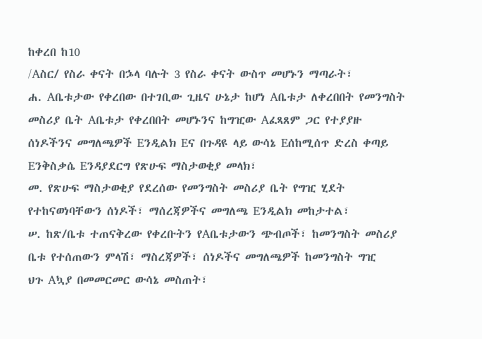ከቀረበ ከ10
/Aስር/ የስራ ቀናት በኌላ ባሉት 3 የስራ ቀናት ውስጥ መሆኑን ማጣራት፣
ሐ. Aቤቱታው የቀረበው በተገቢው ጊዜና ሁኔታ ከሆነ Aቤቱታ ለቀረበበት የመንግስት
መስሪያ ቤት Aቤቱታ የቀረበበት መሆኑንና ከግዢው Aፈጻጸም ጋር የተያያዙ
ሰነዶችንና መግለጫዎች Eንዲልክ Eና በጉዳዩ ላይ ውሳኔ Eሰከሚሰጥ ድረስ ቀጣይ
Eንቅስቃሴ Eንዳያደርግ የጽሁፍ ማስታወቂያ መላክ፣
መ. የጽሁፍ ማስታወቂያ የደረሰው የመንግስት መስሪያ ቤት የግዢ ሂደት
የተከናወነባቸውን ሰነዶች፣ ማሰረጃዎችና መግለጫ Eንዲልክ መከታተል፣
ሠ. ከጽ/ቤቱ ተጠናቅረው የቀረቡትን የAቤቱታውን ጭብጦች፣ ከመንግስት መስሪያ
ቤቱ የተሰጠውን ምላሽ፣ ማስረጃዎች፣ ሰነዶችና መግለጫዎች ከመንግስት ግዢ
ህጉ Aኳያ በመመርመር ውሳኔ መስጠት፣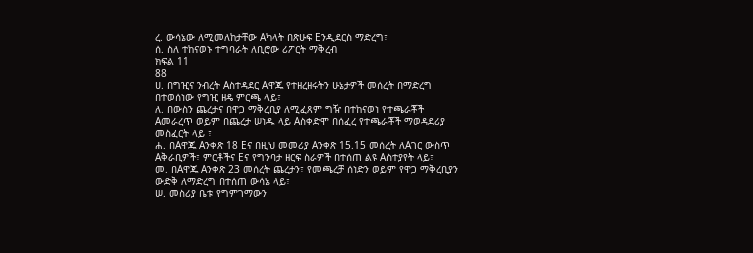ረ. ውሳኔው ለሚመለከታቸው Aካላት በጽሁፍ Eንዲደርስ ማድረግ፣
ሰ. ስለ ተከናወኑ ተግባራት ለቢሮው ሪፖርት ማቅረብ
ክፍል 11
88
ሀ. በግዢና ንብረት Aስተዳደር Aዋጁ የተዘረዘሩትን ሁኔታዎች መሰረት በማድረግ
በተወሰነው የግዢ ዘዴ ምርጫ ላይ፣
ለ. በውስን ጨረታና በዋጋ ማቅረቢያ ለሚፈጸም ግዥ በተከናወነ የተጫራቾች
Aመራረጥ ወይም በጨረታ ሠነዱ ላይ Aስቀድሞ በሰፈረ የተጫራቾች ማወዳደሪያ
መስፈርት ላይ ፣
ሐ. በAዋጁ Aንቀጽ 18 Eና በዚህ መመሪያ Aንቀጽ 15.15 መሰረት ለAገር ውስጥ
Aቅራቢዎች፣ ምርቶችና Eና የግንባታ ዘርፍ ስራዎች በተሰጠ ልዩ Aስተያየት ላይ፣
መ. በAዋጁ Aንቀጽ 23 መሰረት ጨረታን፣ የመጫረቻ ሰነድን ወይም የዋጋ ማቅረቢያን
ውድቅ ለማድረግ በተሰጠ ውሳኔ ላይ፣
ሠ. መስሪያ ቤቱ የግምገማውን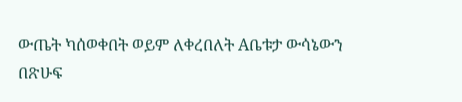ውጤት ካሰወቀበት ወይም ለቀረበለት Aቤቱታ ውሳኔውን
በጽሁፍ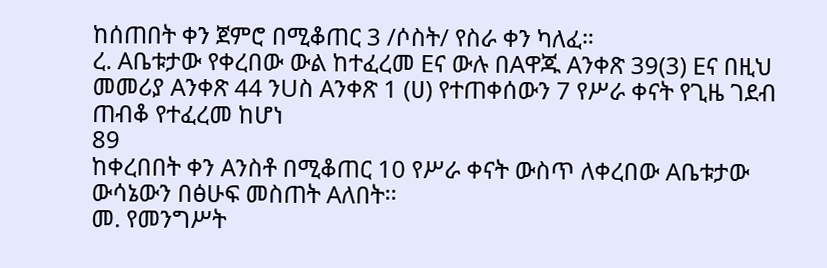ከሰጠበት ቀን ጀምሮ በሚቆጠር 3 /ሶስት/ የስራ ቀን ካለፈ።
ረ. Aቤቱታው የቀረበው ውል ከተፈረመ Eና ውሉ በAዋጁ Aንቀጽ 39(3) Eና በዚህ
መመሪያ Aንቀጽ 44 ንUስ Aንቀጽ 1 (ሀ) የተጠቀሰውን 7 የሥራ ቀናት የጊዜ ገደብ
ጠብቆ የተፈረመ ከሆነ
89
ከቀረበበት ቀን Aንስቶ በሚቆጠር 10 የሥራ ቀናት ውስጥ ለቀረበው Aቤቱታው
ውሳኔውን በፅሁፍ መስጠት Aለበት፡፡
መ. የመንግሥት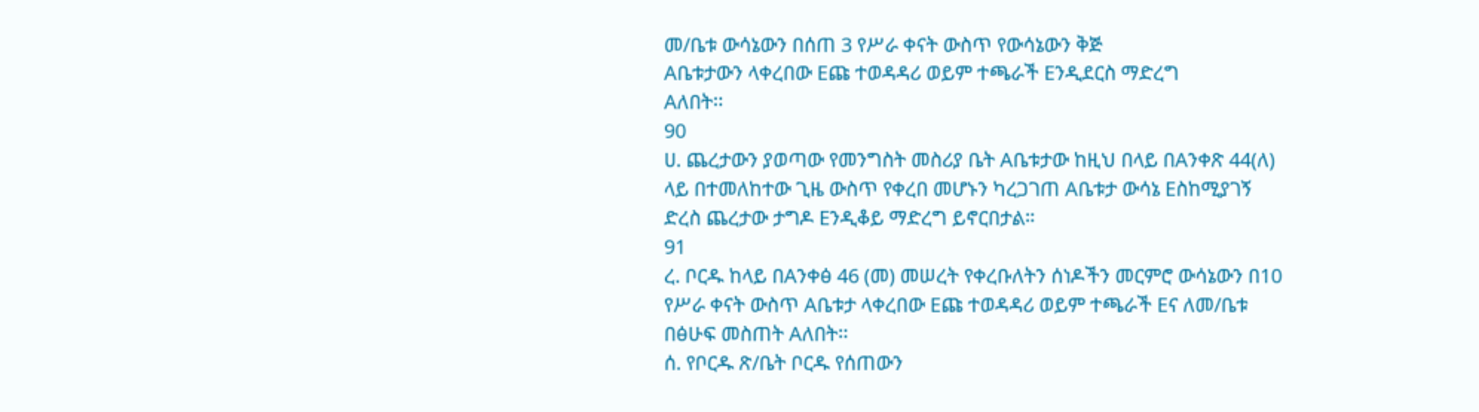መ/ቤቱ ውሳኔውን በሰጠ 3 የሥራ ቀናት ውስጥ የውሳኔውን ቅጅ
Aቤቱታውን ላቀረበው Eጩ ተወዳዳሪ ወይም ተጫራች Eንዲደርስ ማድረግ
Aለበት፡፡
90
ሀ. ጨረታውን ያወጣው የመንግስት መስሪያ ቤት Aቤቱታው ከዚህ በላይ በAንቀጽ 44(ለ)
ላይ በተመለከተው ጊዜ ውስጥ የቀረበ መሆኑን ካረጋገጠ Aቤቱታ ውሳኔ Eስከሚያገኝ
ድረስ ጨረታው ታግዶ Eንዲቆይ ማድረግ ይኖርበታል።
91
ረ. ቦርዱ ከላይ በAንቀፅ 46 (መ) መሠረት የቀረቡለትን ሰነዶችን መርምሮ ውሳኔውን በ10
የሥራ ቀናት ውስጥ Aቤቱታ ላቀረበው Eጩ ተወዳዳሪ ወይም ተጫራች Eና ለመ/ቤቱ
በፅሁፍ መስጠት Aለበት፡፡
ሰ. የቦርዱ ጽ/ቤት ቦርዱ የሰጠውን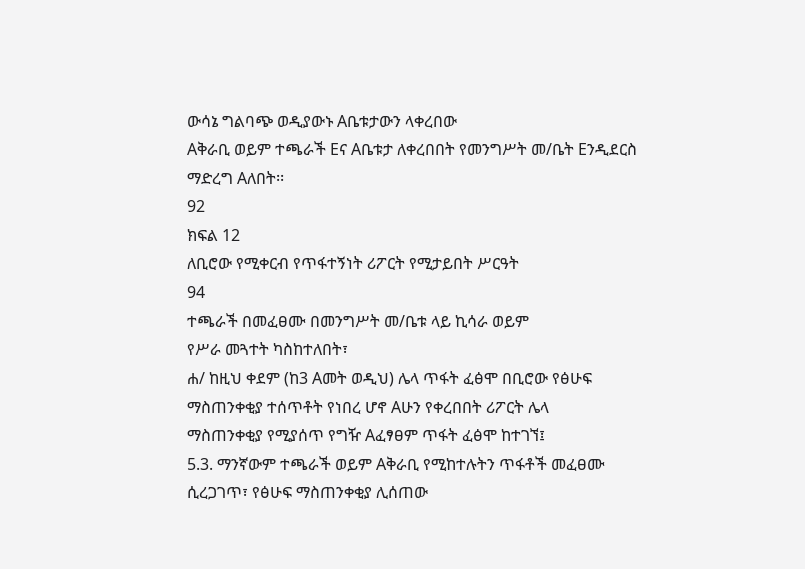ውሳኔ ግልባጭ ወዲያውኑ Aቤቱታውን ላቀረበው
Aቅራቢ ወይም ተጫራች Eና Aቤቱታ ለቀረበበት የመንግሥት መ/ቤት Eንዲደርስ
ማድረግ Aለበት፡፡
92
ክፍል 12
ለቢሮው የሚቀርብ የጥፋተኝነት ሪፖርት የሚታይበት ሥርዓት
94
ተጫራች በመፈፀሙ በመንግሥት መ/ቤቱ ላይ ኪሳራ ወይም
የሥራ መጓተት ካስከተለበት፣
ሐ/ ከዚህ ቀደም (ከ3 Aመት ወዲህ) ሌላ ጥፋት ፈፅሞ በቢሮው የፅሁፍ
ማስጠንቀቂያ ተሰጥቶት የነበረ ሆኖ Aሁን የቀረበበት ሪፖርት ሌላ
ማስጠንቀቂያ የሚያሰጥ የግዥ Aፈፃፀም ጥፋት ፈፅሞ ከተገኘ፤
5.3. ማንኛውም ተጫራች ወይም Aቅራቢ የሚከተሉትን ጥፋቶች መፈፀሙ
ሲረጋገጥ፣ የፅሁፍ ማስጠንቀቂያ ሊሰጠው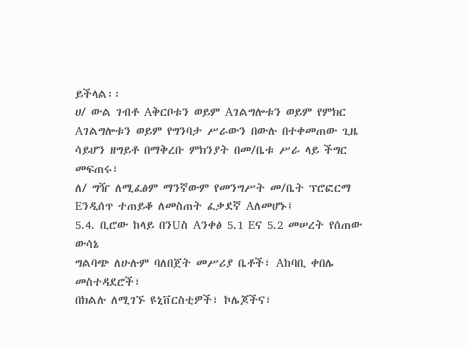ይችላል፡፡
ሀ/ ውል ገብቶ Aቅርቦቱን ወይም Aገልግሎቱን ወይም የምክር
Aገልግሎቱን ወይም የግንባታ ሥራውን በውሉ በተቀመጠው ጊዜ
ሳይሆን ዘግይቶ በማቅረቡ ምክንያት በመ/ቤቱ ሥራ ላይ ችግር
መፍጠሩ፣
ለ/ ግዥ ለሚፈፅም ማንኛውም የመንግሥት መ/ቤት ፕሮፎርማ
Eንዲሰጥ ተጠይቆ ለመስጠት ፈቃደኛ Aለመሆኑ፤
5.4. ቢሮው ከላይ በንUስ Aንቀፅ 5.1 Eና 5.2 መሠረት የሰጠው ውሳኔ
ግልባጭ ለሁሉም ባለበጀት መሥሪያ ቤቶች፣ Aከባቢ ቀበሌ መስተዳደሮች፣
በክልሉ ለሚገኙ ዩኒቨርስቲዎች፣ ኮሌጆችና፣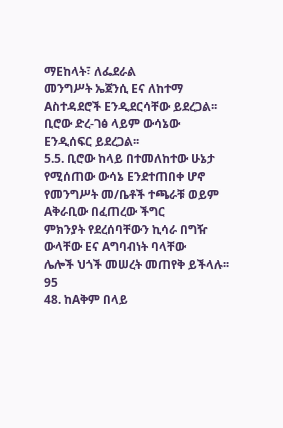ማEከላት፣ ለፌደራል
መንግሥት ኤጀንሲ Eና ለከተማ Aስተዳደሮች Eንዲደርሳቸው ይደረጋል፡፡
ቢሮው ድረ-ገፅ ላይም ውሳኔው Eንዲሰፍር ይደረጋል፡፡
5.5. ቢሮው ከላይ በተመለከተው ሁኔታ የሚሰጠው ውሳኔ Eንደተጠበቀ ሆኖ
የመንግሥት መ/ቤቶች ተጫራቹ ወይም Aቅራቢው በፈጠረው ችግር
ምክንያት የደረሰባቸውን ኪሳራ በግዥ ውላቸው Eና Aግባብነት ባላቸው
ሌሎች ህጎች መሠረት መጠየቅ ይችላሉ፡፡
95
48. ከAቅም በላይ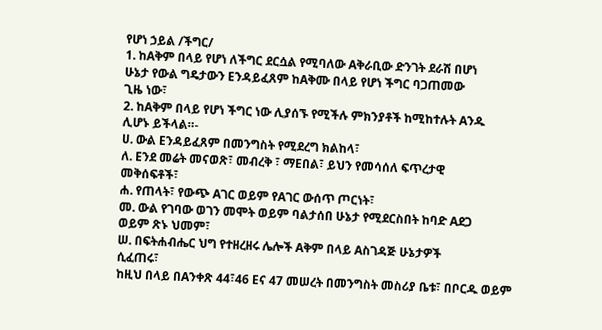የሆነ ኃይል /ችግር/
1. ከAቅም በላይ የሆነ ለችግር ደርሷል የሚባለው Aቅራቢው ድንገት ደራሽ በሆነ
ሁኔታ የውል ግዴታውን Eንዳይፈጸም ከAቅሙ በላይ የሆነ ችግር ባጋጠመው
ጊዜ ነው፣
2. ከAቅም በላይ የሆነ ችግር ነው ሊያሰኙ የሚችሉ ምክንያቶች ከሚከተሉት Aንዱ
ሊሆኑ ይችላል።-
ሀ. ውል Eንዳይፈጸም በመንግስት የሚደረግ ክልከላ፣
ለ. Eንደ መሬት መናወጽ፣ መብረቅ ፣ ማEበል፣ ይህን የመሳሰለ ፍጥረታዊ
መቅሰፍቶች፣
ሐ. የጠላት፣ የውጭ Aገር ወይም የAገር ውሰጥ ጦርነት፣
መ. ውል የገባው ወገን መሞት ወይም ባልታሰበ ሁኔታ የሚደርስበት ከባድ Aደጋ
ወይም ጽኑ ህመም፣
ሠ. በፍትሐብሔር ህግ የተዘረዘሩ ሌሎች Aቅም በላይ Aስገዳጅ ሁኔታዎች
ሲፈጠሩ፣
ከዚህ በላይ በAንቀጽ 44፣46 Eና 47 መሠረት በመንግስት መስሪያ ቤቱ፣ በቦርዱ ወይም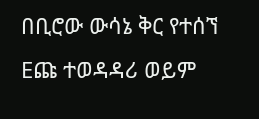በቢሮው ውሳኔ ቅር የተሰኘ Eጩ ተወዳዳሪ ወይም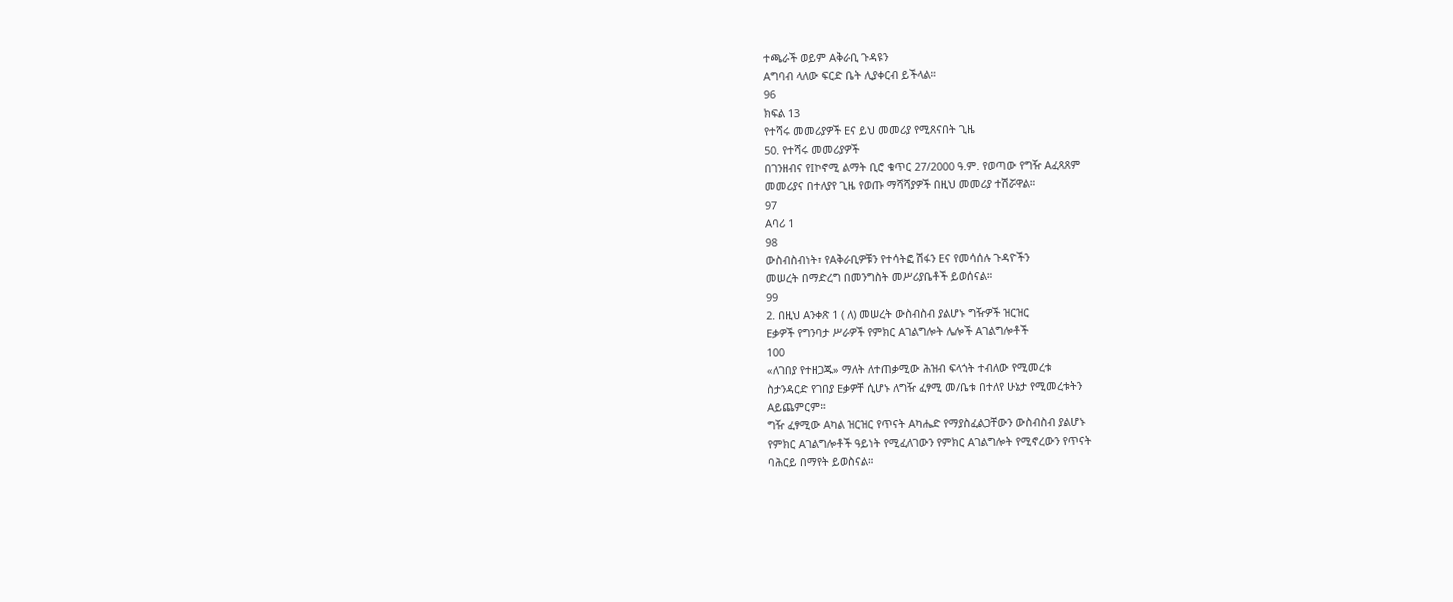ተጫራች ወይም Aቅራቢ ጉዳዩን
Aግባብ ላለው ፍርድ ቤት ሊያቀርብ ይችላል።
96
ክፍል 13
የተሻሩ መመሪያዎች Eና ይህ መመሪያ የሚጸናበት ጊዜ
50. የተሻሩ መመሪያዎች
በገንዘብና የIኮኖሚ ልማት ቢሮ ቁጥር 27/2000 ዓ.ም. የወጣው የግዥ Aፈጻጸም
መመሪያና በተለያየ ጊዜ የወጡ ማሻሻያዎች በዚህ መመሪያ ተሽሯዋል።
97
Aባሪ 1
98
ውስብስብነት፣ የAቅራቢዎቹን የተሳትፎ ሽፋን Eና የመሳሰሉ ጉዳዮችን
መሠረት በማድረግ በመንግስት መሥሪያቤቶች ይወሰናል።
99
2. በዚህ Aንቀጽ 1 ( ለ) መሠረት ውስብስብ ያልሆኑ ግዥዎች ዝርዝር
Eቃዎች የግንባታ ሥራዎች የምክር Aገልግሎት ሌሎች Aገልግሎቶች
100
«ለገበያ የተዘጋጁ» ማለት ለተጠቃሚው ሕዝብ ፍላጎት ተብለው የሚመረቱ
ስታንዳርድ የገበያ Eቃዎቸ ሲሆኑ ለግዥ ፈፃሚ መ/ቤቱ በተለየ ሁኔታ የሚመረቱትን
Aይጨምርም።
ግዥ ፈፃሚው Aካል ዝርዝር የጥናት Aካሔድ የማያስፈልጋቸውን ውስብስብ ያልሆኑ
የምክር Aገልግሎቶች ዓይነት የሚፈለገውን የምክር Aገልግሎት የሚኖረውን የጥናት
ባሕርይ በማየት ይወስናል።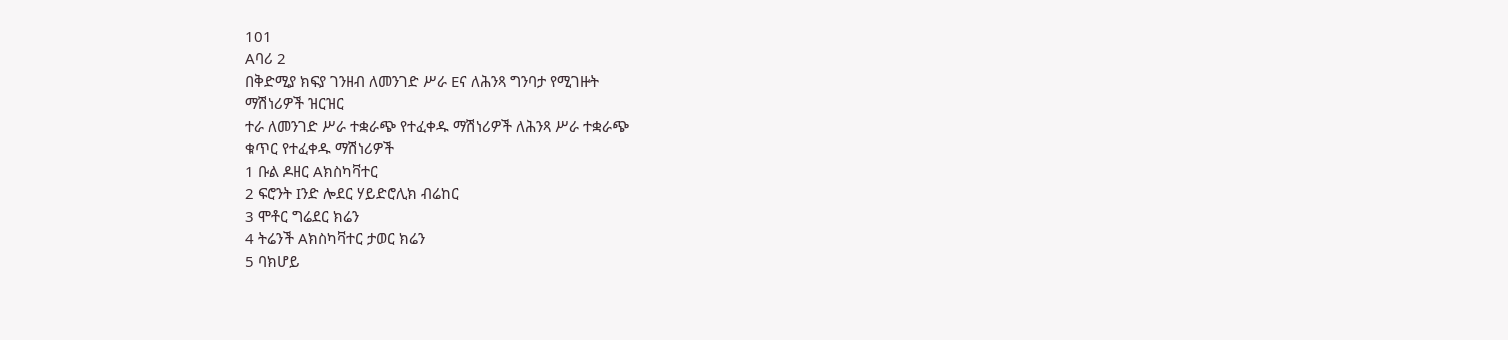101
Aባሪ 2
በቅድሚያ ክፍያ ገንዘብ ለመንገድ ሥራ Eና ለሕንጻ ግንባታ የሚገዙት
ማሽነሪዎች ዝርዝር
ተራ ለመንገድ ሥራ ተቋራጭ የተፈቀዱ ማሽነሪዎች ለሕንጻ ሥራ ተቋራጭ
ቁጥር የተፈቀዱ ማሽነሪዎች
1 ቡል ዶዘር Aክስካቫተር
2 ፍሮንት Iንድ ሎደር ሃይድሮሊክ ብሬከር
3 ሞቶር ግሬደር ክሬን
4 ትሬንች Aክስካቫተር ታወር ክሬን
5 ባክሆይ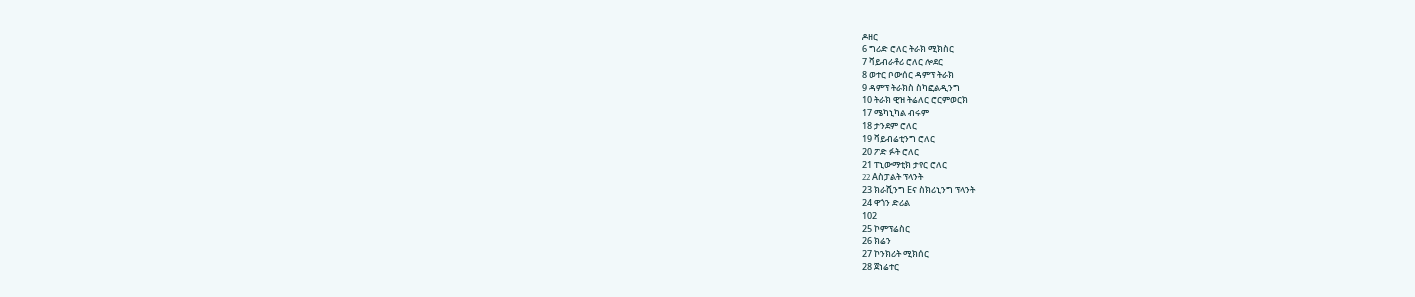ዶዘር
6 ግሪድ ሮለር ትራክ ሚክስር
7 ቫይብራቶሪ ሮለር ሎደር
8 ወተር ቦውሰር ዳምፕ ትራክ
9 ዳምፕ ትራክስ ስካፎልዲንግ
10 ትራክ ዊዝ ትሬለር ሮርምወርክ
17 ሜካኒካል ብሩም
18 ታንደም ሮለር
19 ቫይብሬቲንግ ሮለር
20 ፖድ ፉት ሮለር
21 ፐኒውማቲክ ታየር ሮለር
22 Aስፓልት ፕላንት
23 ክራሺንግ Eና ስክሪኒንግ ፕላንት
24 ዋጎን ድሪል
102
25 ኮምፕሬስር
26 ክሬን
27 ኮንክሪት ሚክሰር
28 ጀነሬተር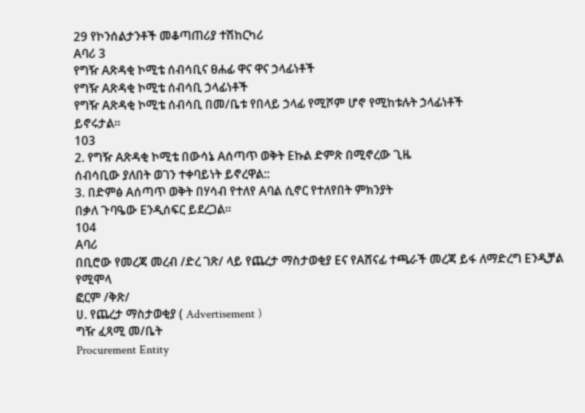29 የኮንሰልታንቶች መቆጣጠሪያ ተሽከርካሪ
Aባሪ 3
የግዥ Aጽዳቂ ኮሚቴ ሰብሳቢና ፀሐፊ ዋና ዋና ኃላፊነቶች
የግዥ Aጽዳቂ ኮሚቴ ሰብሳቢ ኃላፊነቶች
የግዥ Aጽዳቂ ኮሚቴ ሰብሳቢ በመ/ቤቱ የበላይ ኃላፊ የሚሾም ሆኖ የሚከቱሉት ኃላፊነቶች
ይኖሩታል።
103
2. የግዥ Aጽዳቂ ኮሚቴ በውሳኔ Aሰጣጥ ወቅት Eኩል ድምጽ በሚኖረው ጊዜ
ሰብሳቢው ያለበት ወገን ተቀባይነት ይኖረዋል::
3. በድምፅ Aሰጣጥ ወቅት በሃሳብ የተለየ Aባል ሲኖር የተለየበት ምክንያት
በቃለ ጉባዔው Eንዲሰፍር ይደረጋል።
104
Aባሪ
በቢሮው የመረጃ መረብ /ድረ ገጽ/ ላይ የጨረታ ማስታወቂያ Eና የAሸናፊ ተጫራች መረጃ ይፋ ለማድረግ Eንዲቻል የሚሞላ
ፎርም /ቅጽ/
ሀ. የጨረታ ማስታወቂያ ( Advertisement )
ግዥ ፈጻሚ መ/ቤት
Procurement Entity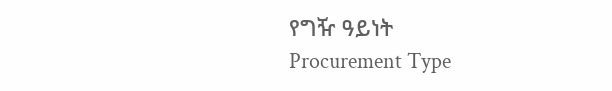የግዥ ዓይነት
Procurement Type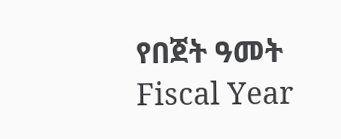የበጀት ዓመት
Fiscal Year